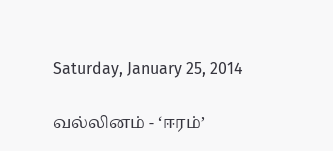Saturday, January 25, 2014

வல்லினம் - ‘ஈரம்’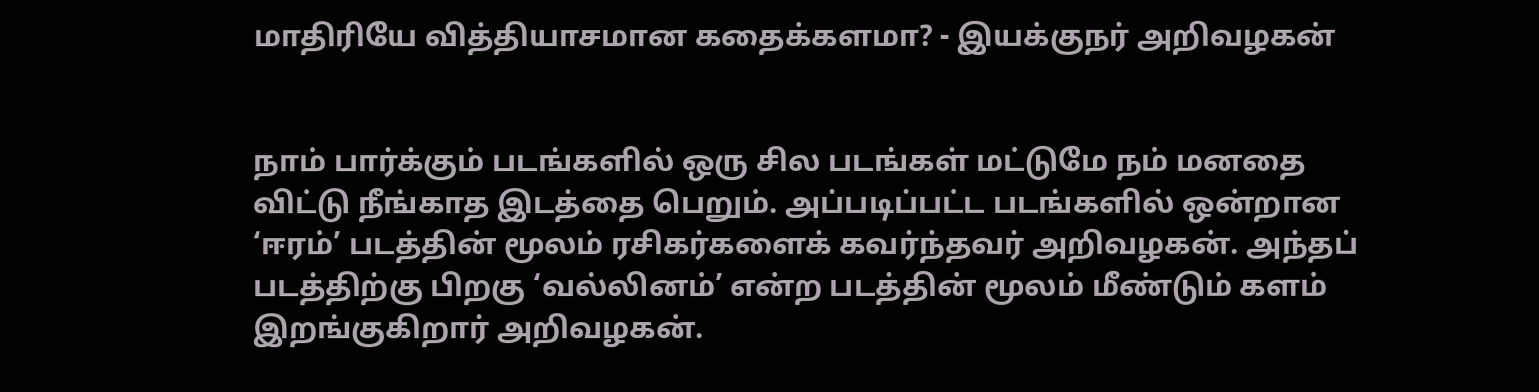மாதிரியே வித்தியாசமான கதைக்களமா? - இயக்குநர் அறிவழகன்


நாம் பார்க்கும் படங்களில் ஒரு சில படங்கள் மட்டுமே நம் மனதை விட்டு நீங்காத இடத்தை பெறும். அப்படிப்பட்ட படங்களில் ஒன்றான ‘ஈரம்’ படத்தின் மூலம் ரசிகர்களைக் கவர்ந்தவர் அறிவழகன். அந்தப் படத்திற்கு பிறகு ‘வல்லினம்’ என்ற படத்தின் மூலம் மீண்டும் களம் இறங்குகிறார் அறிவழகன்.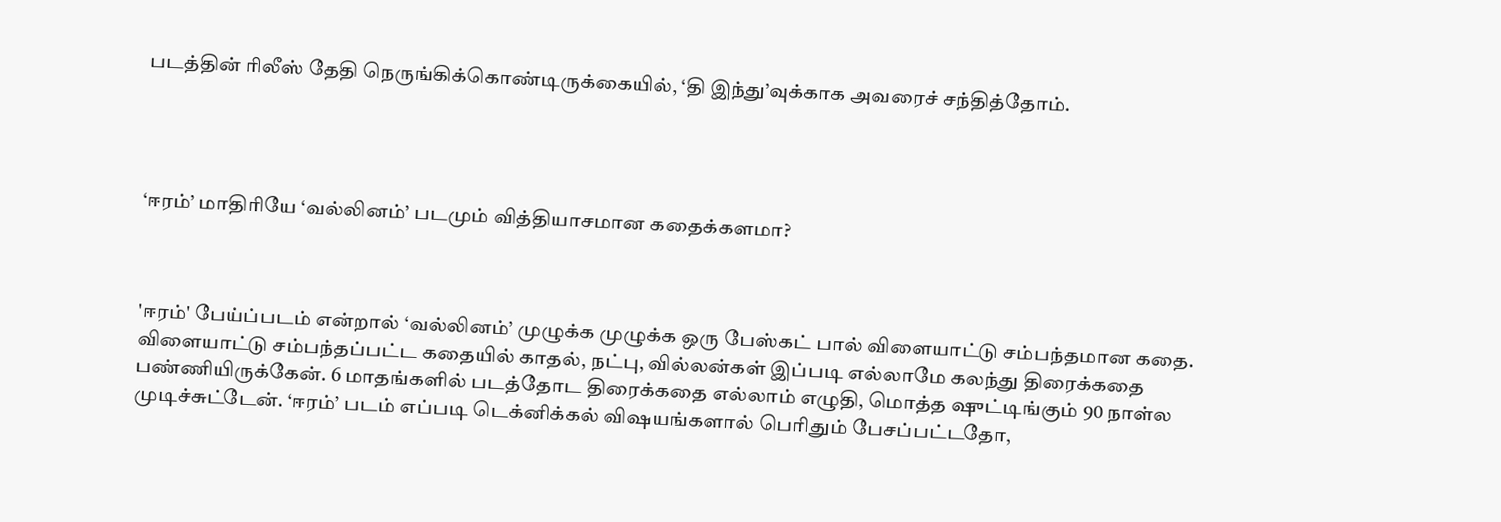படத்தின் ரிலீஸ் தேதி நெருங்கிக்கொண்டிருக்கையில், ‘தி இந்து’வுக்காக அவரைச் சந்தித்தோம்.




‘ஈரம்’ மாதிரியே ‘வல்லினம்’ படமும் வித்தியாசமான கதைக்களமா?



'ஈரம்' பேய்ப்படம் என்றால் ‘வல்லினம்’ முழுக்க முழுக்க ஒரு பேஸ்கட் பால் விளையாட்டு சம்பந்தமான கதை. விளையாட்டு சம்பந்தப்பட்ட கதையில் காதல், நட்பு, வில்லன்கள் இப்படி எல்லாமே கலந்து திரைக்கதை பண்ணியிருக்கேன். 6 மாதங்களில் படத்தோட திரைக்கதை எல்லாம் எழுதி, மொத்த ஷுட்டிங்கும் 90 நாள்ல முடிச்சுட்டேன். ‘ஈரம்’ படம் எப்படி டெக்னிக்கல் விஷயங்களால் பெரிதும் பேசப்பட்டதோ,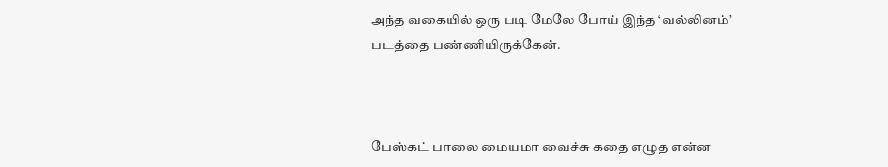அந்த வகையில் ஒரு படி மேலே போய் இந்த ‘வல்லினம்’ படத்தை பண்ணியிருக்கேன்.



பேஸ்கட் பாலை மையமா வைச்சு கதை எழுத என்ன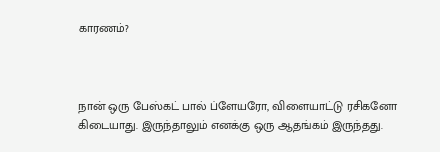காரணம்?



நான் ஒரு பேஸ்கட் பால் ப்ளேயரோ, விளையாட்டு ரசிகனோ கிடையாது. இருந்தாலும் எனக்கு ஒரு ஆதங்கம் இருந்தது.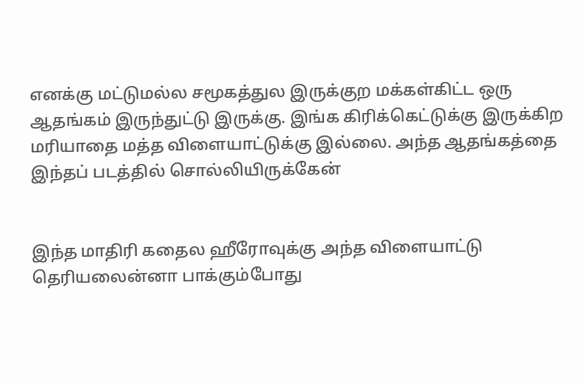எனக்கு மட்டுமல்ல சமூகத்துல இருக்குற மக்கள்கிட்ட ஒரு ஆதங்கம் இருந்துட்டு இருக்கு. இங்க கிரிக்கெட்டுக்கு இருக்கிற மரியாதை மத்த விளையாட்டுக்கு இல்லை. அந்த ஆதங்கத்தை இந்தப் படத்தில் சொல்லியிருக்கேன்


இந்த மாதிரி கதைல ஹீரோவுக்கு அந்த விளையாட்டு தெரியலைன்னா பாக்கும்போது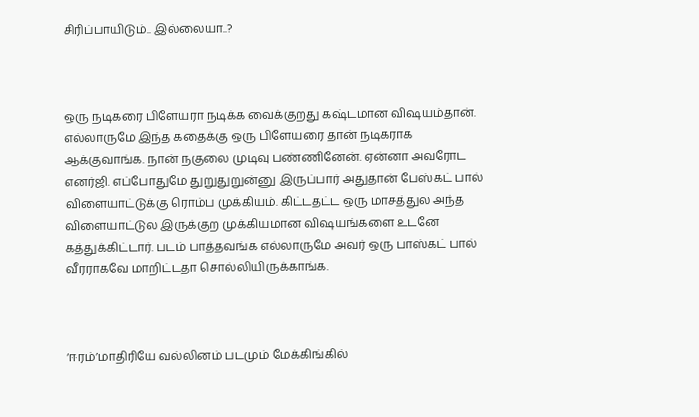சிரிப்பாயிடும்.. இல்லையா..?



ஒரு நடிகரை பிளேயரா நடிக்க வைக்குறது கஷ்டமான விஷயம்தான். எல்லாருமே இந்த கதைக்கு ஒரு பிளேயரை தான் நடிகராக ஆக்குவாங்க. நான் நகுலை முடிவு பண்ணினேன். ஏன்னா அவரோட எனர்ஜி. எப்போதுமே துறுதுறுன்னு இருப்பார் அதுதான் பேஸ்கட் பால் விளையாட்டுக்கு ரொம்ப முக்கியம். கிட்டதட்ட ஒரு மாசத்துல அந்த விளையாட்டுல இருக்குற முக்கியமான விஷயங்களை உடனே கத்துக்கிட்டார். படம் பாத்தவங்க எல்லாருமே அவர் ஒரு பாஸ்கட் பால் வீரராகவே மாறிட்டதா சொல்லியிருக்காங்க.



‘ஈரம்’மாதிரியே வல்லினம் படமும் மேக்கிங்கில்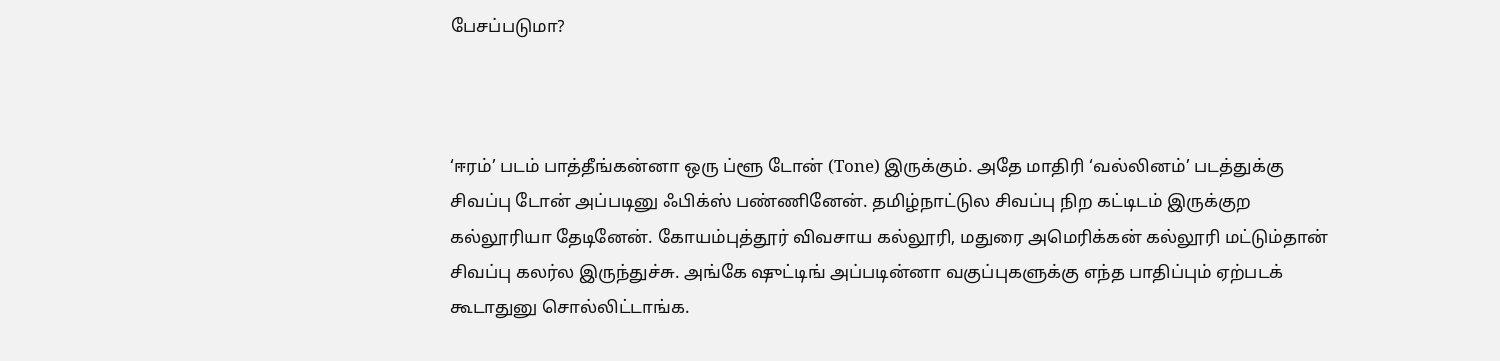பேசப்படுமா?



‘ஈரம்’ படம் பாத்தீங்கன்னா ஒரு ப்ளூ டோன் (Tone) இருக்கும். அதே மாதிரி ‘வல்லினம்’ படத்துக்கு சிவப்பு டோன் அப்படினு ஃபிக்ஸ் பண்ணினேன். தமிழ்நாட்டுல சிவப்பு நிற கட்டிடம் இருக்குற கல்லூரியா தேடினேன். கோயம்புத்தூர் விவசாய கல்லூரி, மதுரை அமெரிக்கன் கல்லூரி மட்டும்தான் சிவப்பு கலர்ல இருந்துச்சு. அங்கே ஷுட்டிங் அப்படின்னா வகுப்புகளுக்கு எந்த பாதிப்பும் ஏற்படக் கூடாதுனு சொல்லிட்டாங்க.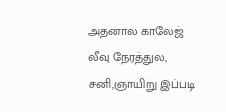அதனால காலேஜ் லீவு நேரத்துல, சனி,ஞாயிறு இப்படி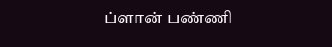ப்ளான் பண்ணி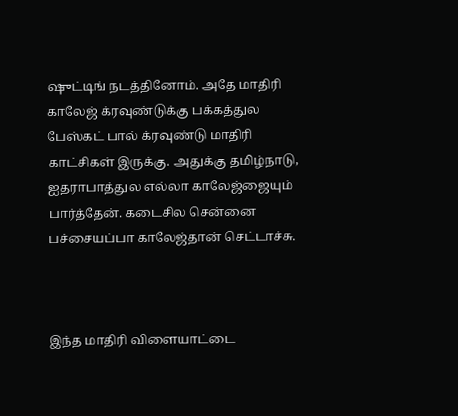ஷுட்டிங் நடத்தினோம். அதே மாதிரி காலேஜ் க்ரவுண்டுக்கு பக்கத்துல பேஸ்கட் பால் க்ரவுண்டு மாதிரி காட்சிகள் இருக்கு. அதுக்கு தமிழ்நாடு, ஐதராபாத்துல எல்லா காலேஜ்ஜையும் பார்த்தேன். கடைசில சென்னை பச்சையப்பா காலேஜ்தான் செட்டாச்சு.



இந்த மாதிரி விளையாட்டை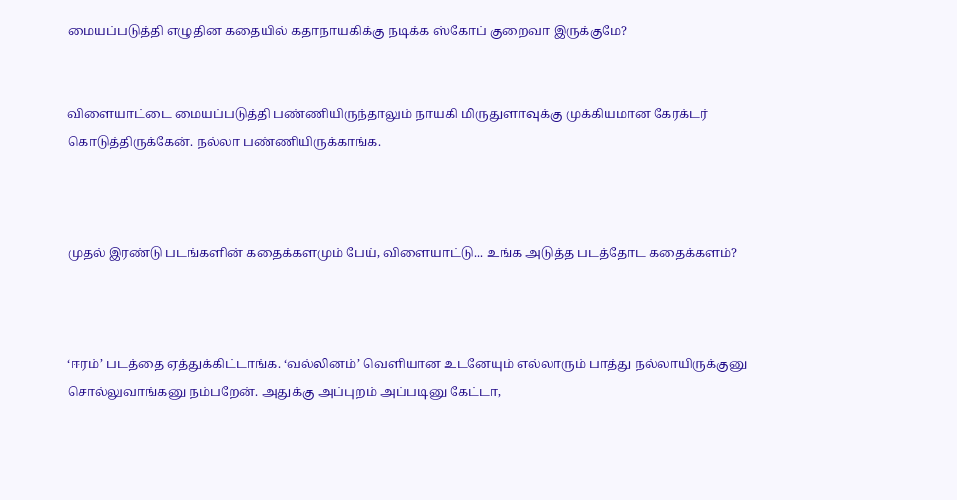மையப்படுத்தி எழுதின கதையில் கதாநாயகிக்கு நடிக்க ஸ்கோப் குறைவா இருக்குமே?


விளையாட்டை மையப்படுத்தி பண்ணியிருந்தாலும் நாயகி மிருதுளாவுக்கு முக்கியமான கேரக்டர் கொடுத்திருக்கேன். நல்லா பண்ணியிருக்காங்க.



முதல் இரண்டு படங்களின் கதைக்களமும் பேய், விளையாட்டு... உங்க அடுத்த படத்தோட கதைக்களம்?



‘ஈரம்’ படத்தை ஏத்துக்கிட்டாங்க. ‘வல்லினம்’ வெளியான உடனேயும் எல்லாரும் பாத்து நல்லாயிருக்குனு சொல்லுவாங்கனு நம்பறேன். அதுக்கு அப்புறம் அப்படினு கேட்டா,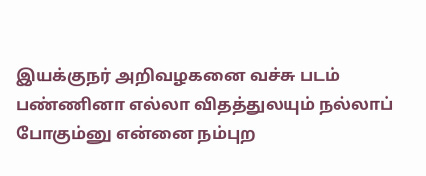இயக்குநர் அறிவழகனை வச்சு படம் பண்ணினா எல்லா விதத்துலயும் நல்லாப் போகும்னு என்னை நம்புற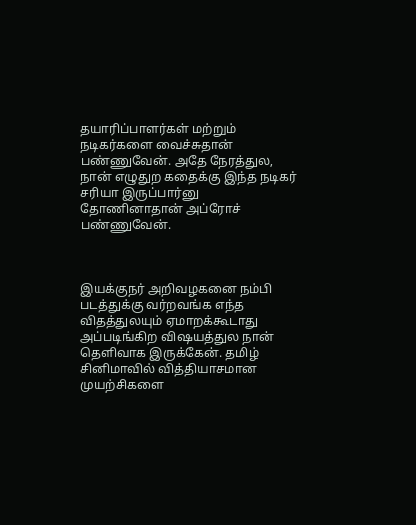தயாரிப்பாளர்கள் மற்றும் நடிகர்களை வைச்சுதான் பண்ணுவேன். அதே நேரத்துல, நான் எழுதுற கதைக்கு இந்த நடிகர் சரியா இருப்பார்னு தோணினாதான் அப்ரோச் பண்ணுவேன்.



இயக்குநர் அறிவழகனை நம்பி படத்துக்கு வர்றவங்க எந்த விதத்துலயும் ஏமாறக்கூடாது அப்படிங்கிற விஷயத்துல நான் தெளிவாக இருக்கேன். தமிழ் சினிமாவில் வித்தியாசமான முயற்சிகளை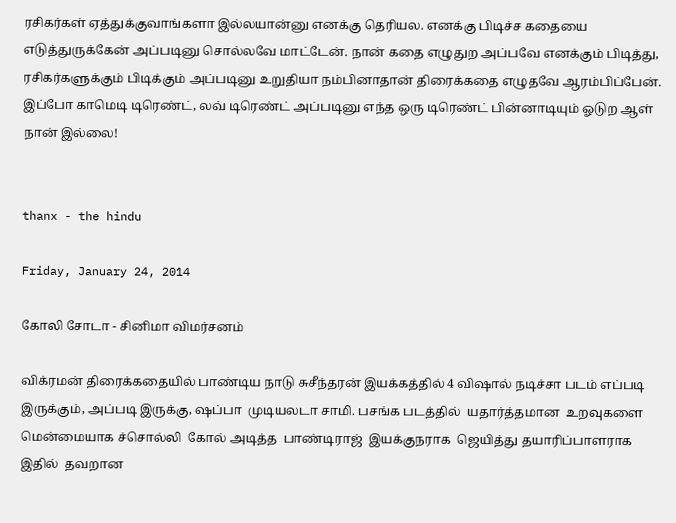ரசிகர்கள் ஏத்துக்குவாங்களா இல்லயான்னு எனக்கு தெரியல. எனக்கு பிடிச்ச கதையை எடுத்துருக்கேன் அப்படினு சொல்லவே மாட்டேன். நான் கதை எழுதுற அப்பவே எனக்கும் பிடித்து, ரசிகர்களுக்கும் பிடிக்கும் அப்படினு உறுதியா நம்பினாதான் திரைக்கதை எழுதவே ஆரம்பிப்பேன். இப்போ காமெடி டிரெண்ட், லவ் டிரெண்ட் அப்படினு எந்த ஒரு டிரெண்ட் பின்னாடியும் ஓடுற ஆள் நான் இல்லை!


thanx - the hindu

Friday, January 24, 2014

கோலி சோடா - சினிமா விமர்சனம்

விக்ரமன் திரைக்கதையில் பாண்டிய நாடு சுசீந்தரன் இயக்கத்தில் 4 விஷால் நடிச்சா படம் எப்படி  இருக்கும், அப்படி இருக்கு, ஷப்பா  முடியலடா சாமி. பசங்க படத்தில்  யதார்த்தமான  உறவுகளை மென்மையாக ச்சொல்லி  கோல் அடித்த  பாண்டிராஜ்  இயக்குநராக  ஜெயித்து தயாரிப்பாளராக இதில்  தவறான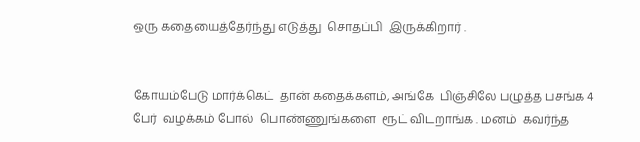ஒரு கதையைத்தேர்ந்து எடுத்து  சொதப்பி  இருக்கிறார் .


கோயம்பேடு மார்க்கெட்  தான் கதைக்களம், அங்கே  பிஞ்சிலே பழுத்த பசங்க 4 பேர்  வழக்கம் போல்  பொண்ணுங்களை  ரூட் விடறாங்க . மனம்  கவர்ந்த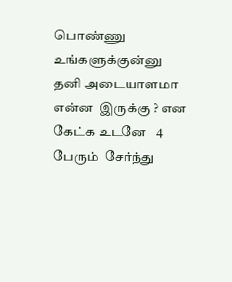பொண்ணு  உங்களுக்குன்னு  தனி அடையாளமா என்ன  இருக்கு ? என கேட்க உடனே   4 பேரும்  சேர்ந்து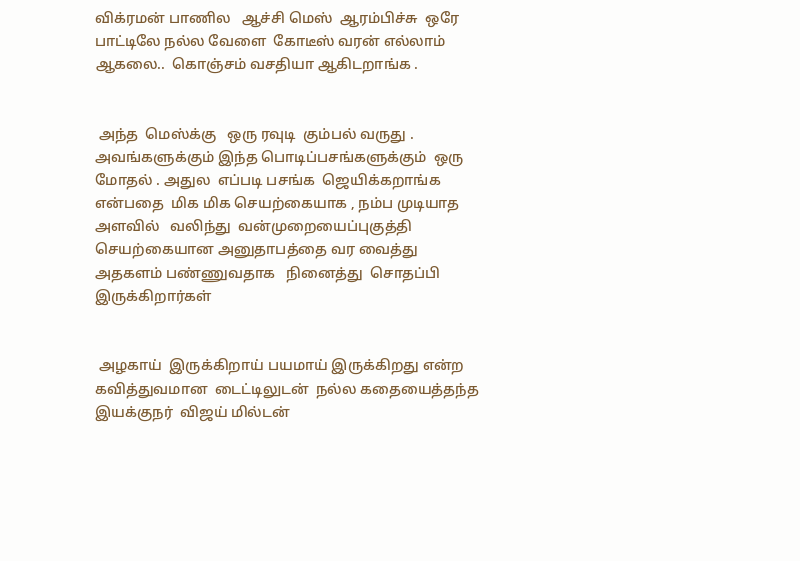விக்ரமன் பாணில   ஆச்சி மெஸ்  ஆரம்பிச்சு  ஒரே பாட்டிலே நல்ல வேளை  கோடீஸ் வரன் எல்லாம் ஆகலை..  கொஞ்சம் வசதியா ஆகிடறாங்க .


 அந்த  மெஸ்க்கு   ஒரு ரவுடி  கும்பல் வருது . அவங்களுக்கும் இந்த பொடிப்பசங்களுக்கும்  ஒரு மோதல் . அதுல  எப்படி பசங்க  ஜெயிக்கறாங்க என்பதை  மிக மிக செயற்கையாக , நம்ப முடியாத அளவில்   வலிந்து  வன்முறையைப்புகுத்தி  செயற்கையான அனுதாபத்தை வர வைத்து அதகளம் பண்ணுவதாக   நினைத்து  சொதப்பி  இருக்கிறார்கள்


 அழகாய்  இருக்கிறாய் பயமாய் இருக்கிறது என்ற கவித்துவமான  டைட்டிலுடன்  நல்ல கதையைத்தந்த  இயக்குநர்  விஜய் மில்டன்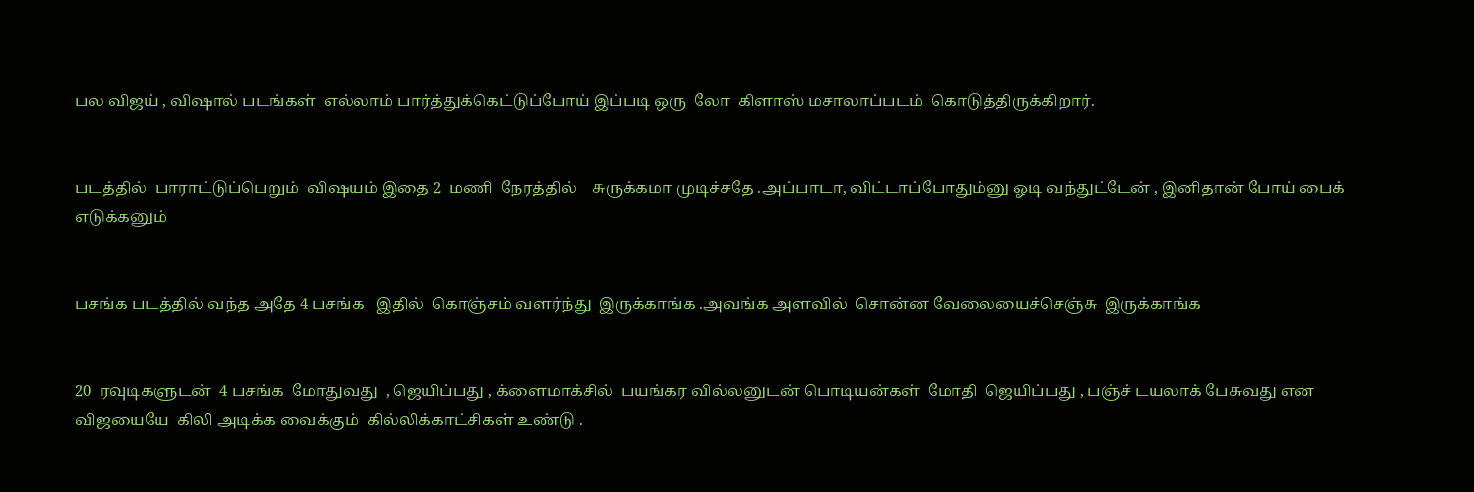பல விஜய் , விஷால் படங்கள்  எல்லாம் பார்த்துக்கெட்டுப்போய் இப்படி ஒரு  லோ  கிளாஸ் மசாலாப்படம்  கொடுத்திருக்கிறார்.


படத்தில்  பாராட்டுப்பெறும்  விஷயம் இதை 2  மணி  நேரத்தில்    சுருக்கமா முடிச்சதே .அப்பாடா, விட்டாப்போதும்னு ஓடி வந்துட்டேன் , இனிதான் போய் பைக் எடுக்கனும்


பசங்க படத்தில் வந்த அதே 4 பசங்க   இதில்  கொஞ்சம் வளர்ந்து  இருக்காங்க .அவங்க அளவில்  சொன்ன வேலையைச்செஞ்சு  இருக்காங்க


20  ரவுடிகளுடன்  4 பசங்க  மோதுவது  , ஜெயிப்பது , க்ளைமாக்சில்  பயங்கர வில்லனுடன் பொடியன்கள்  மோதி  ஜெயிப்பது , பஞ்ச் டயலாக் பேசுவது என  விஜயையே  கிலி அடிக்க வைக்கும்  கில்லிக்காட்சிகள் உண்டு .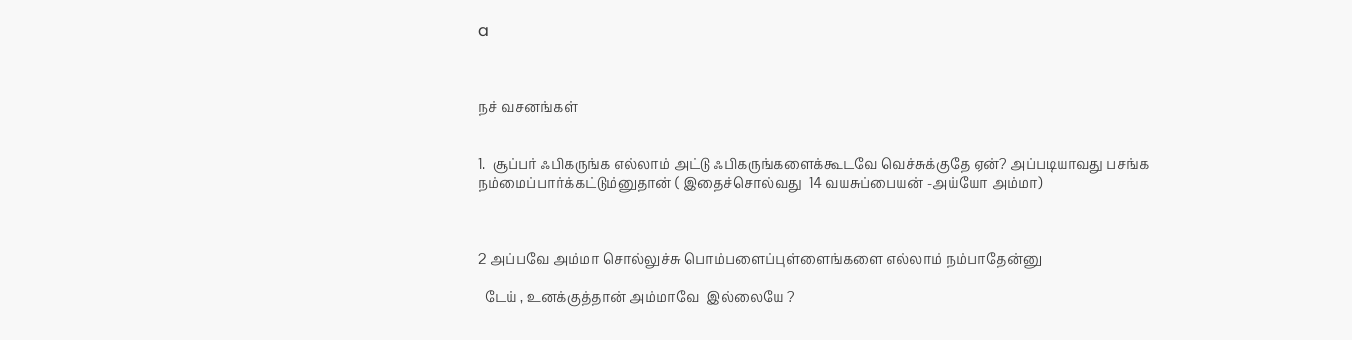a



நச் வசனங்கள்


1.  சூப்பர் ஃபிகருங்க எல்லாம் அட்டு ஃபிகருங்களைக்கூடவே வெச்சுக்குதே ஏன்? அப்படியாவது பசங்க நம்மைப்பார்க்கட்டும்னுதான் ( இதைச்சொல்வது  14 வயசுப்பையன் -அய்யோ அம்மா)



2 அப்பவே அம்மா சொல்லுச்சு பொம்பளைப்புள்ளைங்களை எல்லாம் நம்பாதேன்னு

  டேய் , உனக்குத்தான் அம்மாவே  இல்லையே ?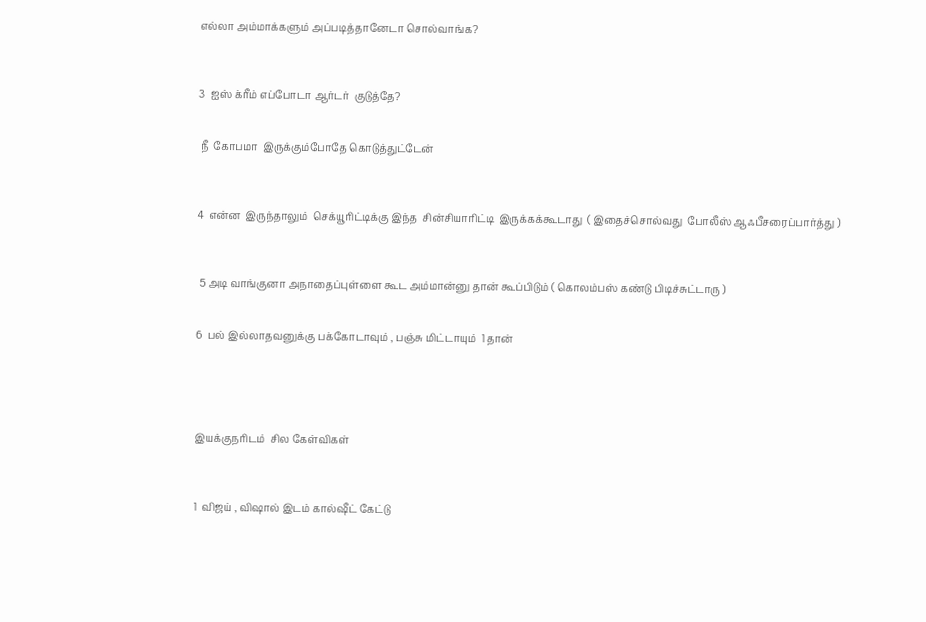எல்லா அம்மாக்களும் அப்படித்தானேடா சொல்வாங்க?



3  ஐஸ் க்ரீம் எப்போடா ஆர்டர்  குடுத்தே?


 நீ  கோபமா  இருக்கும்போதே கொடுத்துட்டேன்



4  என்ன  இருந்தாலும்  செக்யூரிட்டிக்கு இந்த  சின்சியாரிட்டி  இருக்கக்கூடாது  ( இதைச்சொல்வது  போலீஸ் ஆஃபீசரைப்பார்த்து )



 5 அடி வாங்குனா அநாதைப்புள்ளை கூட அம்மான்னு தான் கூப்பிடும் ( கொலம்பஸ் கண்டு பிடிச்சுட்டாரு )


6  பல் இல்லாதவனுக்கு பக்கோடாவும் , பஞ்சு மிட்டாயும்  1 தான்





இயக்குநரிடம்  சில கேள்விகள்



1  விஜய் , விஷால் இடம் கால்ஷீட் கேட்டு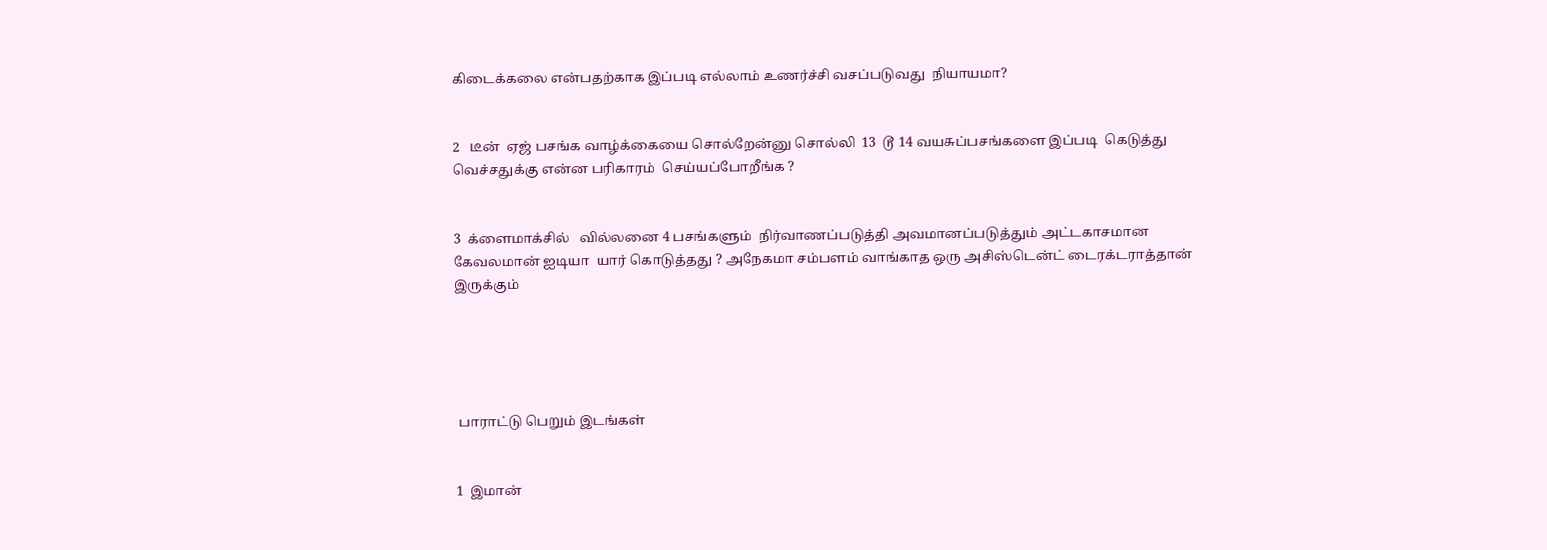கிடைக்கலை என்பதற்காக இப்படி எல்லாம் உணர்ச்சி வசப்படுவது  நியாயமா?


2   டீன்  ஏஜ் பசங்க வாழ்க்கையை சொல்றேன்னு சொல்லி  13  டூ 14 வயசுப்பசங்களை இப்படி  கெடுத்து வெச்சதுக்கு என்ன பரிகாரம்  செய்யப்போறீங்க ?


3  க்ளைமாக்சில்   வில்லனை 4 பசங்களும்  நிர்வாணப்படுத்தி அவமானப்படுத்தும் அட்டகாசமான கேவலமான் ஐடியா  யார் கொடுத்தது ? அநேகமா சம்பளம் வாங்காத ஒரு அசிஸ்டென்ட் டைரக்டராத்தான் இருக்கும்





 பாராட்டு பெறும் இடங்கள்


1  இமான்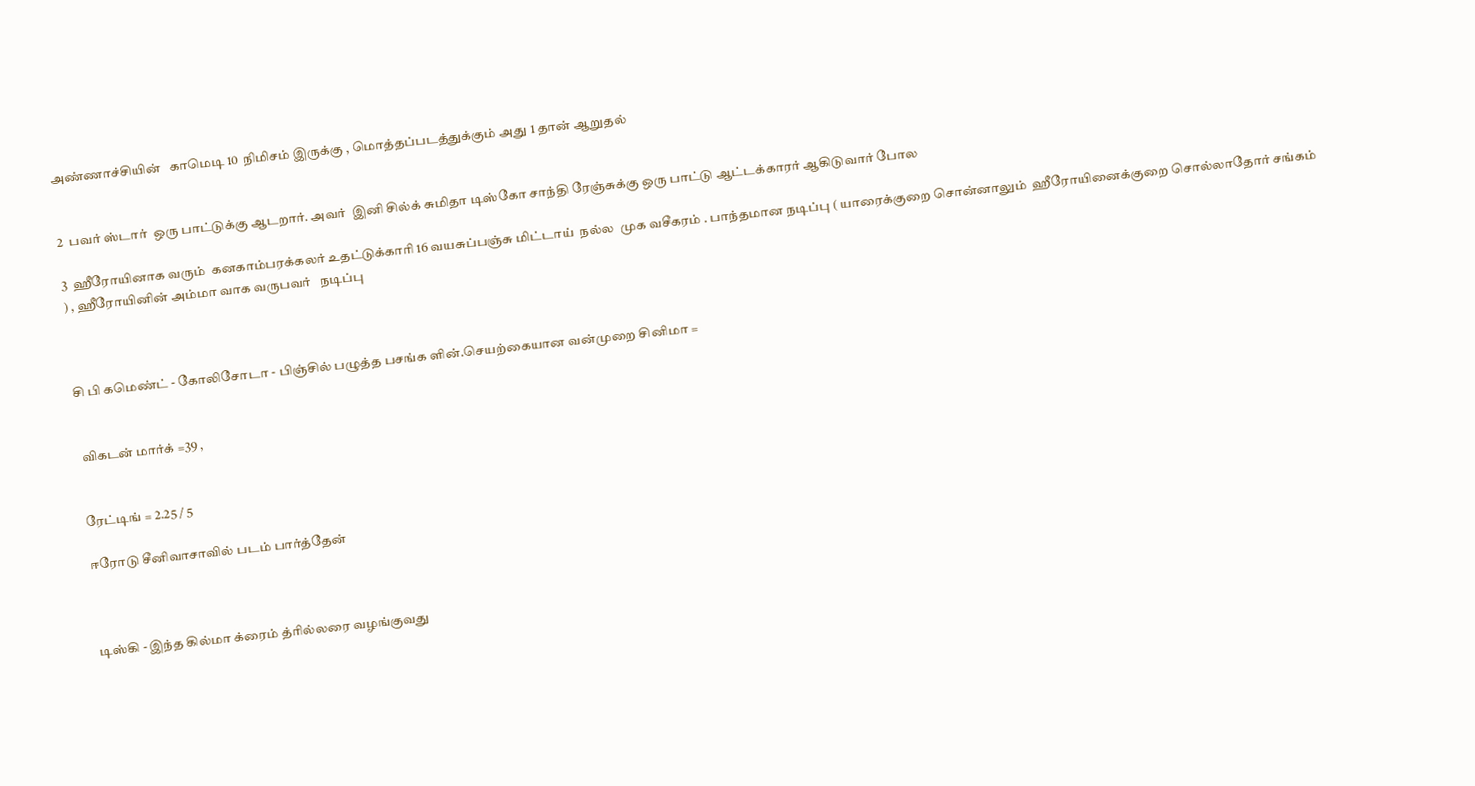அண்ணாச்சியின்   காமெடி 10  நிமிசம் இருக்கு , மொத்தப்படத்துக்கும் அது 1 தான் ஆறுதல்


2  பவர் ஸ்டார்  ஒரு பாட்டுக்கு ஆடறார். அவர்  இனி சில்க் சுமிதா டிஸ்கோ சாந்தி ரேஞ்சுக்கு ஒரு பாட்டு ஆட்டக்காரர் ஆகிடுவார் போல

3  ஹீரோயினாக வரும்  கனகாம்பரக்கலர் உதட்டுக்காரி 16 வயசுப்பஞ்சு மிட்டாய்  நல்ல  முக வசீகரம் . பாந்தமான நடிப்பு ( யாரைக்குறை சொன்னாலும்  ஹீரோயினைக்குறை சொல்லாதோர் சங்கம் ) , ஹீரோயினின் அம்மா வாக வருபவர்   நடிப்பு



சி பி கமெண்ட் - கோலிசோடா - பிஞ்சில் பழுத்த பசங்க ளின்.செயற்கையான வன்முறை சினிமா =


 விகடன் மார்க் =39 ,


ரேட்டிங் = 2.25 / 5

ஈரோடு சீனிவாசாவில் படம் பார்த்தேன்



டிஸ்கி - இந்த கில்மா க்ரைம் த்ரில்லரை வழங்குவது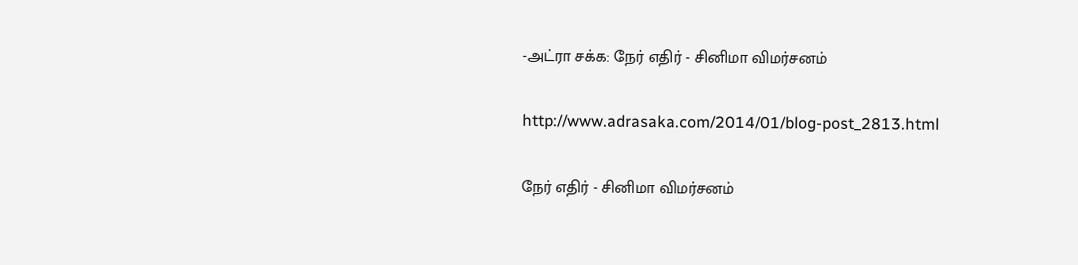-அட்ரா சக்க: நேர் எதிர் - சினிமா விமர்சனம்

http://www.adrasaka.com/2014/01/blog-post_2813.html

நேர் எதிர் - சினிமா விமர்சனம்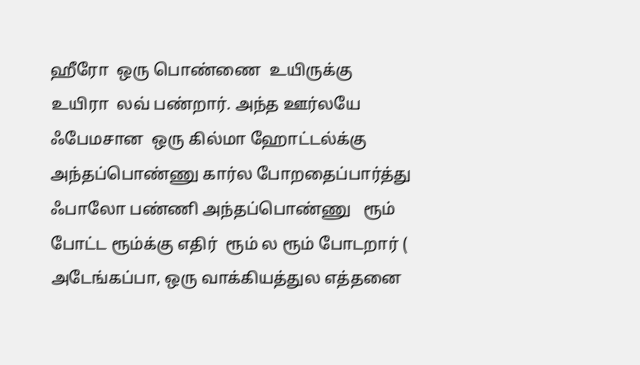ஹீரோ  ஒரு பொண்ணை  உயிருக்கு  உயிரா  லவ் பண்றார். அந்த ஊர்லயே  ஃபேமசான  ஒரு கில்மா ஹோட்டல்க்கு அந்தப்பொண்ணு கார்ல போறதைப்பார்த்து ஃபாலோ பண்ணி அந்தப்பொண்ணு   ரூம் போட்ட ரூம்க்கு எதிர்  ரூம் ல ரூம் போடறார் ( அடேங்கப்பா, ஒரு வாக்கியத்துல எத்தனை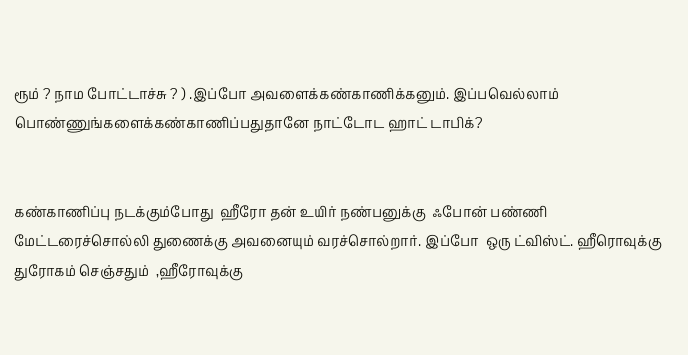ரூம் ? நாம போட்டாச்சு ? ) .இப்போ அவளைக்கண்காணிக்கனும். இப்பவெல்லாம் பொண்ணுங்களைக்கண்காணிப்பதுதானே நாட்டோட ஹாட் டாபிக்?


கண்காணிப்பு நடக்கும்போது  ஹீரோ தன் உயிர் நண்பனுக்கு  ஃபோன் பண்ணி  மேட்டரைச்சொல்லி துணைக்கு அவனையும் வரச்சொல்றார். இப்போ  ஒரு ட்விஸ்ட். ஹீரொவுக்கு துரோகம் செஞ்சதும்  ,ஹீரோவுக்கு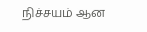நிச்சயம் ஆன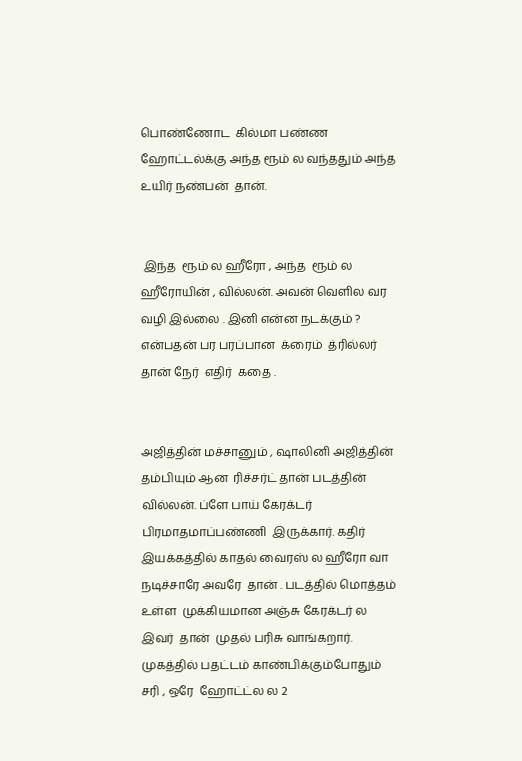பொண்ணோட  கில்மா பண்ண ஹோட்டல்க்கு அந்த ரூம் ல வந்ததும் அந்த  உயிர் நண்பன்  தான்.


 இந்த  ரூம் ல ஹீரோ , அந்த  ரூம் ல  ஹீரோயின் , வில்லன். அவன் வெளில வர வழி இல்லை . இனி என்ன நடக்கும் ? என்பதன் பர பரப்பான  க்ரைம்  த்ரில்லர் தான் நேர்  எதிர்  கதை .


அஜித்தின் மச்சானும் , ஷாலினி அஜித்தின் தம்பியும் ஆன  ரிச்சர்ட் தான் படத்தின்  வில்லன். ப்ளே பாய் கேரக்டர் பிரமாதமாப்பண்ணி  இருக்கார். கதிர்  இயக்கத்தில் காதல் வைரஸ் ல ஹீரோ வா நடிச்சாரே அவரே  தான் . படத்தில் மொத்தம் உள்ள  முக்கியமான அஞ்சு கேரக்டர் ல இவர்  தான்  முதல் பரிசு வாங்கறார். முகத்தில் பதட்டம் காண்பிக்கும்போதும் சரி , ஒரே  ஹோட்ட்ல ல 2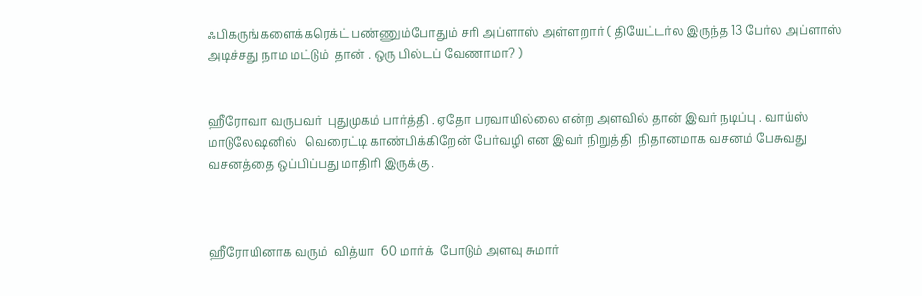ஃபிகருங்களைக்கரெக்ட் பண்ணும்போதும் சரி அப்ளாஸ் அள்ளறார் ( தியேட்டர்ல இருந்த 13 பேர்ல அப்ளாஸ் அடிச்சது நாம மட்டும்  தான் . ஒரு பில்டப் வேணாமா? )


ஹீரோவா வருபவர்  புதுமுகம் பார்த்தி . ஏதோ பரவாயில்லை என்ற அளவில் தான் இவர் நடிப்பு . வாய்ஸ் மாடுலேஷனில்   வெரைட்டி காண்பிக்கிறேன் பேர்வழி என இவர் நிறுத்தி  நிதானமாக வசனம் பேசுவது வசனத்தை ஒப்பிப்பது மாதிரி இருக்கு .



ஹீரோயினாக வரும்  வித்யா  60 மார்க்  போடும் அளவு சுமார்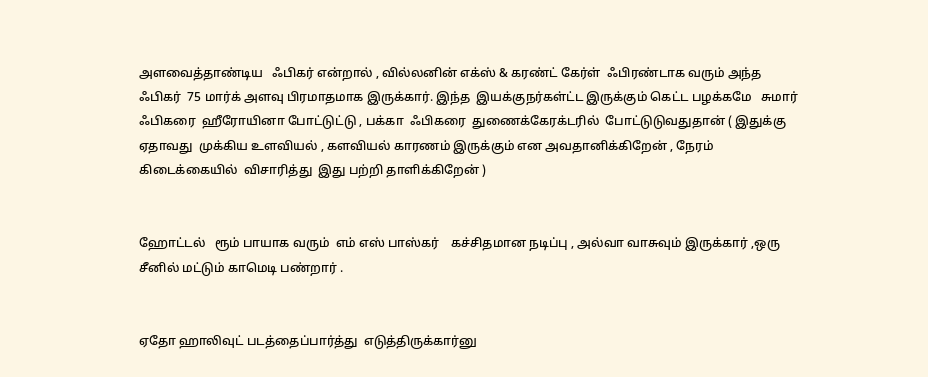அளவைத்தாண்டிய   ஃபிகர் என்றால் , வில்லனின் எக்ஸ் & கரண்ட் கேர்ள்  ஃபிரண்டாக வரும் அந்த  ஃபிகர்  75 மார்க் அளவு பிரமாதமாக இருக்கார். இந்த  இயக்குநர்கள்ட்ட இருக்கும் கெட்ட பழக்கமே   சுமார்   ஃபிகரை  ஹீரோயினா போட்டுட்டு , பக்கா  ஃபிகரை  துணைக்கேரக்டரில்  போட்டுடுவதுதான் ( இதுக்கு ஏதாவது  முக்கிய உளவியல் , களவியல் காரணம் இருக்கும் என அவதானிக்கிறேன் , நேரம்  கிடைக்கையில்  விசாரித்து  இது பற்றி தாளிக்கிறேன் )


ஹோட்டல்   ரூம் பாயாக வரும்  எம் எஸ் பாஸ்கர்    கச்சிதமான நடிப்பு , அல்வா வாசுவும் இருக்கார் ,ஒரு சீனில் மட்டும் காமெடி பண்றார் .


ஏதோ ஹாலிவுட் படத்தைப்பார்த்து  எடுத்திருக்கார்னு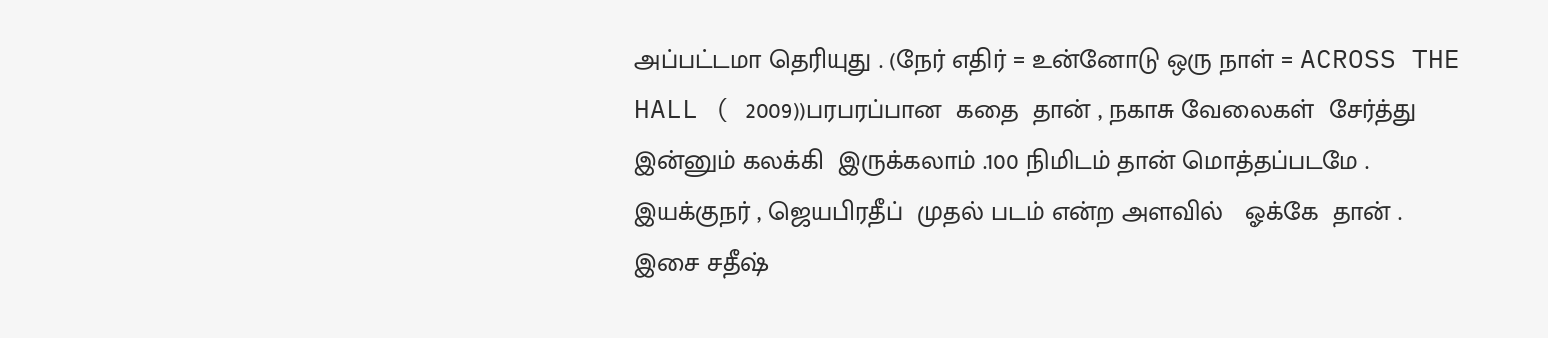அப்பட்டமா தெரியுது . (நேர் எதிர் = உன்னோடு ஒரு நாள் = ACROSS THE HALL ( 2009))பரபரப்பான  கதை  தான் , நகாசு வேலைகள்  சேர்த்து  இன்னும் கலக்கி  இருக்கலாம் .100 நிமிடம் தான் மொத்தப்படமே . இயக்குநர் , ஜெயபிரதீப்  முதல் படம் என்ற அளவில்   ஓக்கே  தான் .  இசை சதீஷ்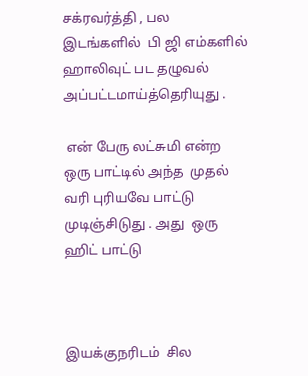சக்ரவர்த்தி , பல இடங்களில்  பி ஜி எம்களில்  ஹாலிவுட் பட தழுவல் அப்பட்டமாய்த்தெரியுது .

 என் பேரு லட்சுமி என்ற  ஒரு பாட்டில் அந்த  முதல் வரி புரியவே பாட்டு  முடிஞ்சிடுது . அது  ஒரு  ஹிட் பாட்டு



இயக்குநரிடம்  சில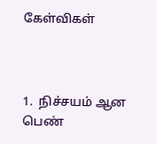கேள்விகள்



1.  நிச்சயம் ஆன பெண்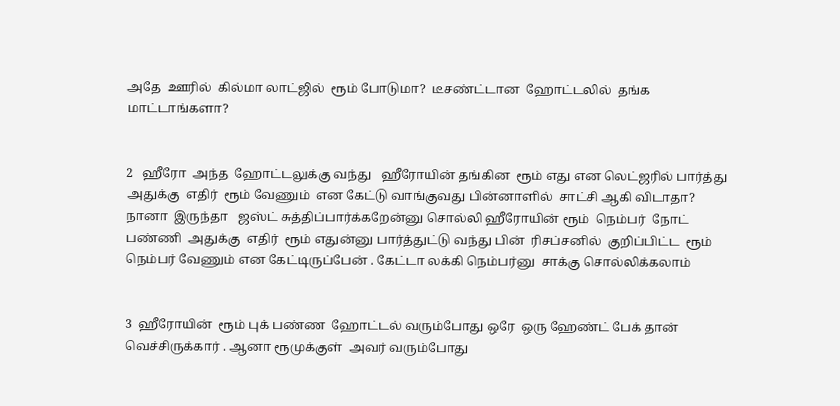அதே  ஊரில்  கில்மா லாட்ஜில்  ரூம் போடுமா?  டீசண்ட்டான  ஹோட்டலில்  தங்க மாட்டாங்களா?


2   ஹீரோ  அந்த  ஹோட்டலுக்கு வந்து   ஹீரோயின் தங்கின  ரூம் எது என லெட்ஜரில் பார்த்து அதுக்கு  எதிர்  ரூம் வேணும்  என கேட்டு வாங்குவது பின்னாளில்  சாட்சி ஆகி விடாதா?  நானா  இருந்தா   ஜஸ்ட் சுத்திப்பார்க்கறேன்னு சொல்லி ஹீரோயின் ரூம்  நெம்பர்  நோட் பண்ணி  அதுக்கு  எதிர்  ரூம் எதுன்னு பார்த்துட்டு வந்து பின்  ரிசப்சனில்  குறிப்பிட்ட  ரூம் நெம்பர் வேணும் என கேட்டிருப்பேன் . கேட்டா லக்கி நெம்பர்னு  சாக்கு சொல்லிக்கலாம்


3  ஹீரோயின்  ரூம் புக் பண்ண  ஹோட்டல் வரும்போது ஒரே  ஒரு ஹேண்ட் பேக் தான் வெச்சிருக்கார் . ஆனா ரூமுக்குள்  அவர் வரும்போது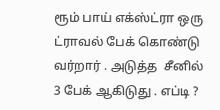ரூம் பாய் எக்ஸ்ட்ரா ஒரு ட்ராவல் பேக் கொண்டு வர்றார் . அடுத்த  சீனில்      3 பேக் ஆகிடுது . எப்டி ?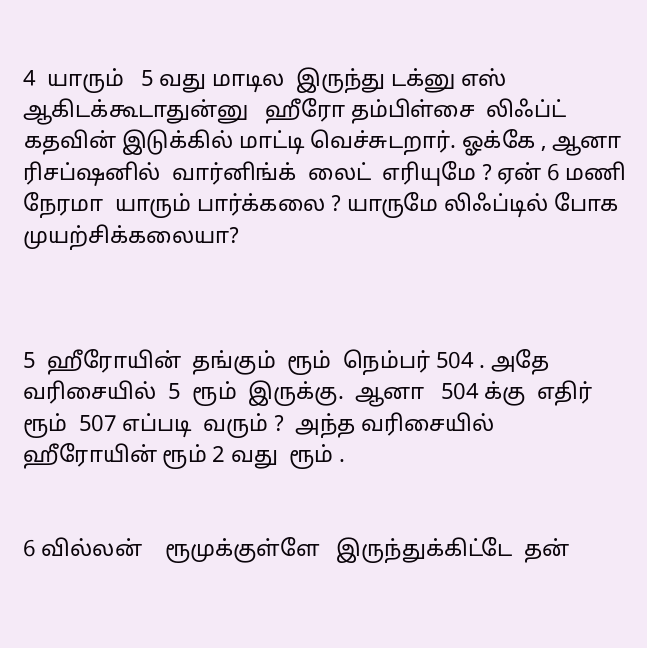4  யாரும்   5 வது மாடில  இருந்து டக்னு எஸ் ஆகிடக்கூடாதுன்னு   ஹீரோ தம்பிள்சை  லிஃப்ட் கதவின் இடுக்கில் மாட்டி வெச்சுடறார். ஓக்கே , ஆனா   ரிசப்ஷனில்  வார்னிங்க்  லைட்  எரியுமே ? ஏன் 6 மணி  நேரமா  யாரும் பார்க்கலை ? யாருமே லிஃப்டில் போக  முயற்சிக்கலையா?



5  ஹீரோயின்  தங்கும்  ரூம்  நெம்பர் 504 . அதே வரிசையில்  5  ரூம்  இருக்கு.  ஆனா   504 க்கு  எதிர்  ரூம்  507 எப்படி  வரும் ?  அந்த வரிசையில்  ஹீரோயின் ரூம் 2 வது  ரூம் .


6 வில்லன்    ரூமுக்குள்ளே   இருந்துக்கிட்டே  தன்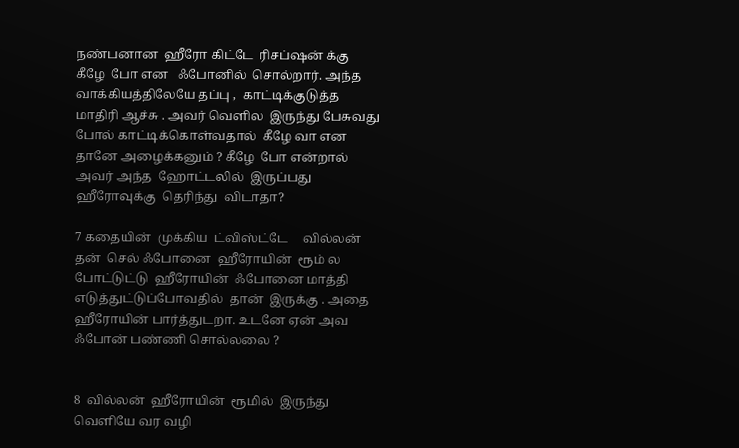நண்பனான  ஹீரோ கிட்டே  ரிசப்ஷன் க்கு கீழே  போ என   ஃபோனில்  சொல்றார். அந்த வாக்கியத்திலேயே தப்பு ,  காட்டிக்குடுத்த மாதிரி ஆச்சு . அவர் வெளில  இருந்து பேசுவது  போல் காட்டிக்கொள்வதால்  கீழே வா என  தானே அழைக்கனும் ? கீழே  போ என்றால் அவர் அந்த  ஹோட்டலில்  இருப்பது   ஹீரோவுக்கு  தெரிந்து  விடாதா?

7 கதையின்  முக்கிய  ட்விஸ்ட்டே     வில்லன் தன்  செல் ஃபோனை  ஹீரோயின்  ரூம் ல போட்டுட்டு  ஹீரோயின்  ஃபோனை மாத்தி எடுத்துட்டுப்போவதில்  தான்  இருக்கு . அதை  ஹீரோயின் பார்த்துடறா. உடனே ஏன் அவ  ஃபோன் பண்ணி சொல்லலை ?


8  வில்லன்  ஹீரோயின்  ரூமில்  இருந்து வெளியே வர வழி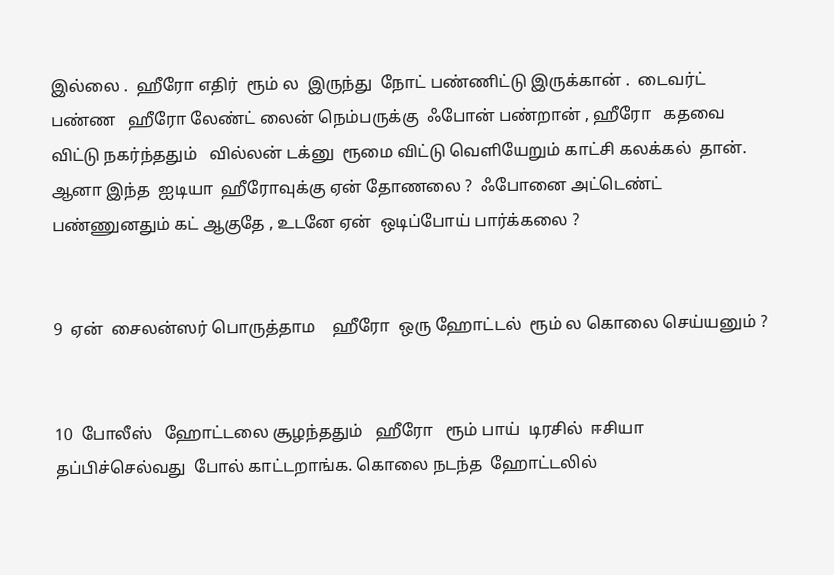இல்லை .  ஹீரோ எதிர்  ரூம் ல  இருந்து  நோட் பண்ணிட்டு இருக்கான் .  டைவர்ட் பண்ண   ஹீரோ லேண்ட் லைன் நெம்பருக்கு  ஃபோன் பண்றான் , ஹீரோ   கதவை விட்டு நகர்ந்ததும்   வில்லன் டக்னு  ரூமை விட்டு வெளியேறும் காட்சி கலக்கல்  தான். ஆனா இந்த  ஐடியா  ஹீரோவுக்கு ஏன் தோணலை ?  ஃபோனை அட்டெண்ட் பண்ணுனதும் கட் ஆகுதே , உடனே ஏன்  ஒடிப்போய் பார்க்கலை ?


9  ஏன்  சைலன்ஸர் பொருத்தாம    ஹீரோ  ஒரு ஹோட்டல்  ரூம் ல கொலை செய்யனும் ?


10  போலீஸ்   ஹோட்டலை சூழந்ததும்   ஹீரோ   ரூம் பாய்  டிரசில்  ஈசியா தப்பிச்செல்வது  போல் காட்டறாங்க. கொலை நடந்த  ஹோட்டலில்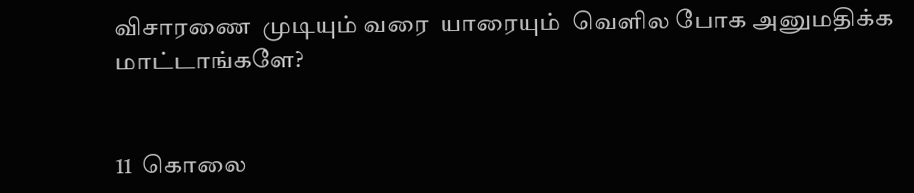விசாரணை  முடியும் வரை  யாரையும்  வெளில போக அனுமதிக்க மாட்டாங்களே?


11  கொலை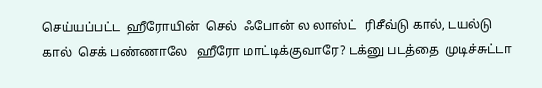செய்யப்பட்ட  ஹீரோயின்  செல்  ஃபோன் ல லாஸ்ட்   ரிசீவ்டு கால், டயல்டு கால்  செக் பண்ணாலே   ஹீரோ மாட்டிக்குவாரே? டக்னு படத்தை  முடிச்சுட்டா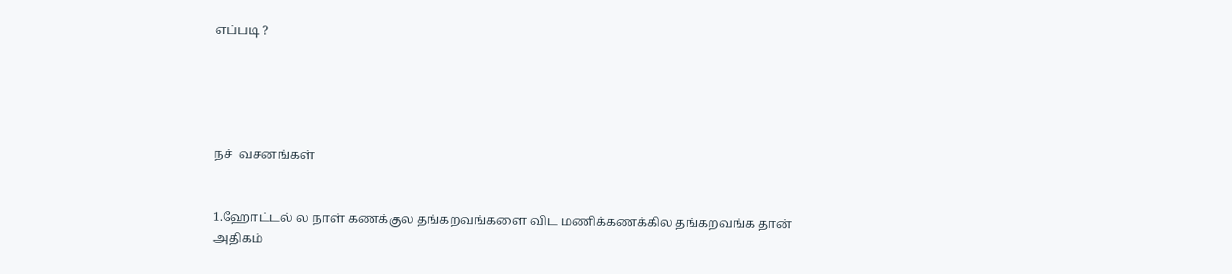எப்படி ?





நச்  வசனங்கள்


1.ஹோட்டல் ல நாள் கணக்குல தங்கறவங்களை விட மணிக்கணக்கில தங்கறவங்க தான் அதிகம்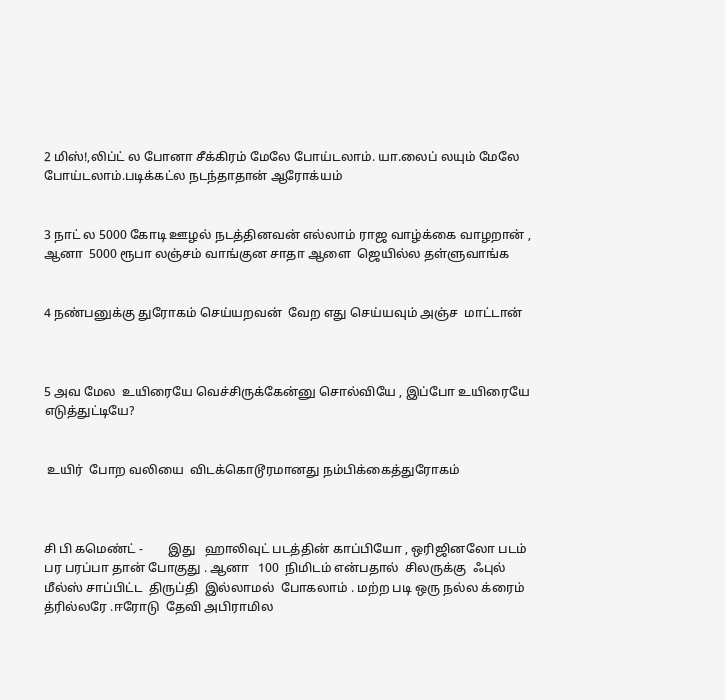2 மிஸ்!,லிப்ட் ல போனா சீக்கிரம் மேலே போய்டலாம். யா.லைப் லயும் மேலே போய்டலாம்.படிக்கட்ல நடந்தாதான் ஆரோக்யம்


3 நாட் ல 5000 கோடி ஊழல் நடத்தினவன் எல்லாம் ராஜ வாழ்க்கை வாழறான் , ஆனா  5000 ரூபா லஞ்சம் வாங்குன சாதா ஆளை  ஜெயில்ல தள்ளுவாங்க


4 நண்பனுக்கு துரோகம் செய்யறவன்  வேற எது செய்யவும் அஞ்ச  மாட்டான்



5 அவ மேல  உயிரையே வெச்சிருக்கேன்னு சொல்வியே , இப்போ உயிரையே எடுத்துட்டியே?


 உயிர்  போற வலியை  விடக்கொடூரமானது நம்பிக்கைத்துரோகம்



சி பி கமெண்ட் -        இது   ஹாலிவுட் படத்தின் காப்பியோ , ஒரிஜினலோ படம் பர பரப்பா தான் போகுது . ஆனா   100  நிமிடம் என்பதால்  சிலருக்கு  ஃபுல்   மீல்ஸ் சாப்பிட்ட  திருப்தி  இல்லாமல்  போகலாம் . மற்ற படி ஒரு நல்ல க்ரைம்  த்ரில்லரே .ஈரோடு  தேவி அபிராமில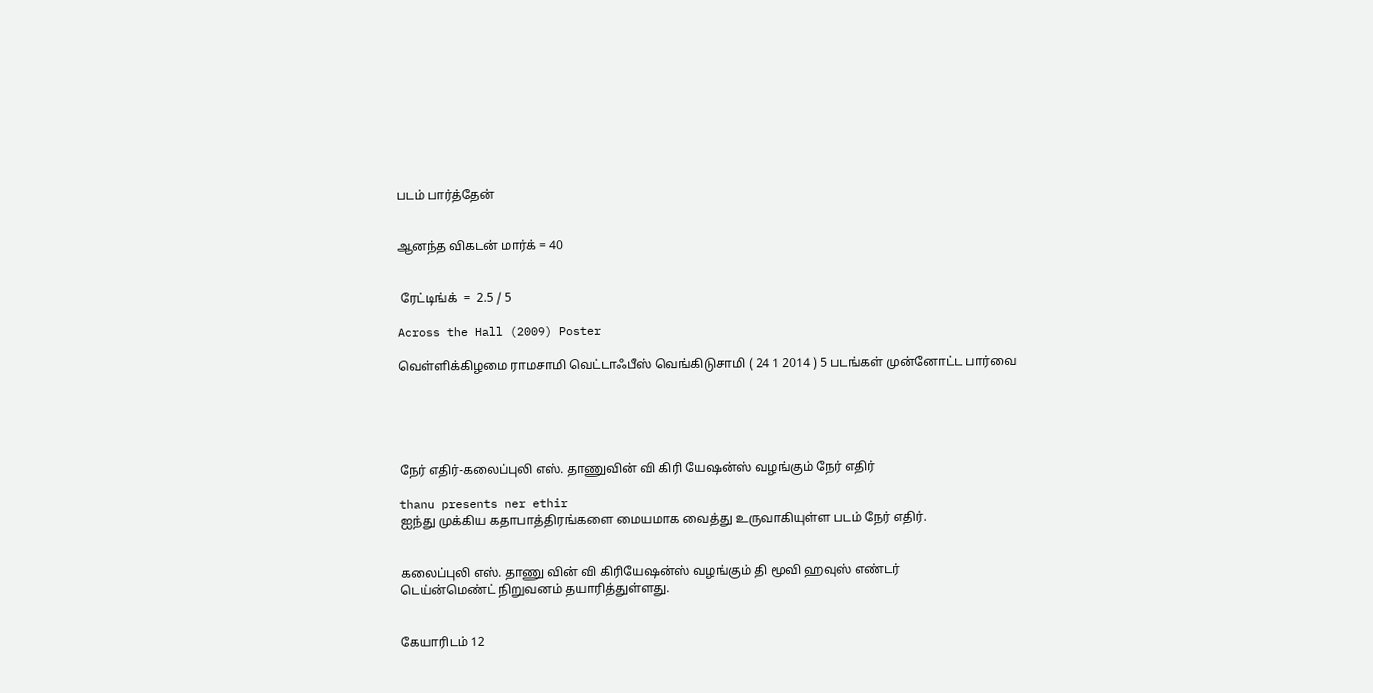படம் பார்த்தேன்


ஆனந்த விகடன் மார்க் = 40


 ரேட்டிங்க்  =  2.5 / 5

Across the Hall (2009) Poster

வெள்ளிக்கிழமை ராமசாமி வெட்டாஃபீஸ் வெங்கிடுசாமி ( 24 1 2014 ) 5 படங்கள் முன்னோட்ட பார்வை





நேர் எதிர்-கலைப்புலி எஸ். தாணுவின் வி கிரி யேஷன்ஸ் வழங்கும் நேர் எதிர்

thanu presents ner ethir
ஐந்து முக்கிய கதாபாத்திரங்களை மையமாக வைத்து உருவாகியுள்ள படம் நேர் எதிர்.


கலைப்புலி எஸ். தாணு வின் வி கிரியேஷன்ஸ் வழங்கும் தி மூவி ஹவுஸ் எண்டர்
டெய்ன்மெண்ட் நிறுவனம் தயாரித்துள்ளது.


கேயாரிடம் 12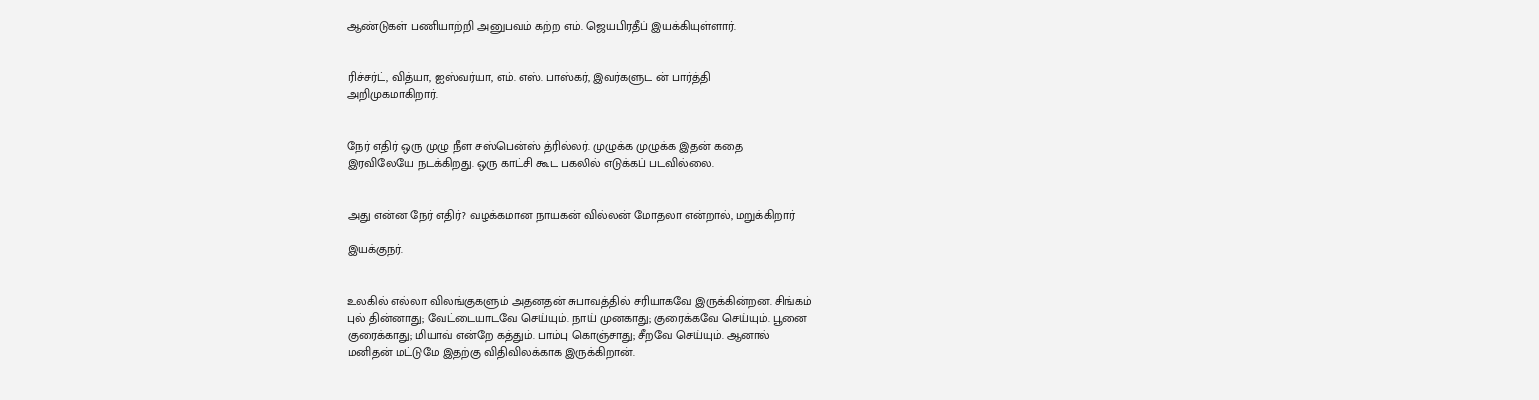ஆண்டுகள் பணியாற்றி அனுபவம் கற்ற எம். ஜெயபிரதீப் இயக்கியுள்ளார்.


ரிச்சர்ட், வித்யா, ஐஸ்வர்யா, எம். எஸ். பாஸ்கர், இவர்களுட ன் பார்த்தி
அறிமுகமாகிறார்.


நேர் எதிர் ஒரு முழு நீள சஸ்பென்ஸ் த்ரில்லர். முழுக்க முழுக்க இதன் கதை
இரவிலேயே நடக்கிறது. ஒரு காட்சி கூட பகலில் எடுக்கப் படவில்லை.


அது என்ன நேர் எதிர்? வழக்கமான நாயகன் வில்லன் மோதலா என்றால், மறுக்கிறார்

இயக்குநர்.


உலகில் எல்லா விலங்குகளும் அதனதன் சுபாவத்தில் சரியாகவே இருக்கின்றன. சிங்கம்
புல் தின்னாது; வேட்டையாடவே செய்யும். நாய் முனகாது; குரைக்கவே செய்யும். பூனை
குரைக்காது; மியாவ் என்றே கத்தும். பாம்பு கொஞ்சாது; சீறவே செய்யும். ஆனால்
மனிதன் மட்டுமே இதற்கு விதிவிலக்காக இருக்கிறான்.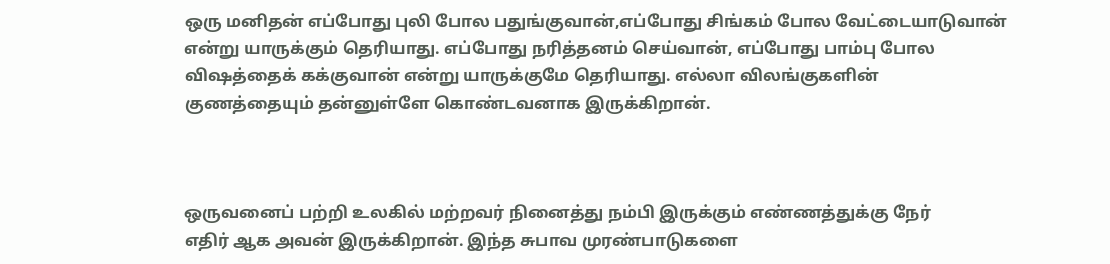ஒரு மனிதன் எப்போது புலி போல பதுங்குவான்,எப்போது சிங்கம் போல வேட்டையாடுவான்
என்று யாருக்கும் தெரியாது. எப்போது நரித்தனம் செய்வான், எப்போது பாம்பு போல
விஷத்தைக் கக்குவான் என்று யாருக்குமே தெரியாது. எல்லா விலங்குகளின்
குணத்தையும் தன்னுள்ளே கொண்டவனாக இருக்கிறான்.



ஒருவனைப் பற்றி உலகில் மற்றவர் நினைத்து நம்பி இருக்கும் எண்ணத்துக்கு நேர்
எதிர் ஆக அவன் இருக்கிறான். இந்த சுபாவ முரண்பாடுகளை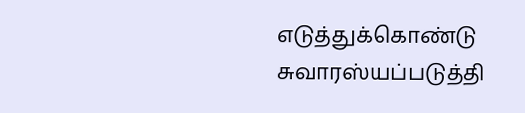எடுத்துக்கொண்டு
சுவாரஸ்யப்படுத்தி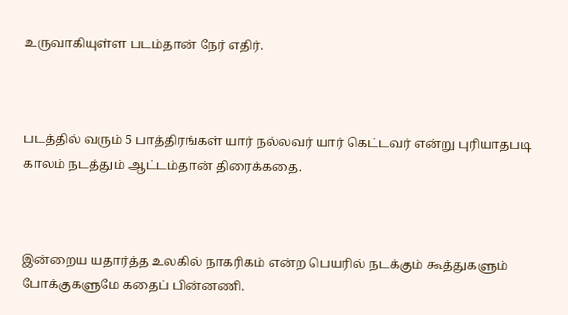உருவாகியுள்ள படம்தான் நேர் எதிர்.



படத்தில் வரும் 5 பாத்திரங்கள் யார் நல்லவர் யார் கெட்டவர் என்று புரியாதபடி
காலம் நடத்தும் ஆட்டம்தான் திரைக்கதை.



இன்றைய யதார்த்த உலகில் நாகரிகம் என்ற பெயரில் நடக்கும் கூத்துகளும்
போக்குகளுமே கதைப் பின்னணி.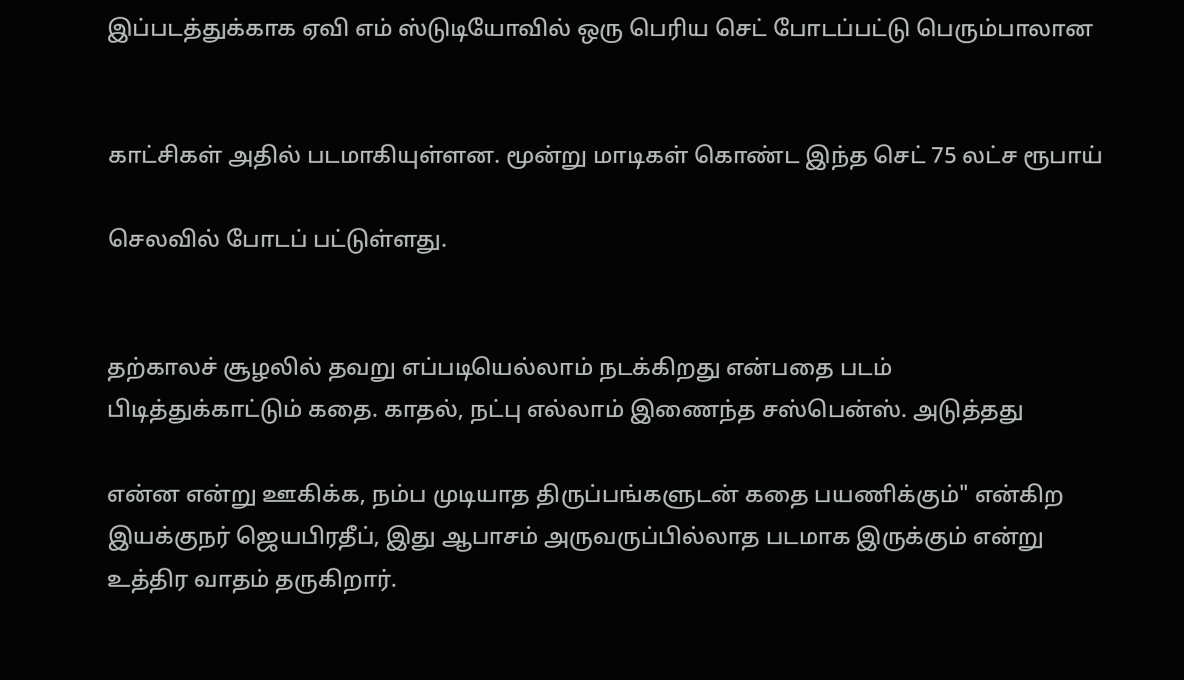இப்படத்துக்காக ஏவி எம் ஸ்டுடியோவில் ஒரு பெரிய செட் போடப்பட்டு பெரும்பாலான


காட்சிகள் அதில் படமாகியுள்ளன. மூன்று மாடிகள் கொண்ட இந்த செட் 75 லட்ச ரூபாய்

செலவில் போடப் பட்டுள்ளது.


தற்காலச் சூழலில் தவறு எப்படியெல்லாம் நடக்கிறது என்பதை படம்
பிடித்துக்காட்டும் கதை. காதல், நட்பு எல்லாம் இணைந்த சஸ்பென்ஸ். அடுத்தது

என்ன என்று ஊகிக்க, நம்ப முடியாத திருப்பங்களுடன் கதை பயணிக்கும்" என்கிற
இயக்குநர் ஜெயபிரதீப், இது ஆபாசம் அருவருப்பில்லாத படமாக இருக்கும் என்று
உத்திர வாதம் தருகிறார்.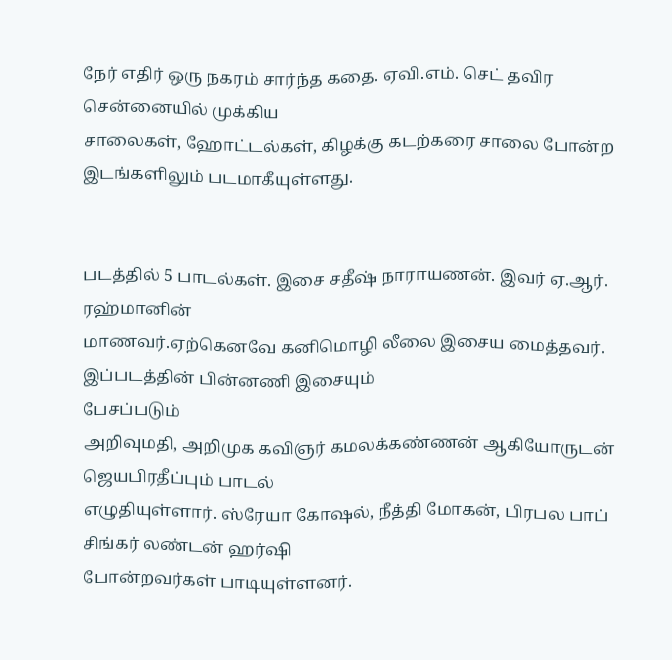நேர் எதிர் ஒரு நகரம் சார்ந்த கதை. ஏவி.எம். செட் தவிர சென்னையில் முக்கிய
சாலைகள், ஹோட்டல்கள், கிழக்கு கடற்கரை சாலை போன்ற இடங்களிலும் படமாகீயுள்ளது.


படத்தில் 5 பாடல்கள். இசை சதீஷ் நாராயணன். இவர் ஏ.ஆர். ரஹ்மானின்
மாணவர்.ஏற்கெனவே கனிமொழி லீலை இசைய மைத்தவர். இப்படத்தின் பின்னணி இசையும்
பேசப்படும்
அறிவுமதி, அறிமுக கவிஞர் கமலக்கண்ணன் ஆகியோருடன் ஜெயபிரதீப்பும் பாடல்
எழுதியுள்ளார். ஸ்ரேயா கோஷல், நீத்தி மோகன், பிரபல பாப் சிங்கர் லண்டன் ஹர்ஷி
போன்றவர்கள் பாடியுள்ளனர்.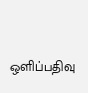ஒளிப்பதிவு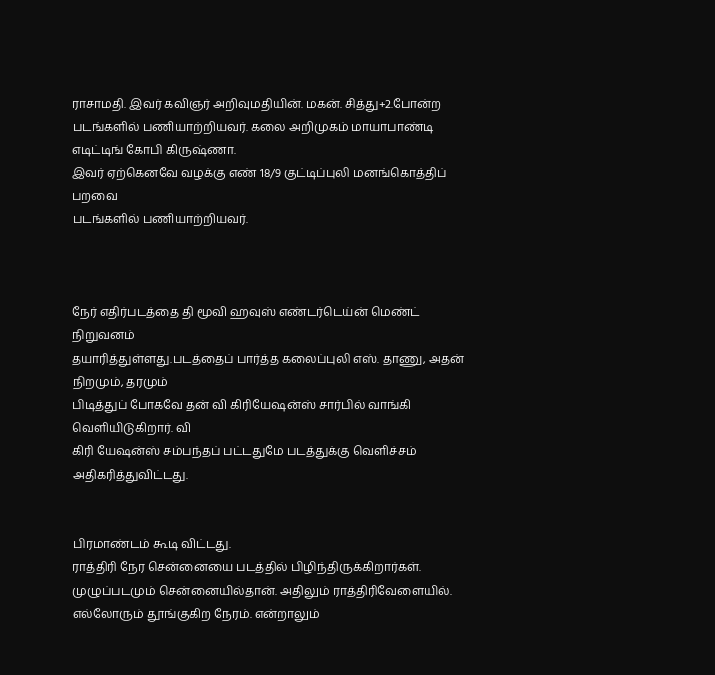ராசாமதி. இவர் கவிஞர் அறிவுமதியின். மகன். சித்து+2.போன்ற
படங்களில் பணியாற்றியவர். கலை அறிமுகம் மாயாபாண்டி எடிட்டிங் கோபி கிருஷ்ணா.
இவர் ஏற்கெனவே வழக்கு எண் 18/9 குட்டிப்புலி மனங்கொத்திப் பறவை
படங்களில் பணியாற்றியவர்.



நேர் எதிர்படத்தை தி மூவி ஹவுஸ் எண்டர்டெய்ன் மெண்ட் நிறுவனம்
தயாரித்துள்ளது.படத்தைப் பார்த்த கலைப்புலி எஸ். தாணு, அதன் நிறமும், தரமும்
பிடித்துப் போகவே தன் வி கிரியேஷன்ஸ் சார்பில் வாங்கி வெளியிடுகிறார். வி
கிரி யேஷன்ஸ் சம்பந்தப் பட்டதுமே படத்துக்கு வெளிச்சம் அதிகரித்துவிட்டது.


பிரமாண்டம் கூடி விட்டது.
ராத்திரி நேர சென்னையை படத்தில் பிழிந்திருக்கிறார்கள். முழுப்படமும் சென்னையில்தான். அதிலும் ராத்திரிவேளையில். எல்லோரும் தூங்குகிற நேரம். என்றாலும்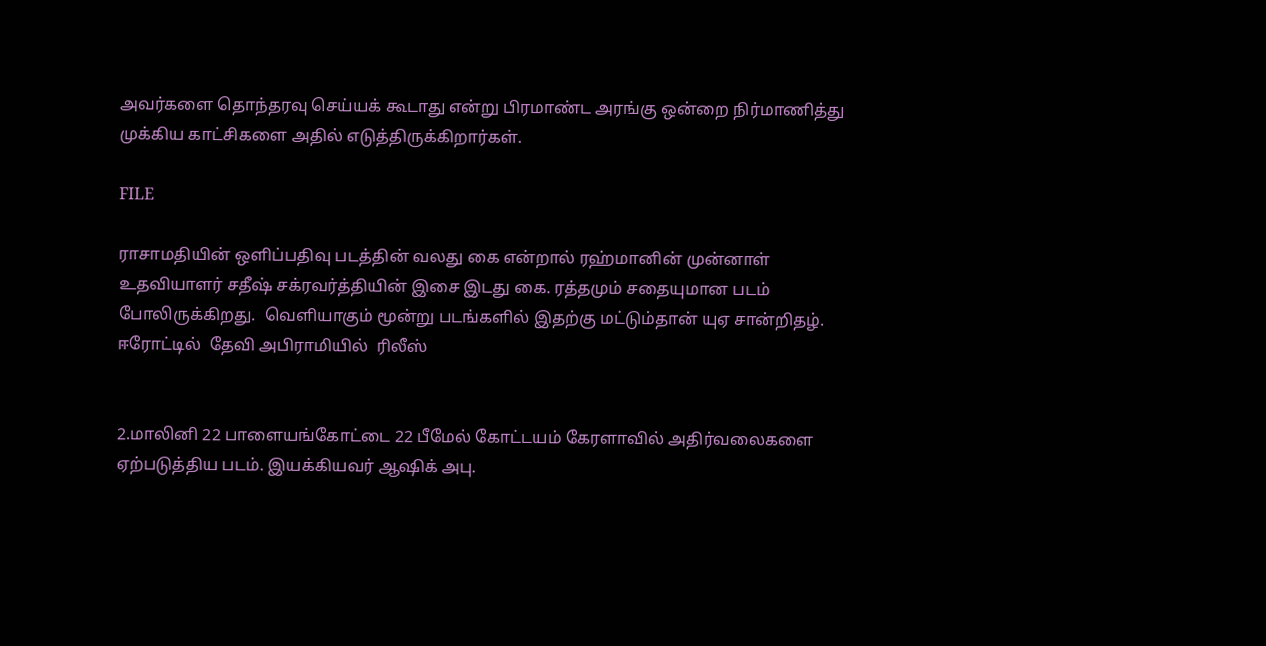அவர்களை தொந்தரவு செய்யக் கூடாது என்று பிரமாண்ட அரங்கு ஒன்றை நிர்மாணித்து முக்கிய காட்சிகளை அதில் எடுத்திருக்கிறார்கள்.

FILE

ராசாமதியின் ஒளிப்பதிவு படத்தின் வலது கை என்றால் ரஹ்மானின் முன்னாள் உதவியாளர் சதீஷ் சக்ரவர்த்தியின் இசை இடது கை. ரத்தமும் சதையுமான படம் போலிருக்கிறது.  வெளியாகும் மூன்று படங்களில் இதற்கு மட்டும்தான் யுஏ சான்றிதழ்.
ஈரோட்டில்  தேவி அபிராமியில்  ரிலீஸ்


2.மாலினி 22 பாளையங்கோட்டை 22 பீமேல் கோட்டயம் கேரளாவில் அதிர்வலைகளை ஏற்படுத்திய படம். இயக்கியவர் ஆஷிக் அபு.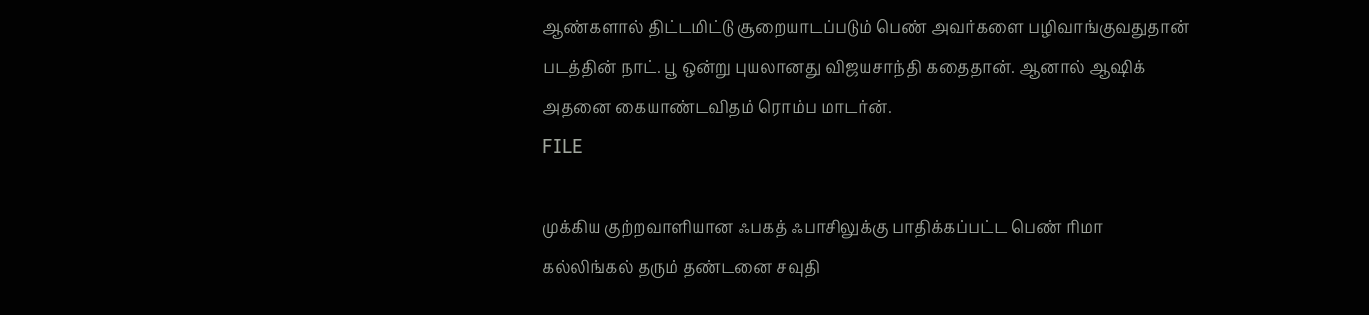ஆண்களால் திட்டமிட்டு சூறையாடப்படும் பெண் அவர்களை பழிவாங்குவதுதான் படத்தின் நாட். பூ ஒன்று புயலானது விஜயசாந்தி கதைதான். ஆனால் ஆஷிக் அதனை கையாண்டவிதம் ரொம்ப மாடர்ன்.
FILE

முக்கிய குற்றவாளியான ஃபகத் ஃபாசிலுக்கு பாதிக்கப்பட்ட பெண் ரிமா கல்லிங்கல் தரும் தண்டனை சவுதி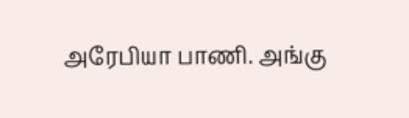அரேபியா பாணி. அங்கு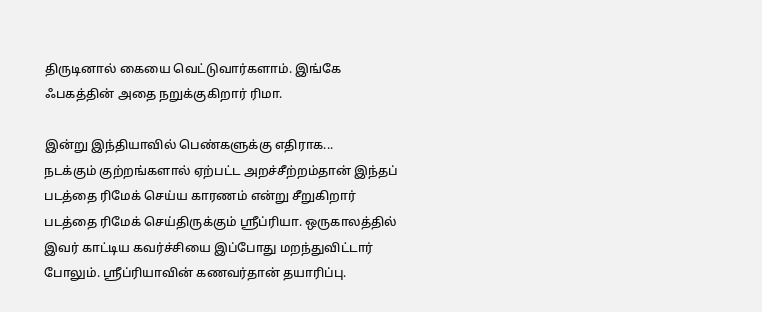திருடினால் கையை வெட்டுவார்களாம். இங்கே ஃபகத்தின் அதை நறுக்குகிறார் ரிமா.

இன்று இந்தியாவில் பெண்களுக்கு எதிராக...
நடக்கும் குற்றங்களால் ஏற்பட்ட அறச்சீற்றம்தான் இந்தப் படத்தை ரிமேக் செய்ய காரணம் என்று சீறுகிறார் படத்தை ரிமேக் செய்திருக்கும் ஸ்ரீப்ரியா. ஒருகாலத்தில் இவர் காட்டிய கவர்ச்சியை இப்போது மறந்துவிட்டார் போலும். ஸ்ரீப்ரியாவின் கணவர்தான் தயாரிப்பு.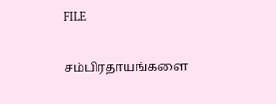FILE

சம்பிரதாயங்களை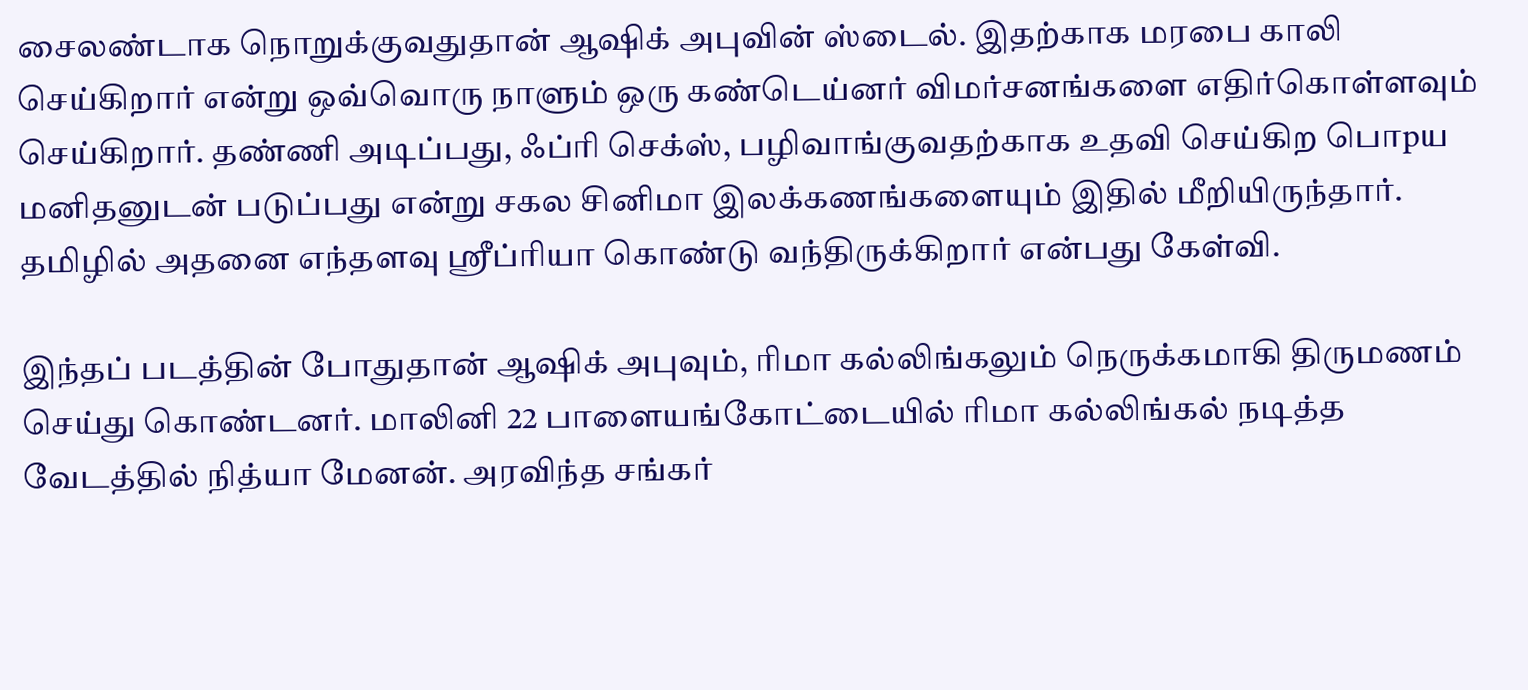சைலண்டாக நொறுக்குவதுதான் ஆஷிக் அபுவின் ஸ்டைல். இதற்காக மரபை காலி செய்கிறார் என்று ஒவ்வொரு நாளும் ஒரு கண்டெய்னர் விமர்சனங்களை எதிர்கொள்ளவும் செய்கிறார். தண்ணி அடிப்பது, ஃப்ரி செக்ஸ், பழிவாங்குவதற்காக உதவி செய்கிற பொpய மனிதனுடன் படுப்பது என்று சகல சினிமா இலக்கணங்களையும் இதில் மீறியிருந்தார். தமிழில் அதனை எந்தளவு ஸ்ரீப்ரியா கொண்டு வந்திருக்கிறார் என்பது கேள்வி.

இந்தப் படத்தின் போதுதான் ஆஷிக் அபுவும், ரிமா கல்லிங்கலும் நெருக்கமாகி திருமணம் செய்து கொண்டனர். மாலினி 22 பாளையங்கோட்டையில் ரிமா கல்லிங்கல் நடித்த வேடத்தில் நித்யா மேனன். அரவிந்த சங்கர்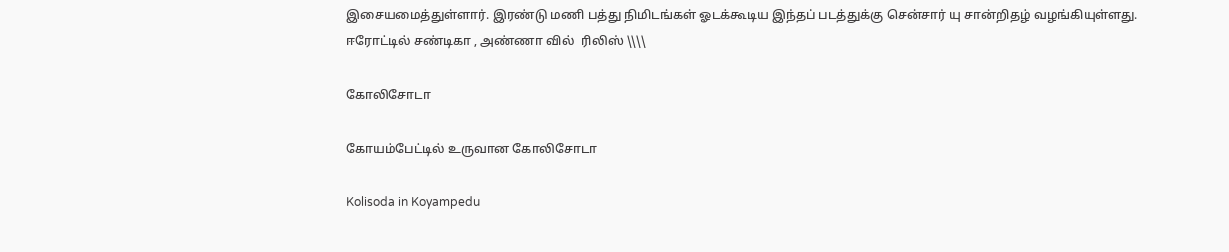இசையமைத்துள்ளார். இரண்டு மணி பத்து நிமிடங்கள் ஓடக்கூடிய இந்தப் படத்துக்கு சென்சார் யு சான்றிதழ் வழங்கியுள்ளது.
ஈரோட்டில் சண்டிகா , அண்ணா வில்  ரிலிஸ் \\\\

கோலிசோடா

கோயம்பேட்டில் உருவான கோலிசோடா

Kolisoda in Koyampedu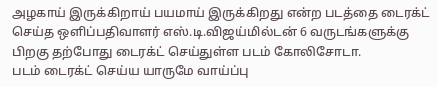அழகாய் இருக்கிறாய் பயமாய் இருக்கிறது என்ற படத்தை டைரக்ட் செய்த ஒளிப்பதிவாளர் எஸ்.டி.விஜய்மில்டன் 6 வருடங்களுக்கு பிறகு தற்போது டைரக்ட் செய்துள்ள படம் கோலிசோடா.
படம் டைரக்ட் செய்ய யாருமே வாய்ப்பு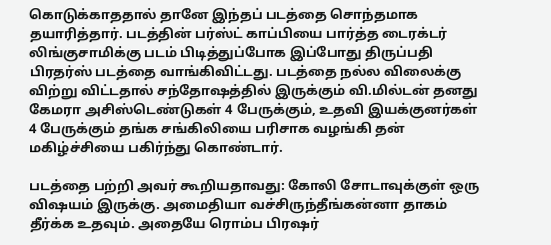கொடுக்காததால் தானே இந்தப் படத்தை சொந்தமாக தயாரித்தார். படத்தின் பர்ஸ்ட் காப்பியை பார்த்த டைரக்டர் லிங்குசாமிக்கு படம் பிடித்துப்போக இப்போது திருப்பதி பிரதர்ஸ் படத்தை வாங்கிவிட்டது. படத்தை நல்ல விலைக்கு விற்று விட்டதால் சந்தோஷத்தில் இருக்கும் வி.மில்டன் தனது கேமரா அசிஸ்டெண்டுகள் 4 பேருக்கும், உதவி இயக்குனர்கள் 4 பேருக்கும் தங்க சங்கிலியை பரிசாக வழங்கி தன் மகிழ்ச்சியை பகிர்ந்து கொண்டார்.

படத்தை பற்றி அவர் கூறியதாவது: கோலி சோடாவுக்குள் ஒரு விஷயம் இருக்கு. அமைதியா வச்சிருந்தீங்கன்னா தாகம் தீர்க்க உதவும். அதையே ரொம்ப பிரஷர்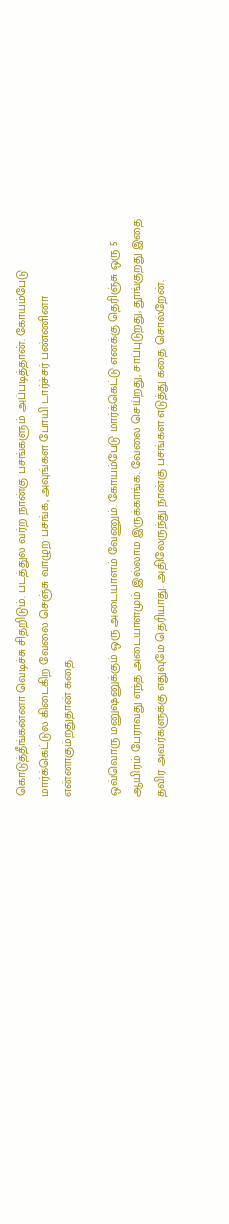கொடுத்தீங்கன்னா வெடிச்சு சிதறிடும். படத்துல வர்ற நான்கு பசங்களும் அப்படித்தான். கோயம்பேடு மார்க்கெட்டுல கிடைகிற வேலை செஞ்சு வாழுற பசங்க, அவுங்கள போயி டார்ச்சர் பண்ணினா என்னாகும்றதுதான் கதை.

ஒவ்வொரு மனுஷனுக்கும் ஒரு அடையாளம் வேணும். கோயம்பேடு மார்க்கெட்டு எனக்கு தெரிஞ்சு ஒரு 5 ஆயிரம் பேராவது எந்த அடையாளமும் இல்லாம இருக்காங்க. வேலை செய்றது, சாப்புடுறது, தூங்குறது இதை தவிர அவர்களுக்கு எதுவுமே தெரியாது. அதிலேருந்து நான்கு பசங்கள எடுத்து கதை சொல்றேன்.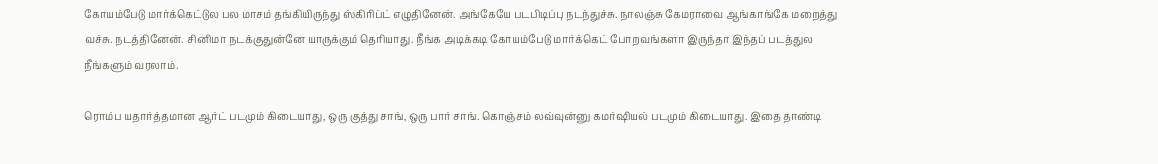கோயம்பேடு மார்க்கெட்டுல பல மாசம் தங்கியிருந்து ஸ்கிரிப்ட் எழுதினேன். அங்கேயே படபிடிப்பு நடந்துச்சு. நாலஞ்சு கேமராவை ஆங்காங்கே மறைத்து வச்சு. நடத்தினேன். சினிமா நடக்குதுன்னே யாருக்கும் தெரியாது. நீங்க அடிக்கடி கோயம்பேடு மார்க்கெட் போறவங்களா இருந்தா இந்தப் படத்துல நீங்களும் வரலாம்.

ரொம்ப யதார்த்தமான ஆர்ட் படமும் கிடையாது, ஒரு குத்து சாங், ஒரு பார் சாங். கொஞ்சம் லவ்வுன்னு கமர்ஷியல் படமும் கிடையாது. இதை தாண்டி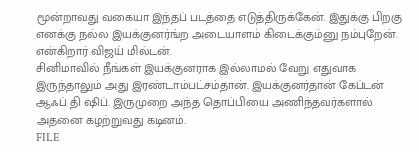மூன்றாவது வகையா இந்தப் படத்தை எடுத்திருக்கேன். இதுக்கு பிறகு எனக்கு நல்ல இயக்குனர்ங்ற அடையாளம் கிடைக்கும்னு நம்புறேன். என்கிறார் விஜய் மில்டன்.
சினிமாவில் நீங்கள் இயக்குனராக இல்லாமல் வேறு எதுவாக இருந்தாலும் அது இரண்டாம்பட்சம்தான். இயக்குனர்தான் கேப்டன் ஆஃப் தி ஷிப். இருமுறை அந்த தொப்பியை அணிந்தவர்களால் அதனை கழற்றுவது கடினம்.
FILE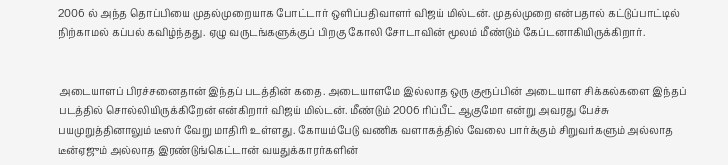2006 ல் அந்த தொப்பியை முதல்முறையாக போட்டார் ஒளிப்பதிவாளர் விஜய் மில்டன். முதல்முறை என்பதால் கட்டுப்பாட்டில் நிற்காமல் கப்பல் கவிழ்ந்தது. ஏழு வருடங்களுக்குப் பிறகு கோலி சோடாவின் மூலம் மீண்டும் கேப்டனாகியிருக்கிறார்.


அடையாளப் பிரச்சனைதான் இந்தப் படத்தின் கதை. அடையாளமே இல்லாத ஒரு குரூப்பின் அடையாள சிக்கல்களை இந்தப் படத்தில் சொல்லியிருக்கிறேன் என்கிறார் விஜய் மில்டன். மீண்டும் 2006 ரிப்பீட் ஆகுமோ என்று அவரது பேச்சு பயமுறுத்தினாலும் டீஸர் வேறு மாதிரி உள்ளது. கோயம்பேடு வணிக வளாகத்தில் வேலை பார்க்கும் சிறுவர்களும் அல்லாத டீன்ஏஜும் அல்லாத இரண்டுங்கெட்டான் வயதுக்காரர்களின்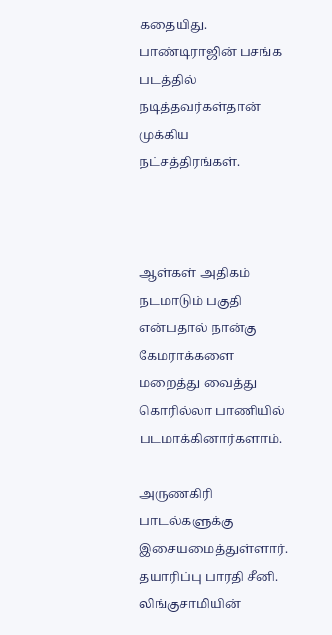கதையிது. பாண்டிராஜின் பசங்க படத்தில் நடித்தவர்கள்தான் முக்கிய நட்சத்திரங்கள்.



ஆள்கள் அதிகம் நடமாடும் பகுதி என்பதால் நான்கு கேமராக்களை மறைத்து வைத்து கொரில்லா பாணியில் படமாக்கினார்களாம்.

அருணகிரி பாடல்களுக்கு இசையமைத்துள்ளார். தயாரிப்பு பாரதி சீனி. லிங்குசாமியின்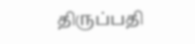திருப்பதி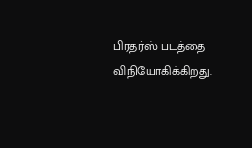பிரதர்ஸ் படத்தை விநியோகிக்கிறது.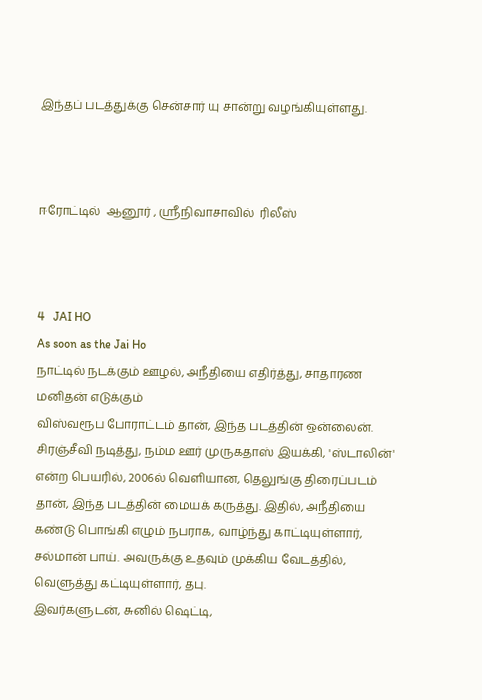இந்தப் படத்துக்கு சென்சார் யு சான்று வழங்கியுள்ளது.



ஈரோட்டில்  ஆனூர் , ஸ்ரீநிவாசாவில்  ரிலீஸ்



4   JAI HO
As soon as the Jai Ho
நாட்டில் நடக்கும் ஊழல், அநீதியை எதிர்த்து, சாதாரண மனிதன் எடுக்கும்
விஸ்வரூப போராட்டம் தான், இந்த படத்தின் ஒன்லைன். சிரஞ்சீவி நடித்து, நம்ம ஊர் முருகதாஸ் இயக்கி, 'ஸ்டாலின்' என்ற பெயரில், 2006ல் வெளியான, தெலுங்கு திரைப்படம் தான், இந்த படத்தின் மையக் கருத்து. இதில், அநீதியை கண்டு பொங்கி எழும் நபராக, வாழ்ந்து காட்டியுள்ளார், சல்மான் பாய். அவருக்கு உதவும் முக்கிய வேடத்தில், வெளுத்து கட்டியுள்ளார், தபு.
இவர்களுடன், சுனில் ஷெட்டி,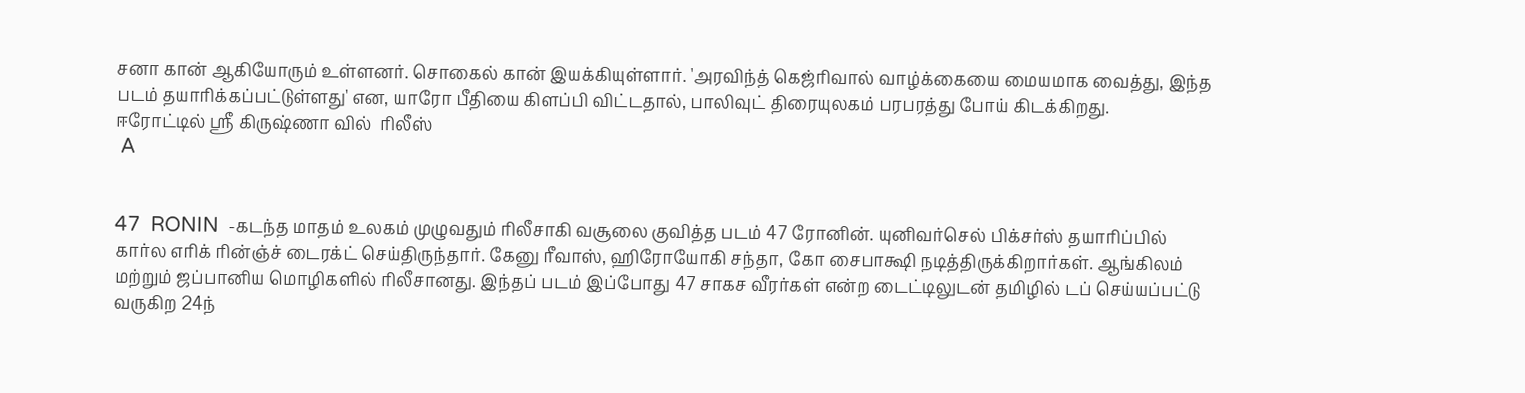சனா கான் ஆகியோரும் உள்ளனர். சொகைல் கான் இயக்கியுள்ளார். 'அரவிந்த் கெஜ்ரிவால் வாழ்க்கையை மையமாக வைத்து, இந்த படம் தயாரிக்கப்பட்டுள்ளது' என, யாரோ பீதியை கிளப்பி விட்டதால், பாலிவுட் திரையுலகம் பரபரத்து போய் கிடக்கிறது.
ஈரோட்டில் ஸ்ரீ கிருஷ்ணா வில்  ரிலீஸ்
 A


47  RONIN  -கடந்த மாதம் உலகம் முழுவதும் ரிலீசாகி வசூலை குவித்த படம் 47 ரோனின். யுனிவர்செல் பிக்சர்ஸ் தயாரிப்பில் கார்ல எரிக் ரின்ஞ்ச் டைரக்ட் செய்திருந்தார். கேனு ரீவாஸ், ஹிரோயோகி சந்தா, கோ சைபாக்ஷி நடித்திருக்கிறார்கள். ஆங்கிலம் மற்றும் ஜப்பானிய மொழிகளில் ரிலீசானது. இந்தப் படம் இப்போது 47 சாகச வீரர்கள் என்ற டைட்டிலுடன் தமிழில் டப் செய்யப்பட்டு வருகிற 24ந்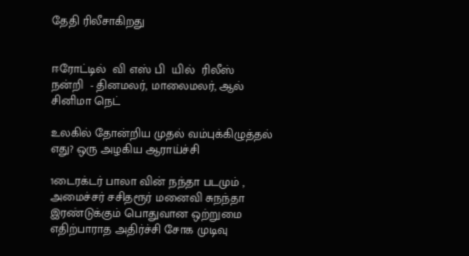தேதி ரிலீசாகிறது


ஈரோட்டில்  வி எஸ் பி  யில்  ரிலீஸ்
நன்றி  - தினமலர், மாலைமலர், ஆல் சினிமா நெட்

உலகில் தோன்றிய முதல் வம்புக்கிழுத்தல் எது? ஒரு அழகிய ஆராய்ச்சி

1டைரக்டர் பாலா வின் நந்தா படமும் , அமைச்சர் சசிதரூர் மனைவி சுநந்தா இரண்டுக்கும் பொதுவான ஒற்றுமை எதிற்பாராத அதிர்ச்சி சோக முடிவு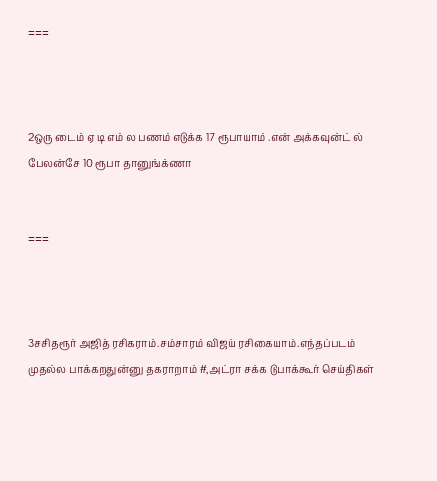===



2ஒரு டைம் ஏ டி எம் ல பணம் எடுக்க 17 ரூபாயாம் .என் அக்கவுன்ட் ல் பேலன்சே 10 ரூபா தானுங்க்ணா


===



3சசிதரூர் அஜித் ரசிகராம்.சம்சாரம் விஜய் ரசிகையாம்.எந்தப்படம் முதல்ல பாக்கறதுன்னு தகராறாம் #,அட்ரா சக்க டுபாக்கூர் செய்திகள்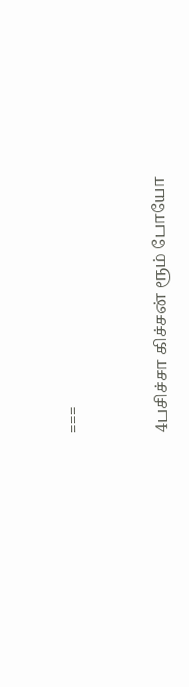===


4பசிச்சா கிச்சன் ரூம் போயோ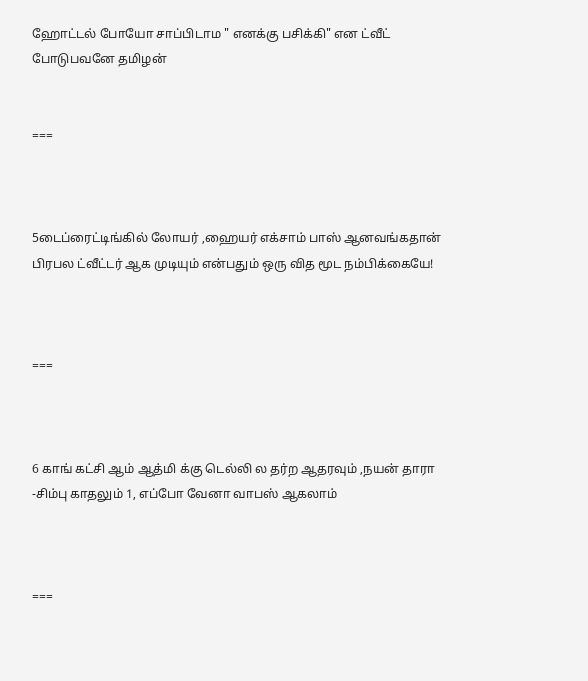ஹோட்டல் போயோ சாப்பிடாம " எனக்கு பசிக்கி" என ட்வீட் போடுபவனே தமிழன்


===



5டைப்ரைட்டிங்கில் லோயர் ,ஹையர் எக்சாம் பாஸ் ஆனவங்கதான் பிரபல ட்வீட்டர் ஆக முடியும் என்பதும் ஒரு வித மூட நம்பிக்கையே!



===



6 காங் கட்சி ஆம் ஆத்மி க்கு டெல்லி ல தர்ற ஆதரவும் ,நயன் தாரா -சிம்பு காதலும் 1, எப்போ வேனா வாபஸ் ஆகலாம்



===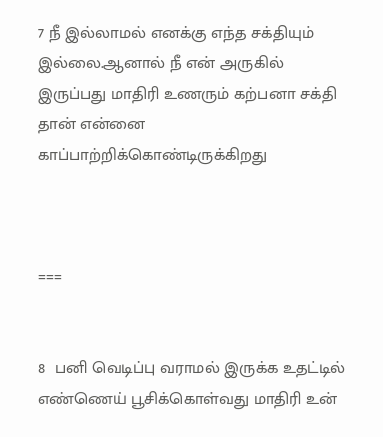7 நீ இல்லாமல் எனக்கு எந்த சக்தியும் இல்லை.ஆனால் நீ என் அருகில் இருப்பது மாதிரி உணரும் கற்பனா சக்தி தான் என்னை காப்பாற்றிக்கொண்டிருக்கிறது



===


8  பனி வெடிப்பு வராமல் இருக்க உதட்டில் எண்ணெய் பூசிக்கொள்வது மாதிரி உன்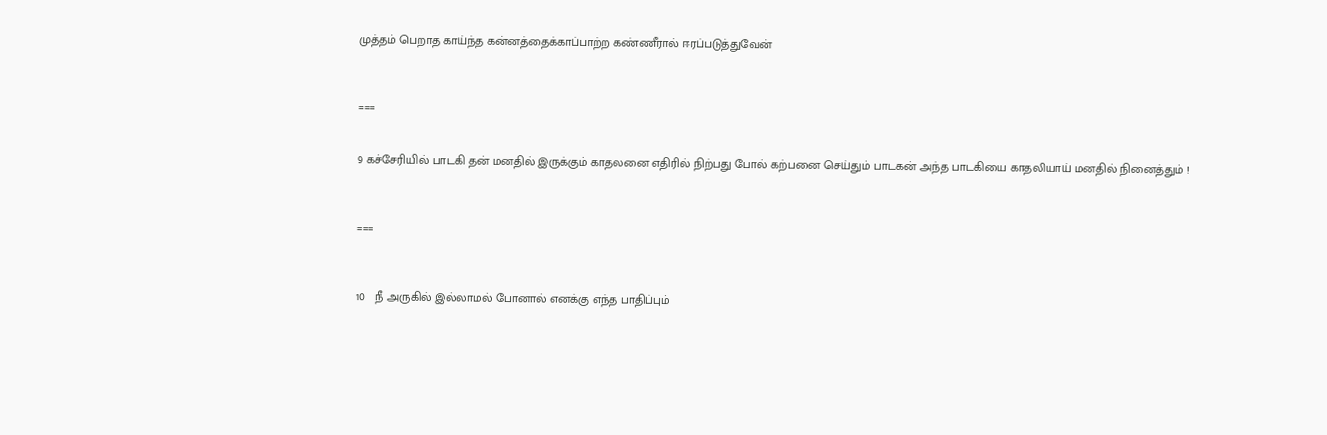முத்தம் பெறாத காய்ந்த கன்னத்தைக்காப்பாற்ற கண்ணீரால் ஈரப்படுத்துவேன்



===


9 கச்சேரியில் பாடகி தன் மனதில் இருக்கும் காதலனை எதிரில் நிற்பது போல் கற்பனை செய்தும் பாடகன் அந்த பாடகியை காதலியாய் மனதில் நினைத்தும் !



===



10   நீ அருகில் இல்லாமல் போனால் எனக்கு எந்த பாதிப்பும்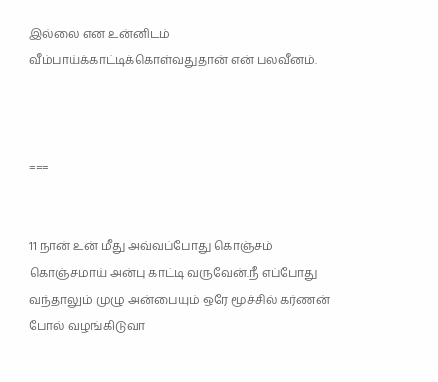இல்லை என உன்னிடம் வீம்பாய்க்காட்டிக்கொள்வதுதான் என் பலவீனம்.



===


11 நான் உன் மீது அவ்வப்போது கொஞ்சம் கொஞ்சமாய் அன்பு காட்டி வருவேன்.நீ எப்போது வந்தாலும் முழு அன்பையும் ஒரே மூச்சில் கர்ணன் போல் வழங்கிடுவா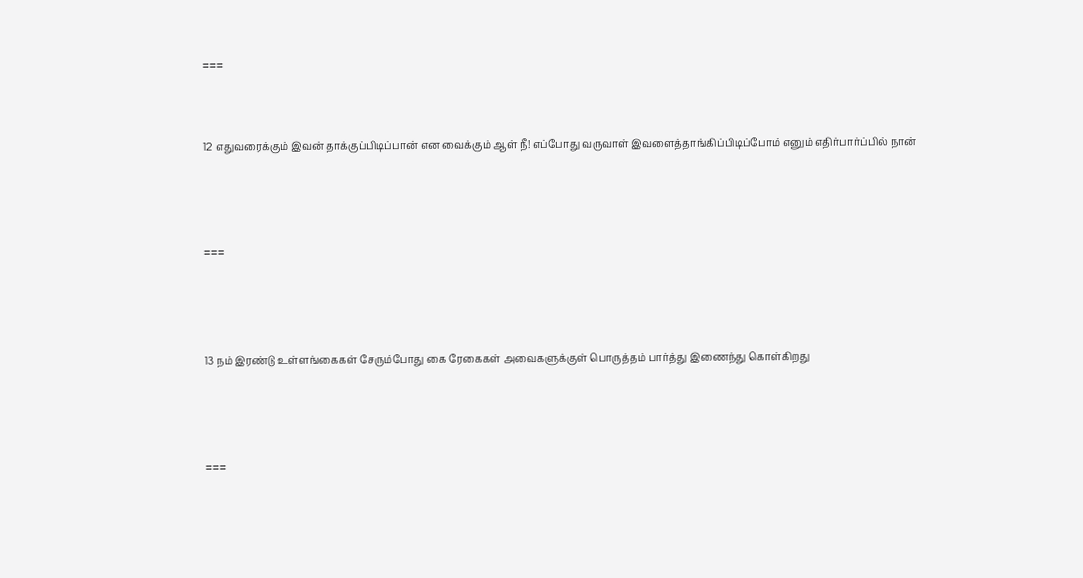===


12 எதுவரைக்கும் இவன் தாக்குப்பிடிப்பான் என வைக்கும் ஆள் நீ! எப்போது வருவாள் இவளைத்தாங்கிப்பிடிப்போம் எனும் எதிர்பார்ப்பில் நான்



===



13 நம் இரண்டு உள்ளங்கைகள் சேரும்போது கை ரேகைகள் அவைகளுக்குள் பொருத்தம் பார்த்து இணைந்து கொள்கிறது



===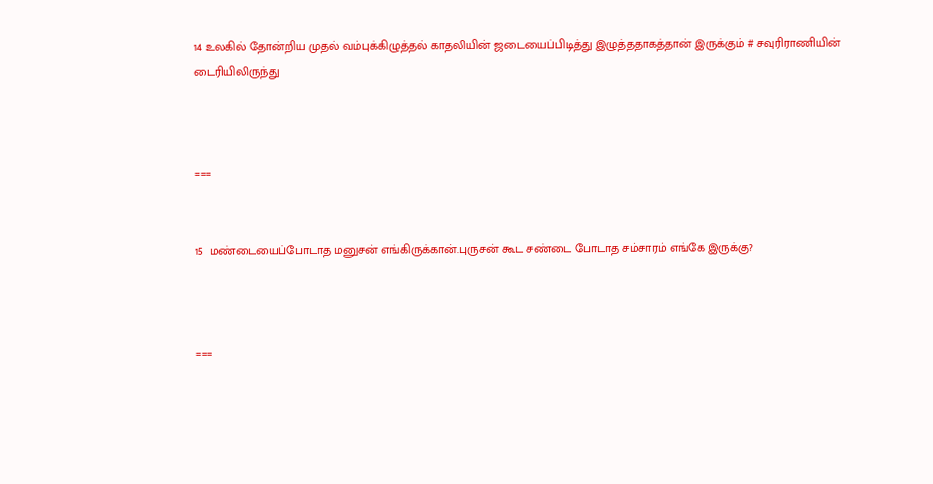14 உலகில் தோன்றிய முதல் வம்புக்கிழுத்தல் காதலியின் ஜடையைப்பிடித்து இழுத்ததாகத்தான் இருக்கும் # சவுரிராணியின் டைரியிலிருந்து



===


15  மண்டையைப்போடாத மனுசன் எங்கிருக்கான்.புருசன் கூட சண்டை போடாத சம்சாரம் எங்கே இருக்கு?



===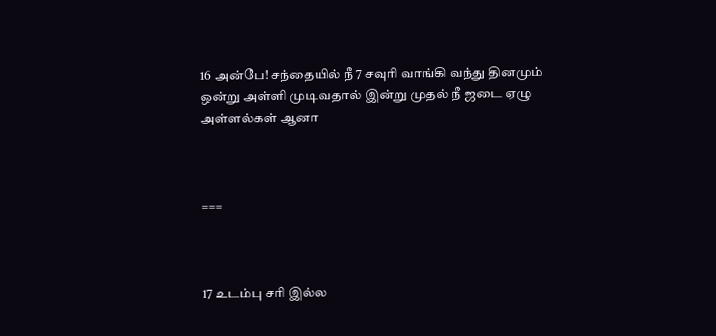16 அன்பே! சந்தையில் நீ 7 சவுரி வாங்கி வந்து தினமும் ஒன்று அள்ளி முடிவதால் இன்று முதல் நீ ஜடை ஏழு அள்ளல்கள் ஆனா



===



17 உடம்பு சரி இல்ல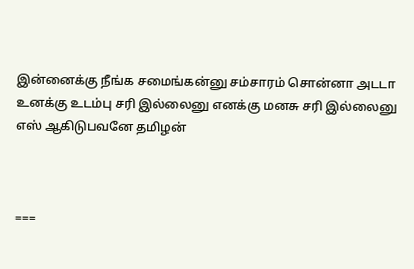இன்னைக்கு நீங்க சமைங்கன்னு சம்சாரம் சொன்னா அடடா உனக்கு உடம்பு சரி இல்லைனு எனக்கு மனசு சரி இல்லைனு எஸ் ஆகிடுபவனே தமிழன்



===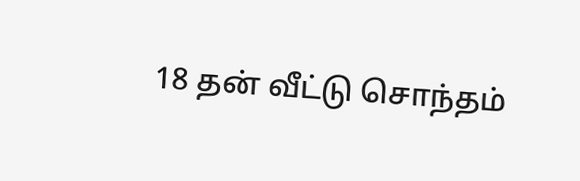18 தன் வீட்டு சொந்தம்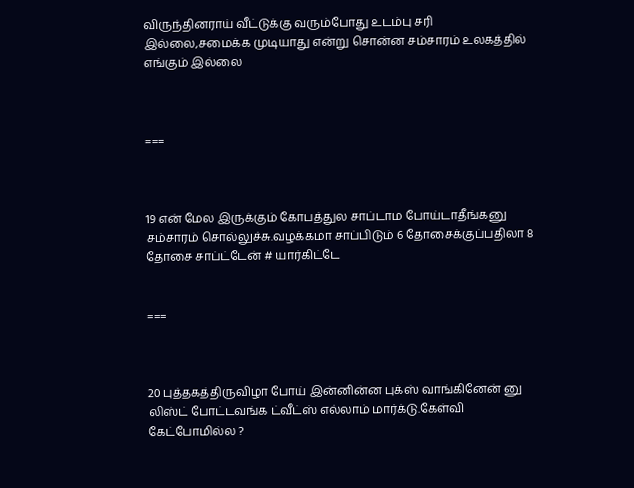விருந்தினராய் வீட்டுக்கு வரும்போது உடம்பு சரி இல்லை,சமைக்க முடியாது என்று சொன்ன சம்சாரம் உலகத்தில் எங்கும் இல்லை



===



19 என் மேல இருக்கும் கோபத்துல சாப்டாம போய்டாதீங்கனு சம்சாரம் சொல்லுச்சு.வழக்கமா சாப்பிடும் 6 தோசைக்குப்பதிலா 8 தோசை சாப்ட்டேன் # யார்கிட்டே


===



20 புத்தகத்திருவிழா போய் இன்னின்ன புக்ஸ் வாங்கினேன் னு லிஸ்ட் போட்டவங்க ட்வீட்ஸ் எல்லாம் மார்க்டு.கேள்வி கேட்போமில்ல ?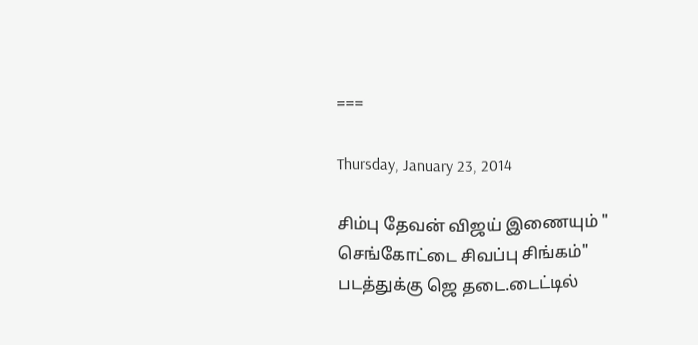===

Thursday, January 23, 2014

சிம்பு தேவன் விஜய் இணையும் " செங்கோட்டை சிவப்பு சிங்கம்" படத்துக்கு ஜெ தடை.டைட்டில்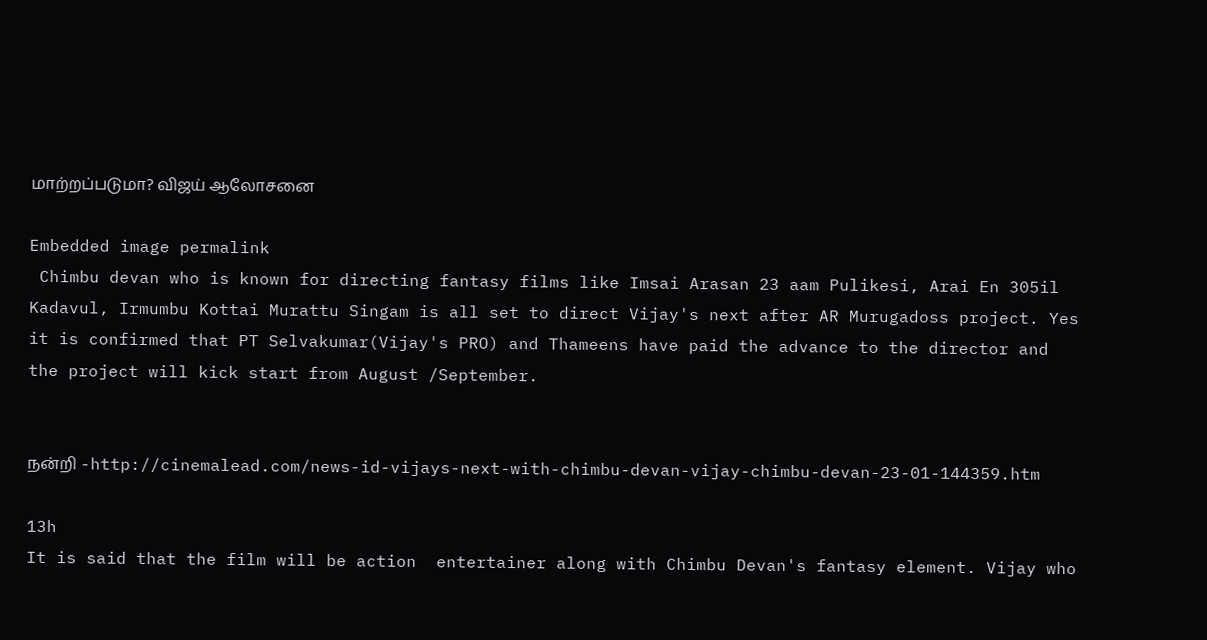மாற்றப்படுமா? விஜய் ஆலோசனை

Embedded image permalink
 Chimbu devan who is known for directing fantasy films like Imsai Arasan 23 aam Pulikesi, Arai En 305il Kadavul, Irmumbu Kottai Murattu Singam is all set to direct Vijay's next after AR Murugadoss project. Yes it is confirmed that PT Selvakumar(Vijay's PRO) and Thameens have paid the advance to the director and the project will kick start from August /September.


நன்றி -http://cinemalead.com/news-id-vijays-next-with-chimbu-devan-vijay-chimbu-devan-23-01-144359.htm

13h
It is said that the film will be action  entertainer along with Chimbu Devan's fantasy element. Vijay who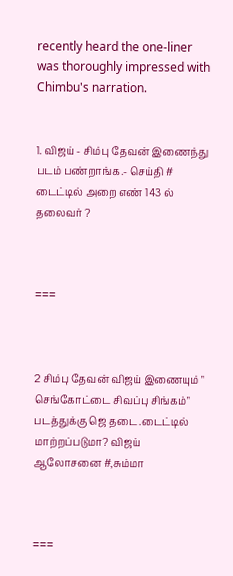recently heard the one-liner was thoroughly impressed with Chimbu's narration.


1. விஜய் - சிம்பு தேவன் இணைந்து படம் பண்றாங்க.- செய்தி # டைட்டில் அறை எண் 143 ல் தலைவர் ?



===



2 சிம்பு தேவன் விஜய் இணையும் " செங்கோட்டை சிவப்பு சிங்கம்" படத்துக்கு ஜெ தடை.டைட்டில் மாற்றப்படுமா? விஜய் ஆலோசனை #,சும்மா



===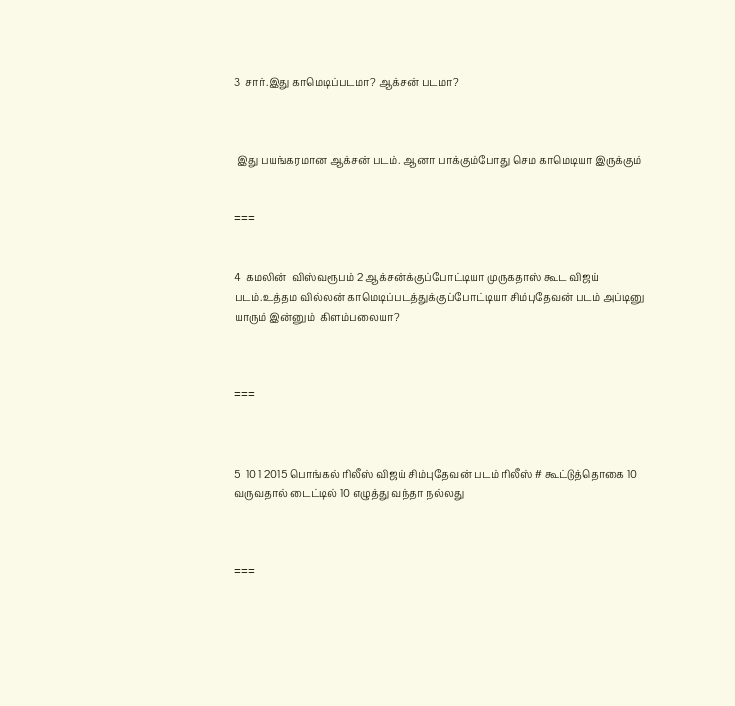3  சார்.இது காமெடிப்படமா? ஆக்சன் படமா?



 இது பயங்கரமான ஆக்சன் படம். ஆனா பாக்கும்போது செம காமெடியா இருக்கும்


===


4  கமலின்  விஸ்வரூபம் 2 ஆக்சன்க்குப்போட்டியா முருகதாஸ் கூட விஜய் படம்.உத்தம வில்லன் காமெடிப்படத்துக்குப்போட்டியா சிம்புதேவன் படம் அப்டினு  யாரும் இன்னும்  கிளம்பலையா?



===



5  10 1 2015 பொங்கல் ரிலீஸ் விஜய் சிம்புதேவன் படம் ரிலீஸ் # கூட்டுத்தொகை 10 வருவதால் டைட்டில் 10 எழுத்து வந்தா நல்லது



===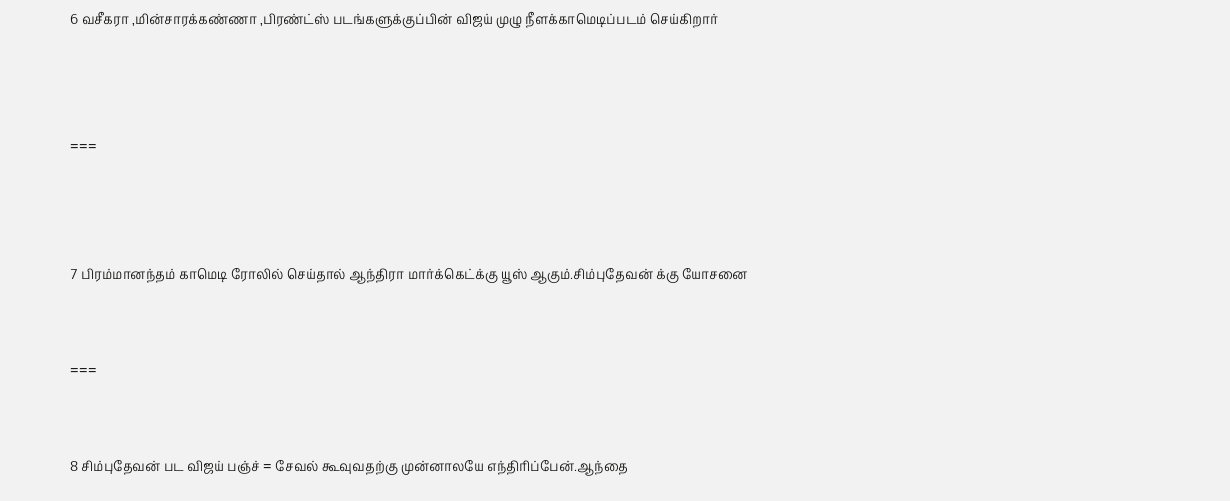6 வசீகரா ,மின்சாரக்கண்ணா ,பிரண்ட்ஸ் படங்களுக்குப்பின் விஜய் முழு நீளக்காமெடிப்படம் செய்கிறார்



===



7 பிரம்மானந்தம் காமெடி ரோலில் செய்தால் ஆந்திரா மார்க்கெட்க்கு யூஸ் ஆகும்.சிம்புதேவன் க்கு யோசனை


===


8 சிம்புதேவன் பட விஜய் பஞ்ச் = சேவல் கூவுவதற்கு முன்னாலயே எந்திரிப்பேன்.ஆந்தை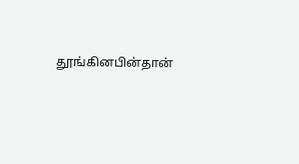தூங்கினபின்தான்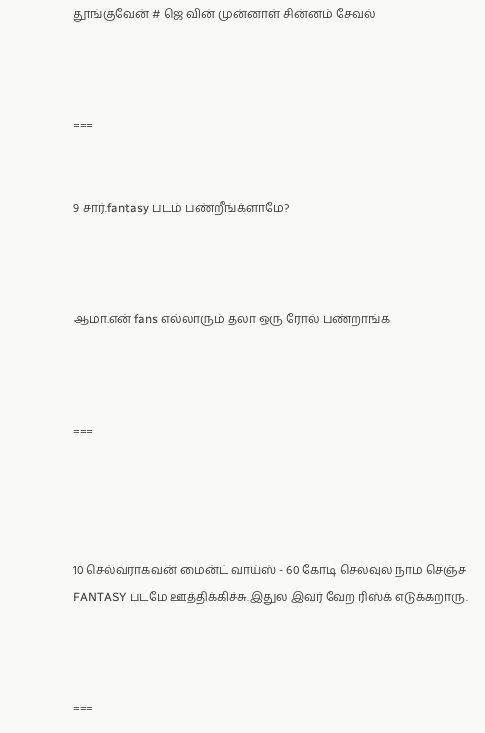தூங்குவேன் # ஜெ வின் முன்னாள் சின்னம் சேவல்



===


9 சார்.fantasy படம் பண்றீங்க்ளாமே?



ஆமா.என் fans எல்லாரும் தலா ஒரு ரோல் பண்றாங்க



===




10 செல்வராகவன் மைன்ட் வாய்ஸ் - 60 கோடி செலவுல நாம செஞ்ச FANTASY படமே ஊத்திக்கிச்சு.இதுல இவர் வேற ரிஸ்க் எடுக்கறாரு.



===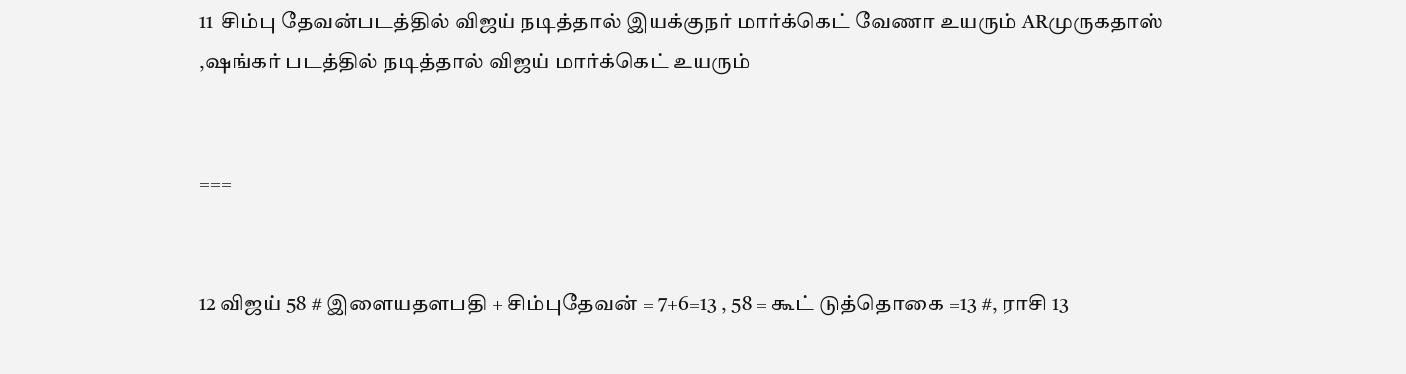11  சிம்பு தேவன்படத்தில் விஜய் நடித்தால் இயக்குநர் மார்க்கெட் வேணா உயரும் ARமுருகதாஸ் ,ஷங்கர் படத்தில் நடித்தால் விஜய் மார்க்கெட் உயரும்


===


12 விஜய் 58 # இளையதளபதி + சிம்புதேவன் = 7+6=13 , 58 = கூட் டுத்தொகை =13 #, ராசி 13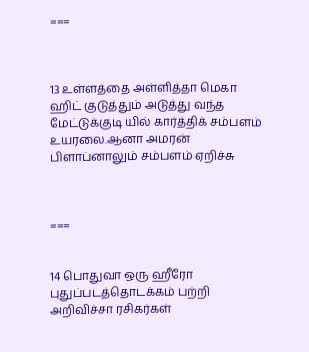===



13 உள்ளத்தை அள்ளித்தா மெகா ஹிட் குடுத்தும் அடுத்து வந்த மேட்டுக்குடி யில் கார்த்திக் சம்பளம் உயரலை.ஆனா அமரன் பிளாப்னாலும் சம்பளம் ஏறிச்சு



===


14 பொதுவா ஒரு ஹீரோ புதுப்படத்தொடக்கம் பற்றி அறிவிச்சா ரசிகர்கள்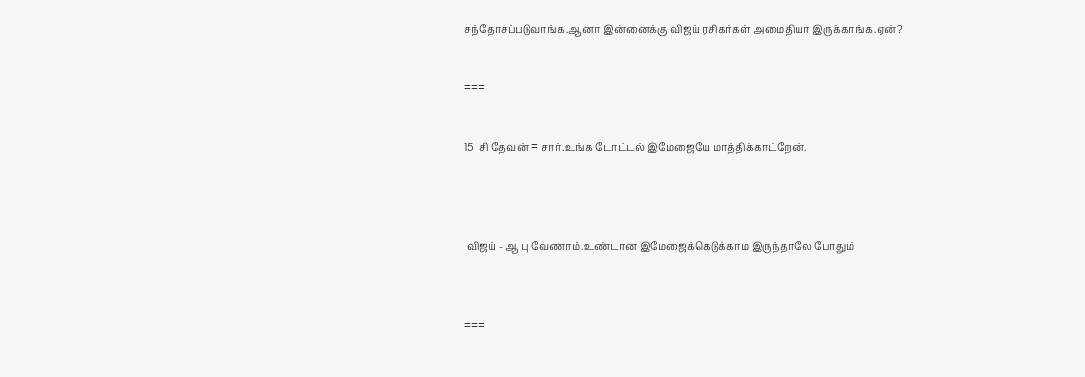சந்தோசப்படுவாங்க.ஆனா இன்னைக்கு விஜய் ரசிகர்கள் அமைதியா இருக்காங்க.ஏன்?


===


15  சி தேவன் = சார்.உங்க டோட்டல் இமேஜையே மாத்திக்காட்றேன்.




 விஜய் - ஆ பு வேணாம்.உண்டான இமேஜைக்கெடுக்காம இருந்தாலே போதும்



===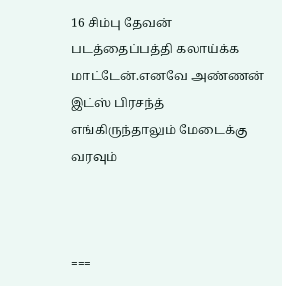16 சிம்பு தேவன் படத்தைப்பத்தி கலாய்க்க மாட்டேன்.எனவே அண்ணன் இட்ஸ் பிரசந்த் எங்கிருந்தாலும் மேடைக்கு வரவும்



===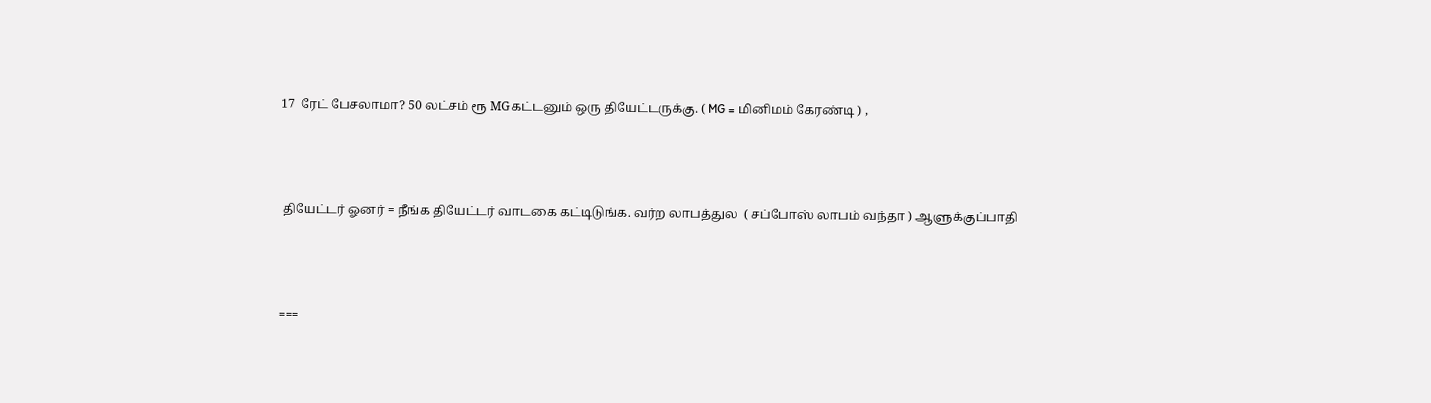17  ரேட் பேசலாமா? 50 லட்சம் ரூ MGகட்டனும் ஒரு தியேட்டருக்கு. ( MG = மினிமம் கேரண்டி ) ,



 தியேட்டர் ஓனர் = நீங்க தியேட்டர் வாடகை கட்டிடுங்க. வர்ற லாபத்துல  ( சப்போஸ் லாபம் வந்தா ) ஆளுக்குப்பாதி



===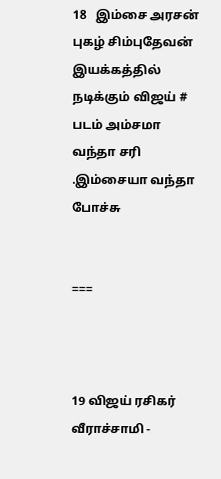18   இம்சை அரசன் புகழ் சிம்புதேவன் இயக்கத்தில் நடிக்கும் விஜய் # படம் அம்சமா வந்தா சரி .இம்சையா வந்தா போச்சு


===



19 விஜய் ரசிகர் வீராச்சாமி -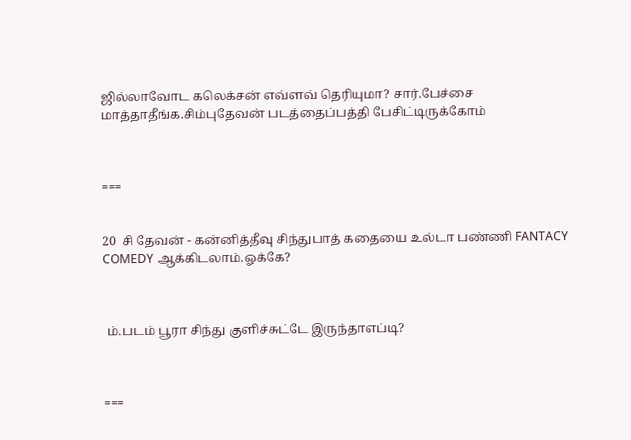ஜில்லாவோட கலெக்சன் எவ்ளவ் தெரியுமா? சார்.பேச்சை மாத்தாதீங்க.சிம்புதேவன் படத்தைப்பத்தி பேசிட்டிருக்கோம்



===


20  சி தேவன் - கன்னித்தீவு சிந்துபாத் கதையை உல்டா பண்ணி FANTACY COMEDY ஆக்கிடலாம்.ஓக்கே?



 ம்.படம் பூரா சிந்து குளிச்சுட்டே இருந்தாஎப்டி?



===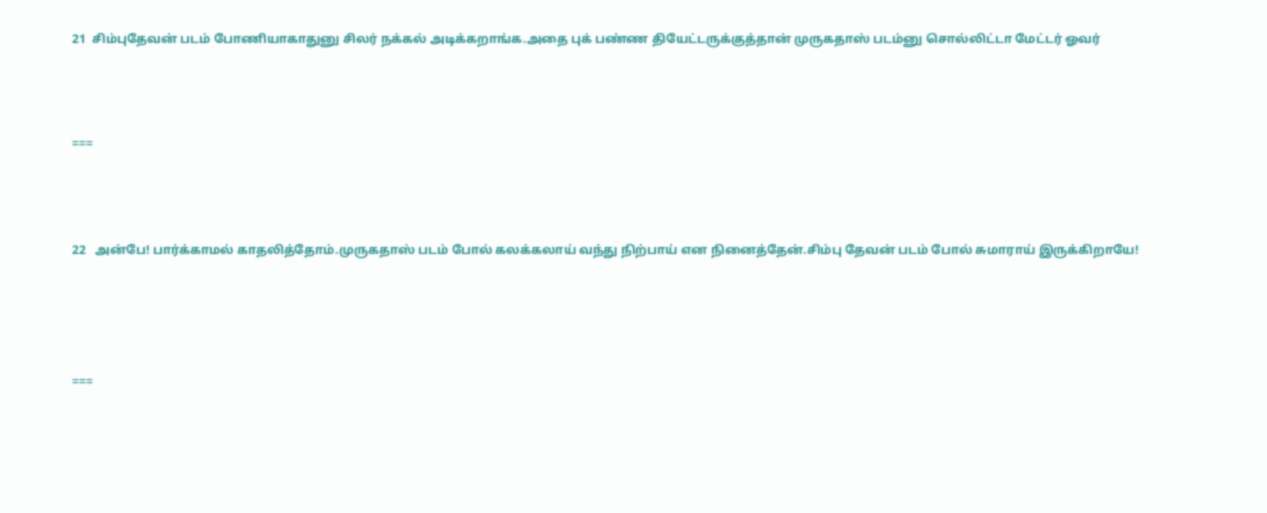21  சிம்புதேவன் படம் போணியாகாதுனு சிலர் நக்கல் அடிக்கறாங்க.அதை புக் பண்ண தியேட்டருக்குத்தான் முருகதாஸ் படம்னு சொல்லிட்டா மேட்டர் ஓவர்



===



22   அன்பே! பார்க்காமல் காதலித்தோம்.முருகதாஸ் படம் போல் கலக்கலாய் வந்து நிற்பாய் என நினைத்தேன்.சிம்பு தேவன் படம் போல் சுமாராய் இருக்கிறாயே!




===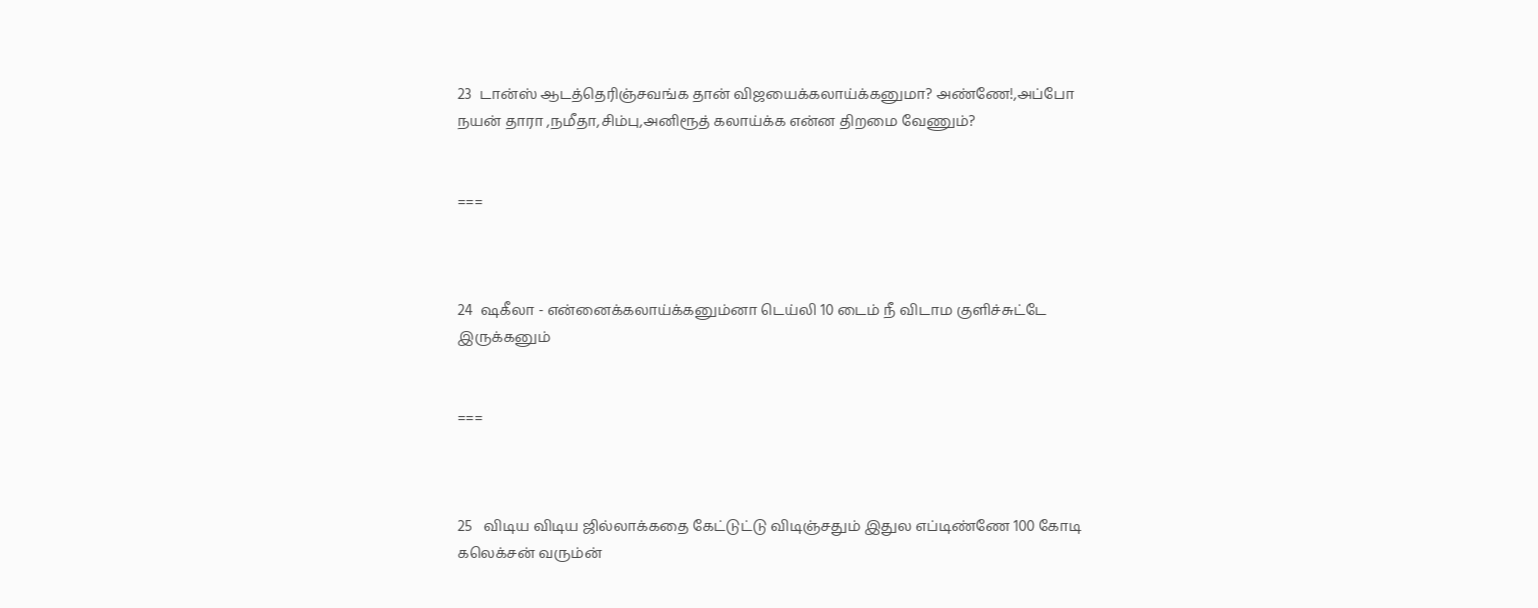23  டான்ஸ் ஆடத்தெரிஞ்சவங்க தான் விஜயைக்கலாய்க்கனுமா? அண்ணே!,அப்போ நயன் தாரா ,நமீதா,சிம்பு,அனிரூத் கலாய்க்க என்ன திறமை வேணும்?


===



24  ஷகீலா - என்னைக்கலாய்க்கனும்னா டெய்லி 10 டைம் நீ விடாம குளிச்சுட்டே இருக்கனும்


===



25   விடிய விடிய ஜில்லாக்கதை கேட்டுட்டு விடிஞ்சதும் இதுல எப்டிண்ணே 100 கோடி கலெக்சன் வரும்ன்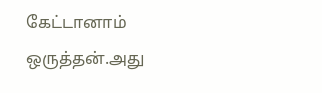கேட்டானாம் ஒருத்தன்.அது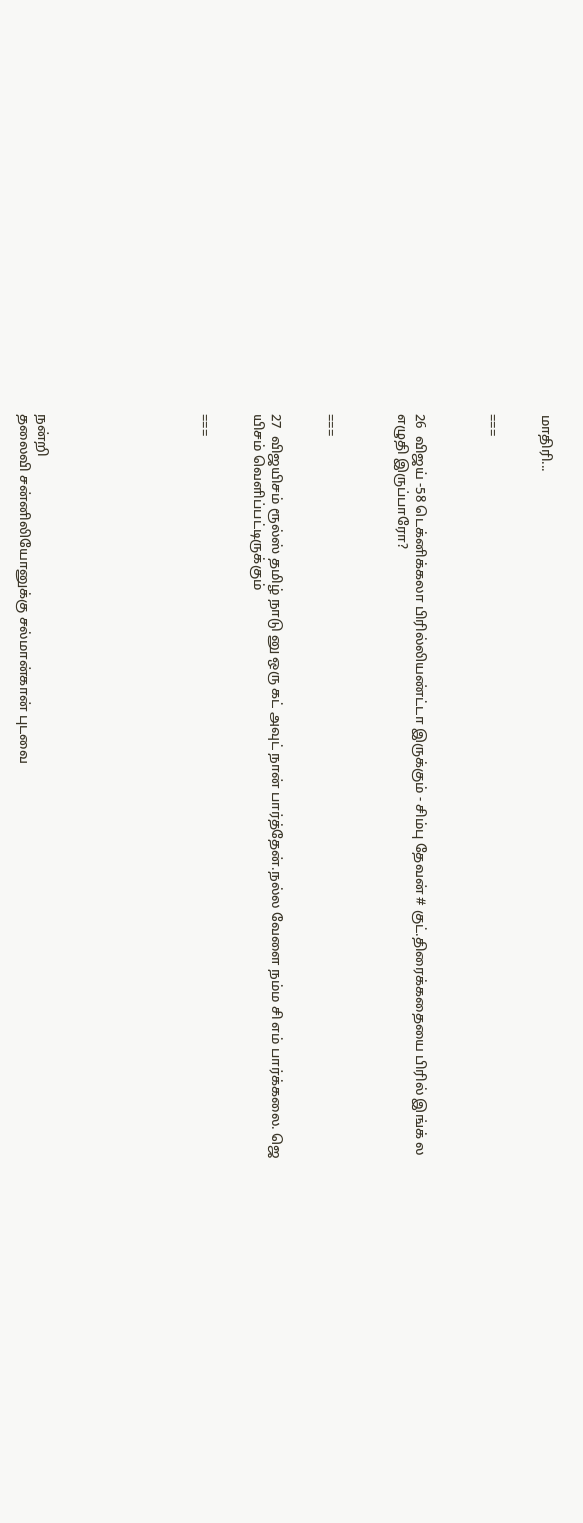மாதிரி...


===



26  விஜய் -58 டெக்னிக்கலா பிரில்லியண்ட்டா இருக்கும் - சிம்பு தேவன் # குட்.திரைக்கதையை பிரில் இங்க் ல எழுதி இருப்பாரோ?



===


27  விஜயிசம் ரூல்ஸ் தமிழ் நாடு னு ஒரு கட் அவுட் நான் பார்த்தேன்.நல்ல வேளை நம்ம சி எம் பார்க்கலை. ஜெ யிசம் வெளிப்பட்டிருக்கும்


===








நன்றி
தலைவி சன்னிலியோனுக்கு சல்மான்கான் புடவை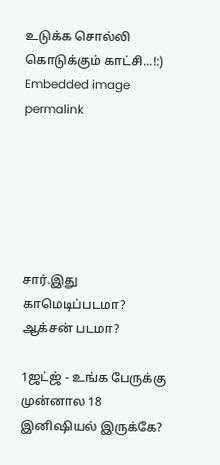உடுக்க சொல்லி கொடுக்கும் காட்சி...!:)
Embedded image permalink






சார்.இது காமெடிப்படமா? ஆக்சன் படமா?

1ஜட்ஜ் - உங்க பேருக்கு முன்னால 18 இனிஷியல் இருக்கே?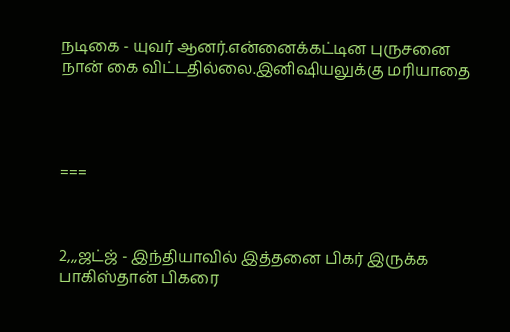நடிகை - யுவர் ஆனர்.என்னைக்கட்டின புருசனை நான் கை விட்டதில்லை.இனிஷியலுக்கு மரியாதை




===



2,,,ஜட்ஜ் - இந்தியாவில் இத்தனை பிகர் இருக்க பாகிஸ்தான் பிகரை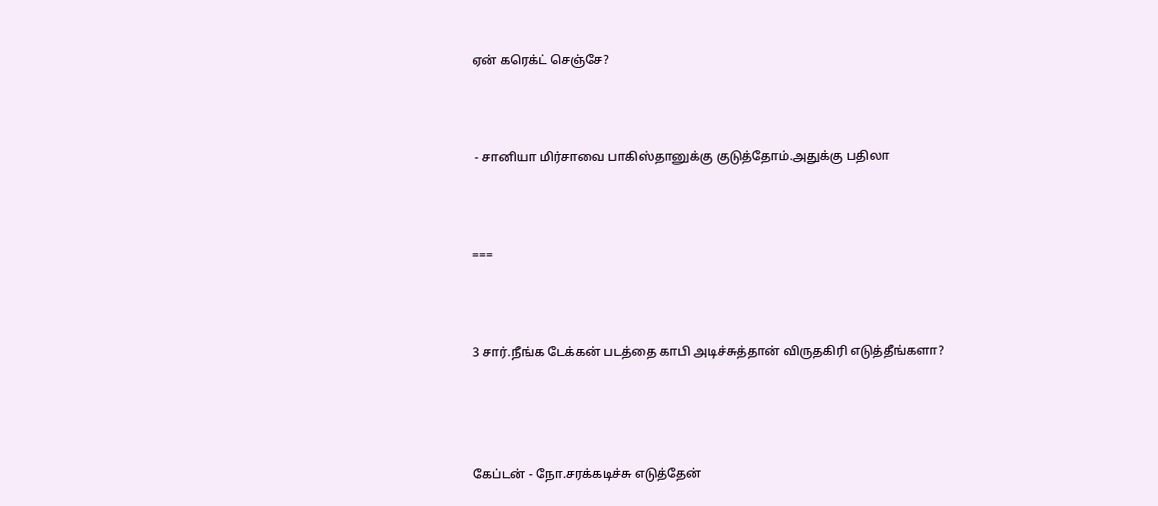ஏன் கரெக்ட் செஞ்சே?



 - சானியா மிர்சாவை பாகிஸ்தானுக்கு குடுத்தோம்.அதுக்கு பதிலா



===



3 சார்.நீங்க டேக்கன் படத்தை காபி அடிச்சுத்தான் விருதகிரி எடுத்தீங்களா?




கேப்டன் - நோ.சரக்கடிச்சு எடுத்தேன்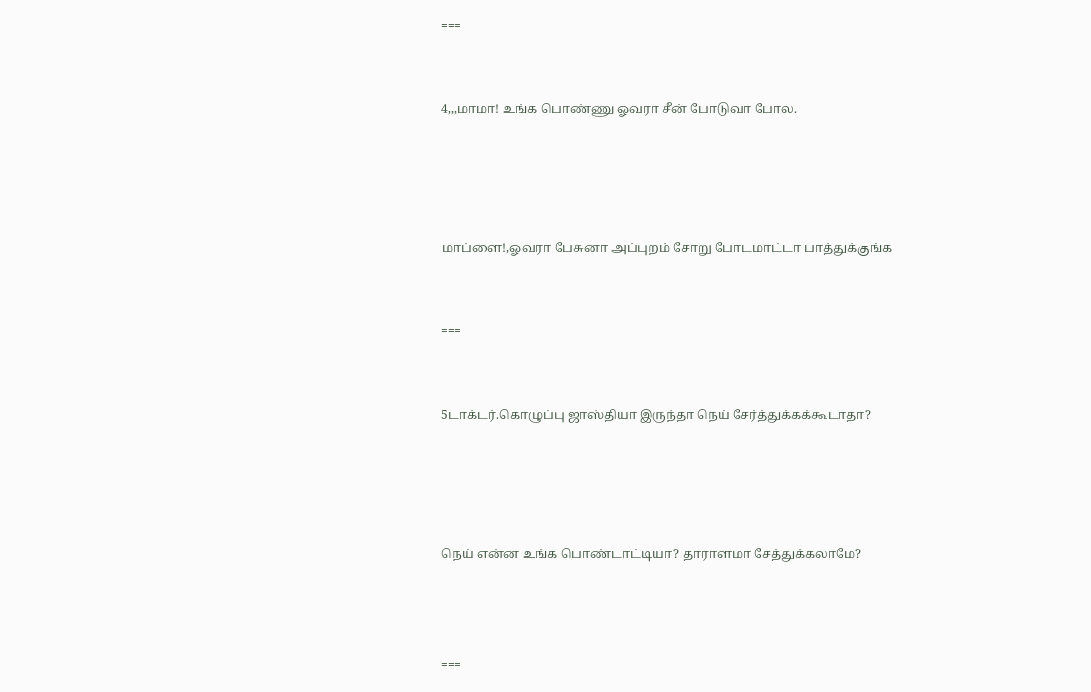===


4,,,மாமா! உங்க பொண்ணு ஓவரா சீன் போடுவா போல.




மாப்ளை!,ஓவரா பேசுனா அப்புறம் சோறு போடமாட்டா பாத்துக்குங்க


===


5டாக்டர்.கொழுப்பு ஜாஸ்தியா இருந்தா நெய் சேர்த்துக்கக்கூடாதா?




நெய் என்ன உங்க பொண்டாட்டியா? தாராளமா சேத்துக்கலாமே?



===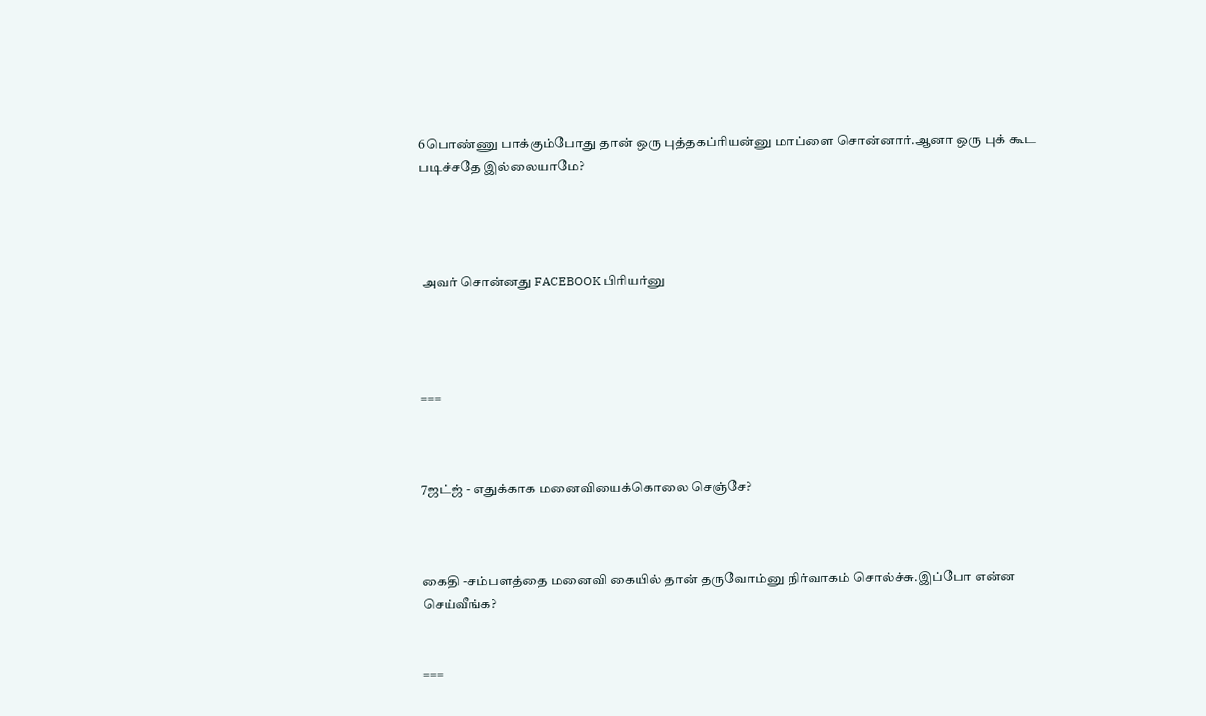6பொண்ணு பாக்கும்போது தான் ஒரு புத்தகப்ரியன்னு மாப்ளை சொன்னார்.ஆனா ஒரு புக் கூட படிச்சதே இல்லையாமே?




 அவர் சொன்னது FACEBOOK பிரியர்னு




===



7ஜட்ஜ் - எதுக்காக மனைவியைக்கொலை செஞ்சே?



கைதி -சம்பளத்தை மனைவி கையில் தான் தருவோம்னு நிர்வாகம் சொல்ச்சு.இப்போ என்ன செய்வீங்க?


===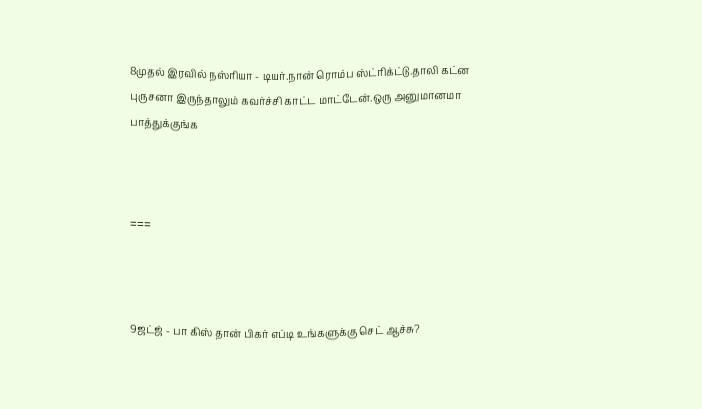8முதல் இரவில் நஸ்ரியா - டியர்.நான் ரொம்ப ஸ்ட்ரிக்ட்டு.தாலி கட்ன புருசனா இருந்தாலும் கவர்ச்சி காட்ட மாட்டேன்.ஒரு அனுமானமா பாத்துக்குங்க



===



9ஜட்ஜ் - பா கிஸ் தான் பிகர் எப்டி உங்களுக்கு செட் ஆச்சு?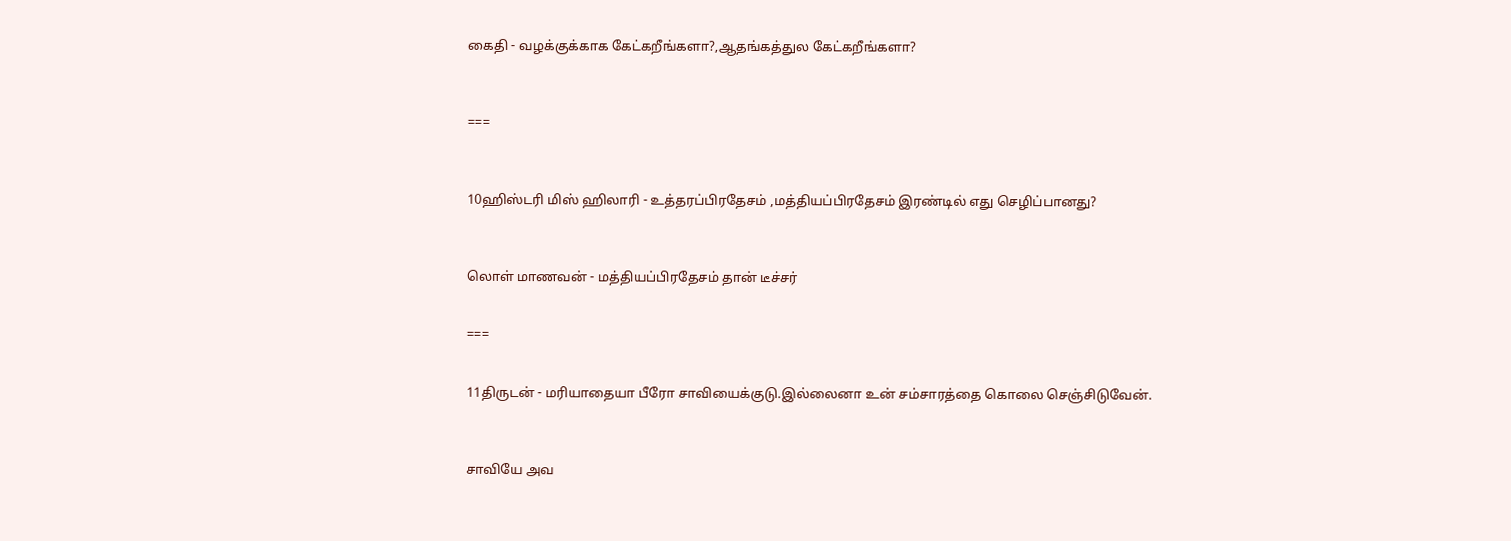கைதி - வழக்குக்காக கேட்கறீங்களா?,ஆதங்கத்துல கேட்கறீங்களா?



===



10ஹிஸ்டரி மிஸ் ஹிலாரி - உத்தரப்பிரதேசம் ,மத்தியப்பிரதேசம் இரண்டில் எது செழிப்பானது?



லொள் மாணவன் - மத்தியப்பிரதேசம் தான் டீச்சர்


===


11திருடன் - மரியாதையா பீரோ சாவியைக்குடு.இல்லைனா உன் சம்சாரத்தை கொலை செஞ்சிடுவேன்.



சாவியே அவ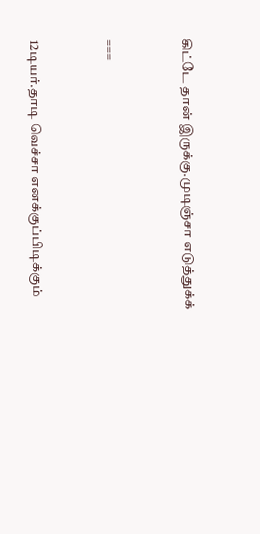கிட்டே தான் இருக்கு.முடிஞ்சா எடுத்துக்க்


===


12டியர்.தாடி வெச்சா எனக்குப்பிடிக்கும்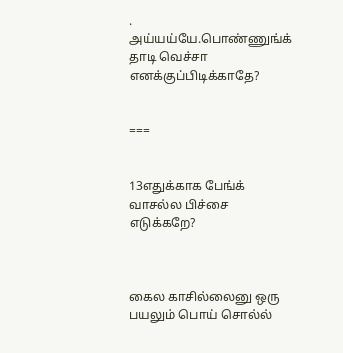. அய்யய்யே.பொண்ணுங்க் தாடி வெச்சா எனக்குப்பிடிக்காதே?


===


13எதுக்காக பேங்க் வாசல்ல பிச்சை எடுக்கறே?



கைல காசில்லைனு ஒரு பயலும் பொய் சொல்ல்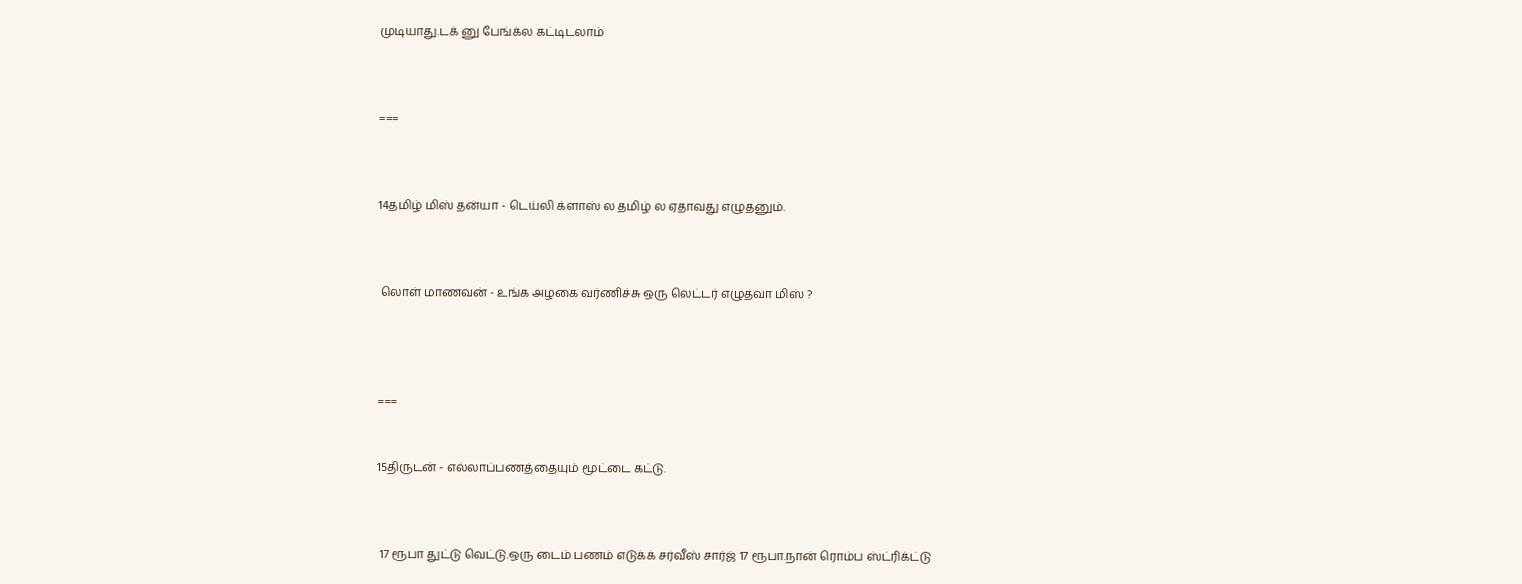முடியாது.டக் னு பேங்க்ல கட்டிடலாம்



===



14தமிழ் மிஸ் தன்யா - டெய்லி க்ளாஸ் ல தமிழ் ல ஏதாவது எழுதனும்.



 லொள் மாணவன் - உங்க அழகை வர்ணிச்சு ஒரு லெட்டர் எழுதவா மிஸ் ?




===


15திருடன் - எல்லாப்பணத்தையும் மூட்டை கட்டு.



 17 ரூபா துட்டு வெட்டு.ஒரு டைம் பணம் எடுக்க் சர்வீஸ் சார்ஜ் 17 ரூபா.நான் ரொம்ப ஸ்ட்ரிக்ட்டு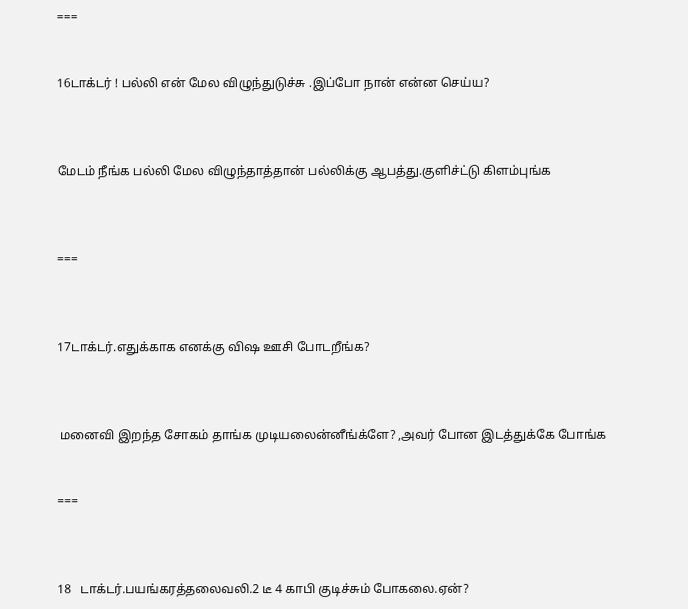===


16டாக்டர் ! பல்லி என் மேல விழுந்துடுச்சு .இப்போ நான் என்ன செய்ய?



மேடம் நீங்க பல்லி மேல விழுந்தாத்தான் பல்லிக்கு ஆபத்து.குளிச்ட்டு கிளம்புங்க



===



17டாக்டர்.எதுக்காக எனக்கு விஷ ஊசி போடறீங்க?



 மனைவி இறந்த சோகம் தாங்க முடியலைன்னீங்க்ளே? ,அவர் போன இடத்துக்கே போங்க


===



18   டாக்டர்.பயங்கரத்தலைவலி.2 டீ 4 காபி குடிச்சும் போகலை.ஏன்?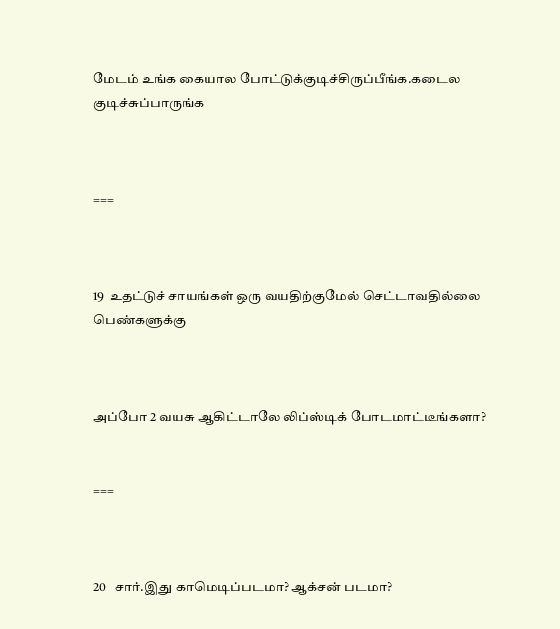மேடம் உங்க கையால போட்டுக்குடிச்சிருப்பீங்க.கடைல குடிச்சுப்பாருங்க



===



19  உதட்டுச் சாயங்கள் ஒரு வயதிற்குமேல் செட்டாவதில்லை பெண்களுக்கு



அப்போ 2 வயசு ஆகிட்டாலே லிப்ஸ்டிக் போடமாட்டீங்களா?


===



20   சார்.இது காமெடிப்படமா? ஆக்சன் படமா?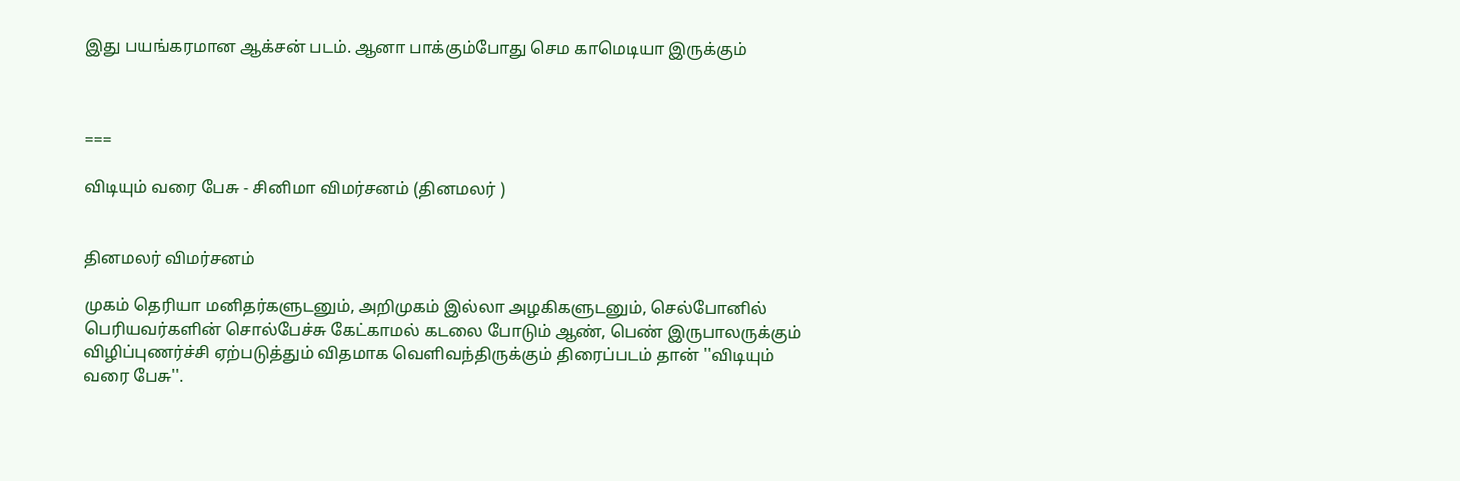இது பயங்கரமான ஆக்சன் படம். ஆனா பாக்கும்போது செம காமெடியா இருக்கும்



===

விடியும் வரை பேசு - சினிமா விமர்சனம் (தினமலர் )


தினமலர் விமர்சனம்

முகம் தெரியா மனிதர்களுடனும், அறிமுகம் இல்லா அழகிகளுடனும், செல்போனில் பெரியவர்களின் சொல்பேச்சு கேட்காமல் கடலை போடும் ஆண், பெண் இருபாலருக்கும் விழிப்புணர்ச்சி ஏற்படுத்தும் விதமாக வெளிவந்திருக்கும் திரைப்படம் தான் ''விடியும் வரை பேசு''.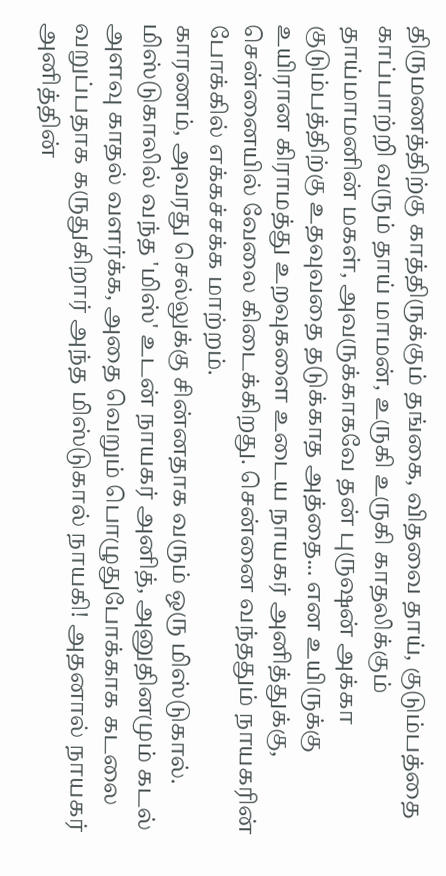திருமணத்திற்கு காத்திருக்கும் தங்கை, விதவை தாய், குடும்பத்தை காப்பாற்றி வரும் தாய் மாமன், உருகி உருகி காதலிக்கும் தாய்மாமனின் மகள், அவருக்காகவே தன் புருஷன் அக்கா குடும்பத்திற்கு உதவுவதை தடுக்காத அத்தை... என உயிருக்கு உயிரான கிராமத்து உறவுகளை உடைய நாயகர் அனித்துக்கு, சென்னையில் வேலை கிடைக்கிறது. சென்னை வந்ததும் நாயகரின் போக்கில் எக்கச்சக்க மாற்றம்.
காரணம், அவரது செல்லுக்கு சின்னதாக வரும் ஒரு மிஸ்டுகால். மிஸ்டுகாலில் வந்த 'மிஸ்' உடன் நாயகர் அனித், அனுதினமும் கடல் அளவு காதல் வளர்க்க, அதை வெறும் பொழுதுபோக்காக கடலை வறுப்பதாக கருதுகிறார் அந்த மிஸ்டுகால் நாயகி! அதனால் நாயகர் அனித்தின்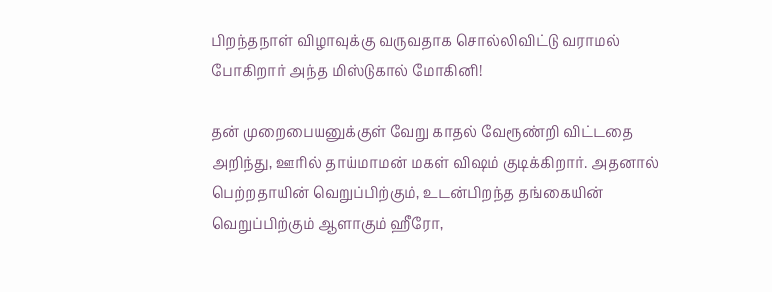பிறந்தநாள் விழாவுக்கு வருவதாக சொல்லிவிட்டு வராமல் போகிறார் அந்த மிஸ்டுகால் மோகினி!

தன் முறைபையனுக்குள் வேறு காதல் வேரூண்றி விட்டதை அறிந்து, ஊரில் தாய்மாமன் மகள் விஷம் குடிக்கிறார். அதனால் பெற்றதாயின் வெறுப்பிற்கும், உடன்பிறந்த தங்கையின் வெறுப்பிற்கும் ஆளாகும் ஹீரோ,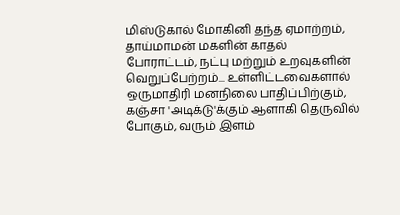மிஸ்டுகால் மோகினி தந்த ஏமாற்றம், தாய்மாமன் மகளின் காதல் போராட்டம், நட்பு மற்றும் உறவுகளின் வெறுப்பேற்றம்... உள்ளிட்டவைகளால் ஒருமாதிரி மனநிலை பாதிப்பிற்கும், கஞ்சா 'அடிக்டு'க்கும் ஆளாகி தெருவில் போகும், வரும் இளம்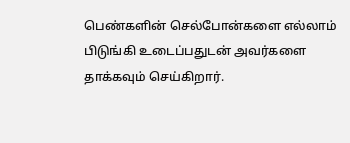பெண்களின் செல்போன்களை எல்லாம் பிடுங்கி உடைப்பதுடன் அவர்களை தாக்கவும் செய்கிறார்.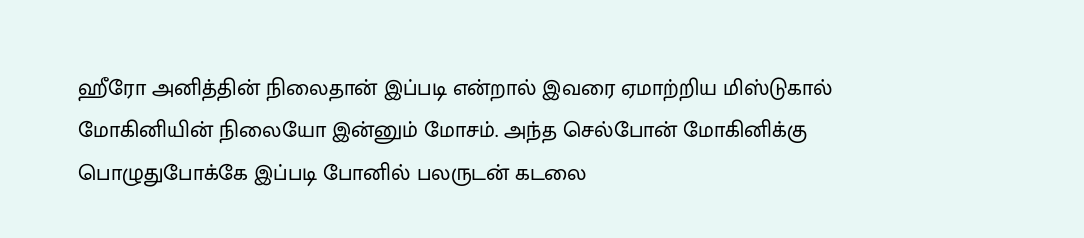ஹீரோ அனித்தின் நிலைதான் இப்படி என்றால் இவரை ஏமாற்றிய மிஸ்டுகால் மோகினியின் நிலையோ இன்னும் மோசம். அந்த செல்போன் மோகினிக்கு பொழுதுபோக்கே இப்படி போனில் பலருடன் கடலை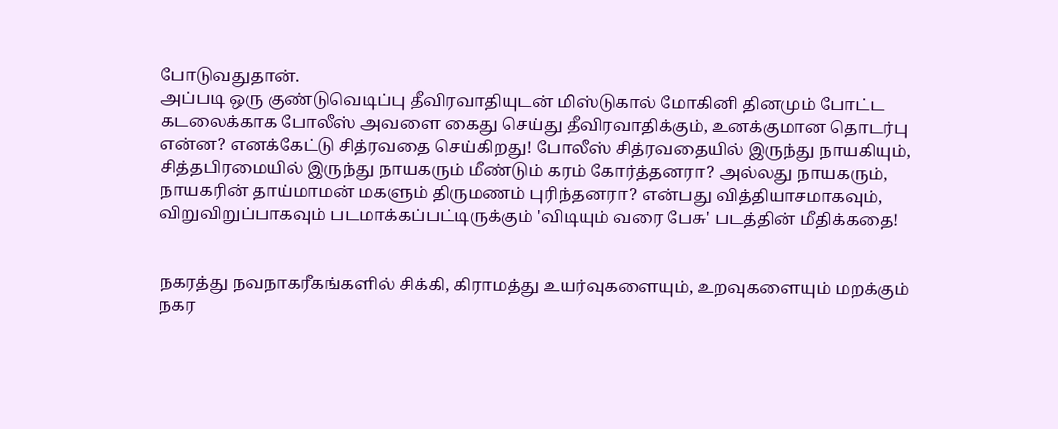போடுவதுதான்.
அப்படி ஒரு குண்டுவெடிப்பு தீவிரவாதியுடன் மிஸ்டுகால் மோகினி தினமும் போட்ட கடலைக்காக போலீஸ் அவளை கைது செய்து தீவிரவாதிக்கும், உனக்குமான தொடர்பு என்ன? எனக்கேட்டு சித்ரவதை செய்கிறது! போலீஸ் சித்ரவதையில் இருந்து நாயகியும், சித்தபிரமையில் இருந்து நாயகரும் மீண்டும் கரம் கோர்த்தனரா? அல்லது நாயகரும், நாயகரின் தாய்மாமன் மகளும் திருமணம் புரிந்தனரா? என்பது வித்தியாசமாகவும், விறுவிறுப்பாகவும் படமாக்கப்பட்டிருக்கும் 'விடியும் வரை பேசு' படத்தின் மீதிக்கதை!


நகரத்து நவநாகரீகங்களில் சிக்கி, கிராமத்து உயர்வுகளையும், உறவுகளையும் மறக்கும் நகர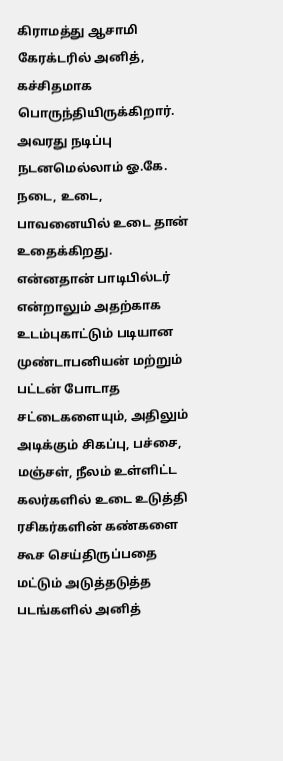கிராமத்து ஆசாமி கேரக்டரில் அனித், கச்சிதமாக பொருந்தியிருக்கிறார். அவரது நடிப்பு நடனமெல்லாம் ஓ.கே. நடை, உடை, பாவனையில் உடை தான் உதைக்கிறது. என்னதான் பாடிபில்டர் என்றாலும் அதற்காக உடம்புகாட்டும் படியான முண்டாபனியன் மற்றும் பட்டன் போடாத சட்டைகளையும், அதிலும் அடிக்கும் சிகப்பு, பச்சை, மஞ்சள், நீலம் உள்ளிட்ட கலர்களில் உடை உடுத்தி ரசிகர்களின் கண்களை கூச செய்திருப்பதை மட்டும் அடுத்தடுத்த படங்களில் அனித்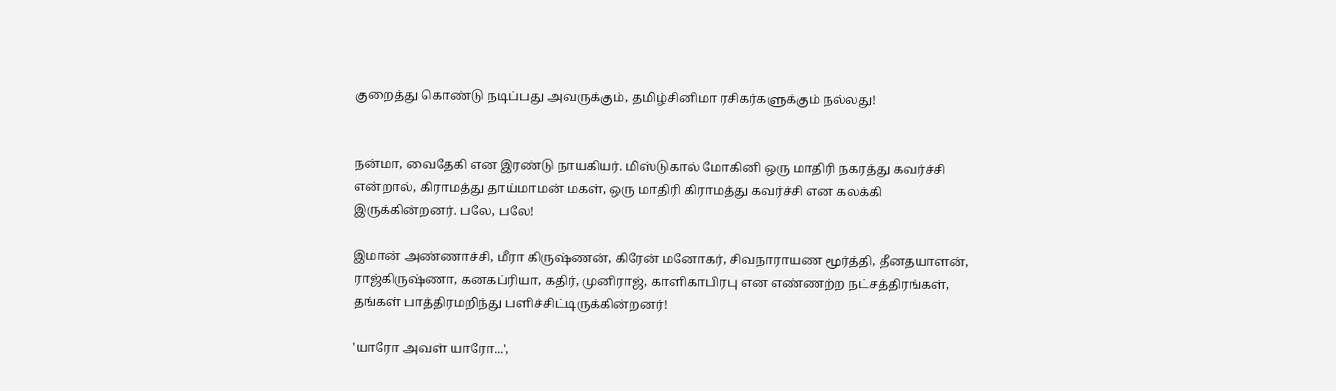குறைத்து கொண்டு நடிப்பது அவருக்கும், தமிழ்சினிமா ரசிகர்களுக்கும் நல்லது!


நன்மா, வைதேகி என இரண்டு நாயகியர். மிஸ்டுகால் மோகினி ஒரு மாதிரி நகரத்து கவர்ச்சி என்றால், கிராமத்து தாய்மாமன் மகள், ஒரு மாதிரி கிராமத்து கவர்ச்சி என கலக்கி இருக்கின்றனர். பலே, பலே!

இமான் அண்ணாச்சி, மீரா கிருஷ்ணன், கிரேன் மனோகர், சிவநாராயண மூர்த்தி, தீனதயாளன், ராஜ்கிருஷ்ணா, கனகப்ரியா, கதிர், முனிராஜ், காளிகாபிரபு என எண்ணற்ற நட்சத்திரங்கள், தங்கள் பாத்திரமறிந்து பளிச்சிட்டிருக்கின்றனர்!

'யாரோ அவள் யாரோ...',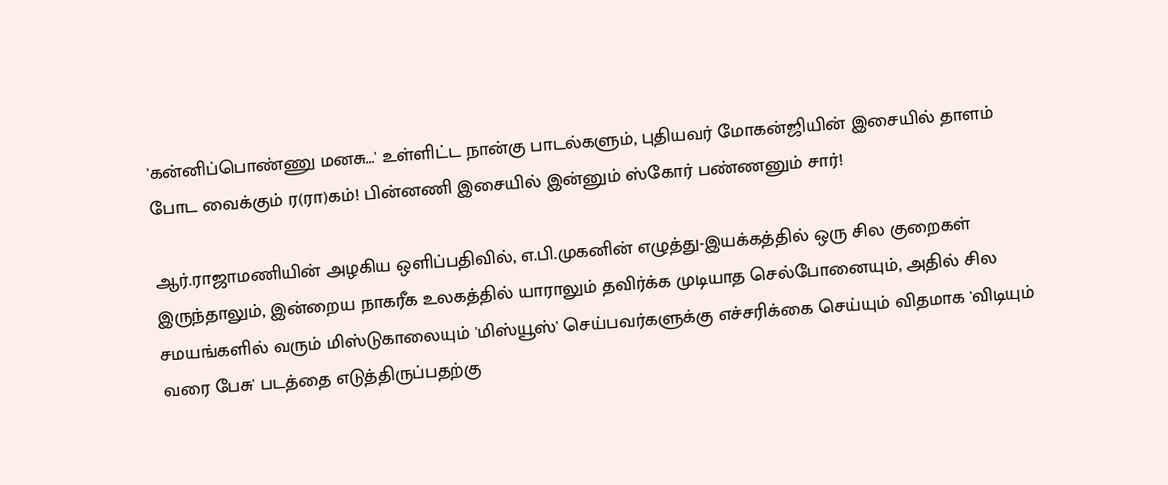'கன்னிப்பொண்ணு மனசு...' உள்ளிட்ட நான்கு பாடல்களும், புதியவர் மோகன்ஜியின் இசையில் தாளம் போட வைக்கும் ர(ரா)கம்! பின்னணி இசையில் இன்னும் ஸ்கோர் பண்ணனும் சார்!

ஆர்.ராஜாமணியின் அழகிய ஒளிப்பதிவில், எ.பி.முகனின் எழுத்து-இயக்கத்தில் ஒரு சில குறைகள் இருந்தாலும், இன்றைய நாகரீக உலகத்தில் யாராலும் தவிர்க்க முடியாத செல்போனையும், அதில் சில சமயங்களில் வரும் மிஸ்டுகாலையும் 'மிஸ்யூஸ்' செய்பவர்களுக்கு எச்சரிக்கை செய்யும் விதமாக 'விடியும் வரை பேசு' படத்தை எடுத்திருப்பதற்கு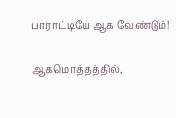பாராட்டியே ஆக வேண்டும்!

ஆகமொத்தத்தில்,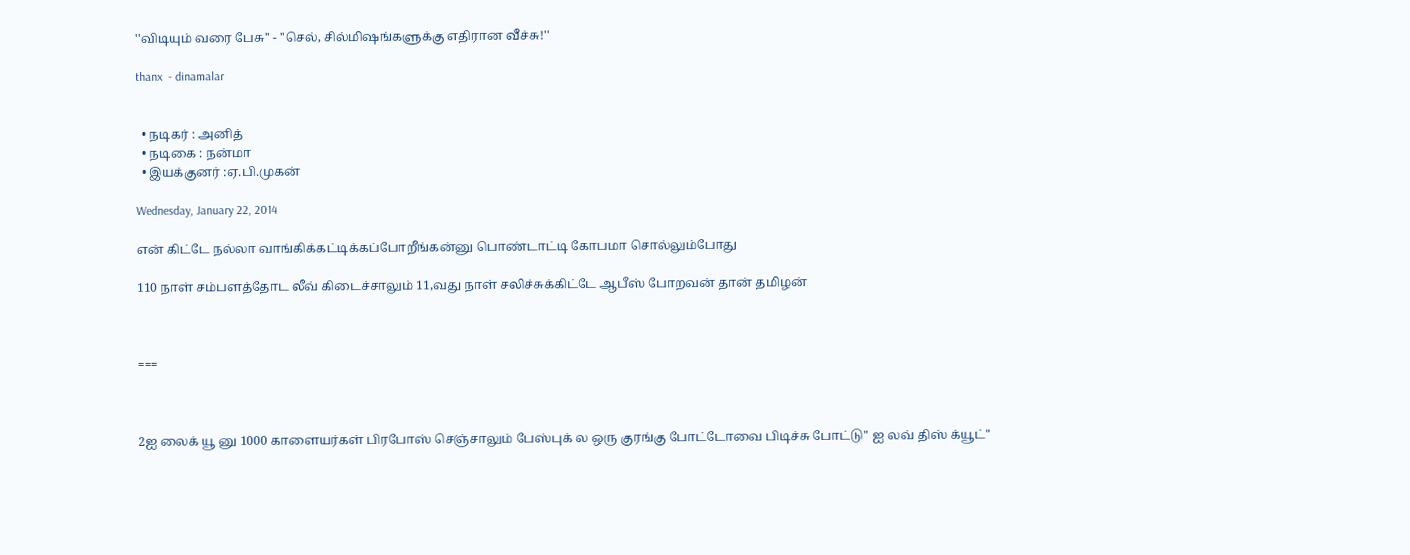''விடியும் வரை பேசு'' - ''செல், சில்மிஷங்களுக்கு எதிரான வீச்சு!''

thanx  - dinamalar


  • நடிகர் : அனித்
  • நடிகை : நன்மா
  • இயக்குனர் :ஏ.பி.முகன்

Wednesday, January 22, 2014

என் கிட்டே நல்லா வாங்கிக்கட்டிக்கப்போறீங்கன்னு பொண்டாட்டி கோபமா சொல்லும்போது

110 நாள் சம்பளத்தோட லீவ் கிடைச்சாலும் 11,வது நாள் சலிச்சுக்கிட்டே ஆபீஸ் போறவன் தான் தமிழன்



===



2ஐ லைக் யூ னு 1000 காளையர்கள் பிரபோஸ் செஞ்சாலும் பேஸ்புக் ல ஒரு குரங்கு போட்டோவை பிடிச்சு போட்டு" ஐ லவ் திஸ் க்யூட்"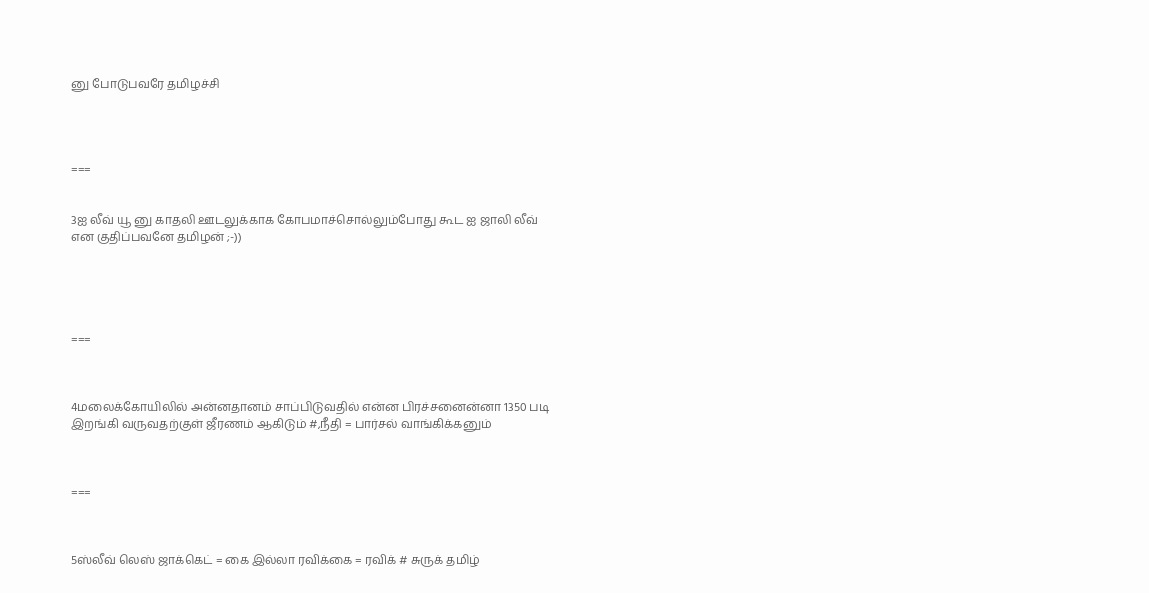னு போடுபவரே தமிழச்சி




===


3ஐ லீவ் யூ னு காதலி ஊடலுக்காக கோபமாச்சொல்லும்போது கூட ஐ ஜாலி லீவ் என குதிப்பவனே தமிழன் ;-))





===



4மலைக்கோயிலில் அன்னதானம் சாப்பிடுவதில் என்ன பிரச்சனைன்னா 1350 படி இறங்கி வருவதற்குள் ஜீரணம் ஆகிடும் #,நீதி = பார்சல் வாங்கிக்கனும்



===



5ஸ்லீவ் லெஸ் ஜாக்கெட் = கை இல்லா ரவிக்கை = ரவிக் # சுருக் தமிழ்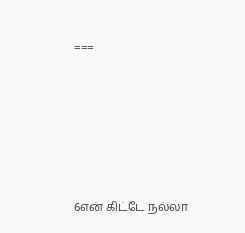===





6என் கிட்டே நல்லா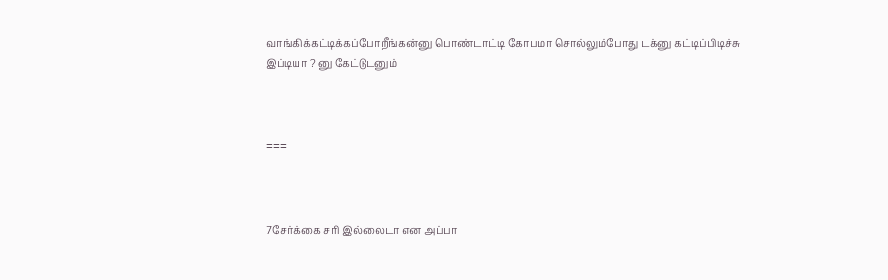வாங்கிக்கட்டிக்கப்போறீங்கன்னு பொண்டாட்டி கோபமா சொல்லும்போது டக்னு கட்டிப்பிடிச்சு இப்டியா ? னு கேட்டுடனும்



===



7சேர்க்கை சரி இல்லைடா என அப்பா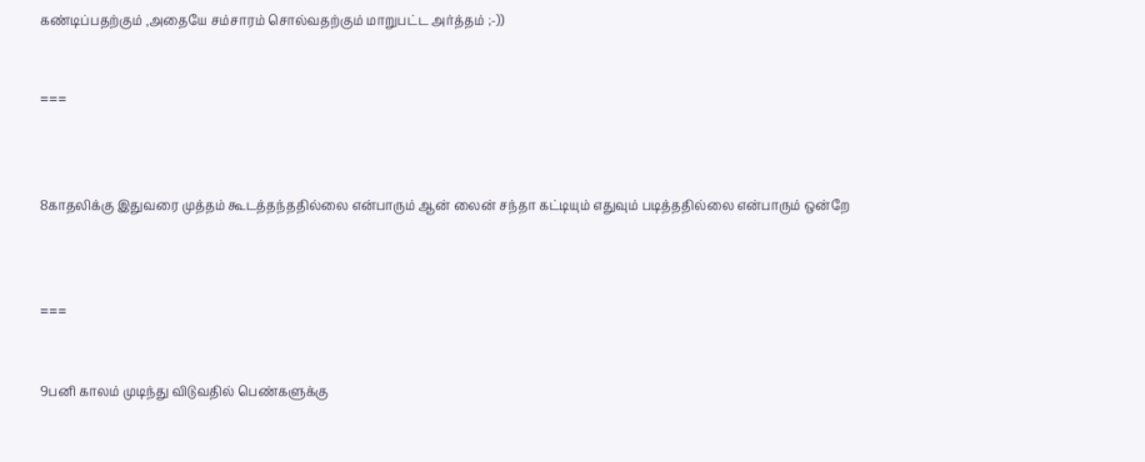கண்டிப்பதற்கும் ,அதையே சம்சாரம் சொல்வதற்கும் மாறுபட்ட அர்த்தம் ;-))


===



8காதலிக்கு இதுவரை முத்தம் கூடத்தந்ததில்லை என்பாரும் ஆன் லைன் சந்தா கட்டியும் எதுவும் படித்ததில்லை என்பாரும் ஒன்றே



===


9பனி காலம் முடிந்து விடுவதில் பெண்களுக்கு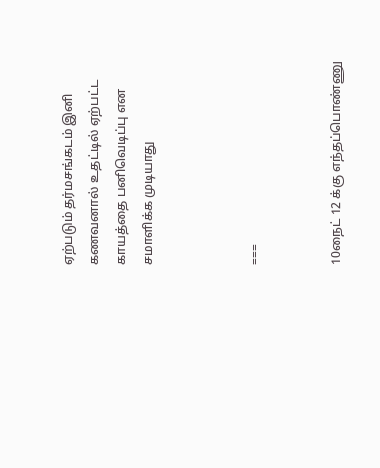ஏற்படும் தர்மசங்கடம் இனி கணவனால் உதட்டில் ஏற்பட்ட காயத்தை பனிவெடிப்பு என சமாளிக்க முடியாது



===


10நைட் 12 க்கு எந்தப்பொண்ணு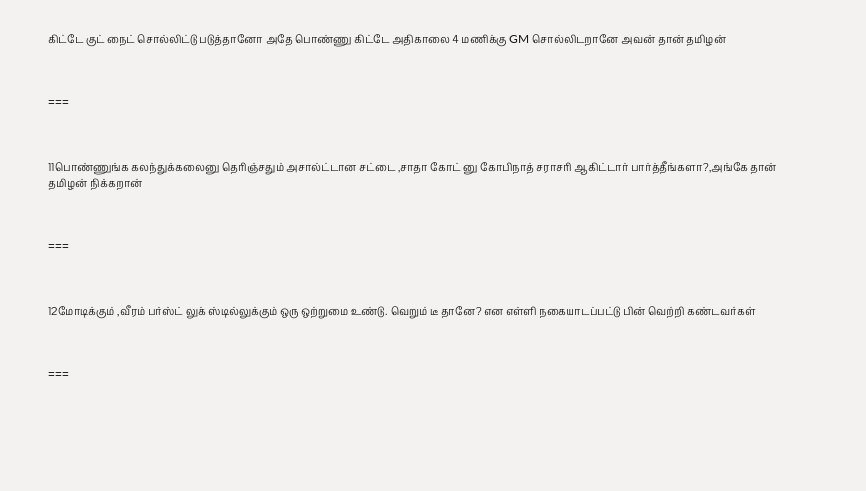கிட்டே குட் நைட் சொல்லிட்டு படுத்தானோ அதே பொண்ணு கிட்டே அதிகாலை 4 மணிக்கு GM சொல்லிடறானே அவன் தான் தமிழன்



===



11பொண்ணுங்க கலந்துக்கலைனு தெரிஞ்சதும் அசால்ட்டான சட்டை ,சாதா கோட் னு கோபிநாத் சராசரி ஆகிட்டார் பார்த்தீங்களா?,அங்கே தான் தமிழன் நிக்கறான்



===



12மோடிக்கும் ,வீரம் பர்ஸ்ட் லுக் ஸ்டில்லுக்கும் ஒரு ஒற்றுமை உண்டு. வெறும் டீ தானே? என எள்ளி நகையாடப்பட்டு பின் வெற்றி கண்டவர்கள்



===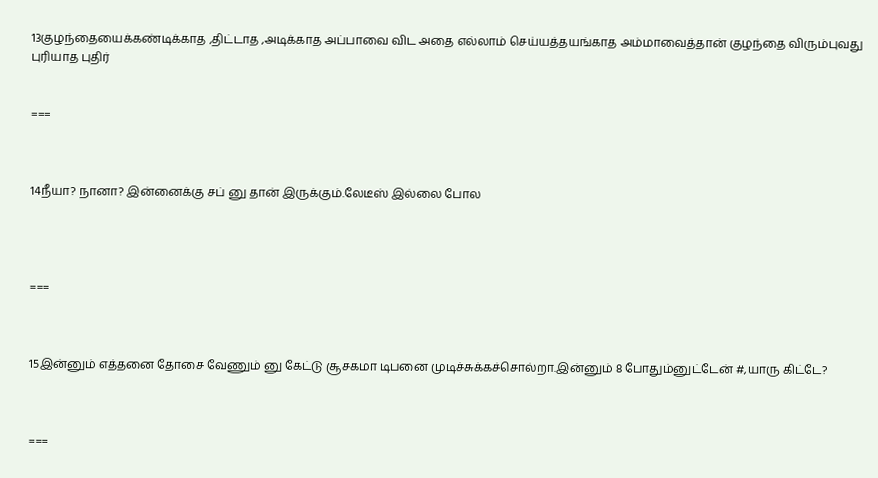13குழந்தையைக்கண்டிக்காத ,திட்டாத ,அடிக்காத அப்பாவை விட அதை எல்லாம் செய்யத்தயங்காத அம்மாவைத்தான் குழந்தை விரும்புவது புரியாத புதிர்


===



14நீயா? நானா? இன்னைக்கு சப் னு தான் இருக்கும்.லேடீஸ் இல்லை போல




===



15இன்னும் எத்தனை தோசை வேணும் னு கேட்டு சூசகமா டிபனை முடிச்சுக்கச்சொல்றா.இன்னும் 8 போதும்னுட்டேன் #,யாரு கிட்டே?



===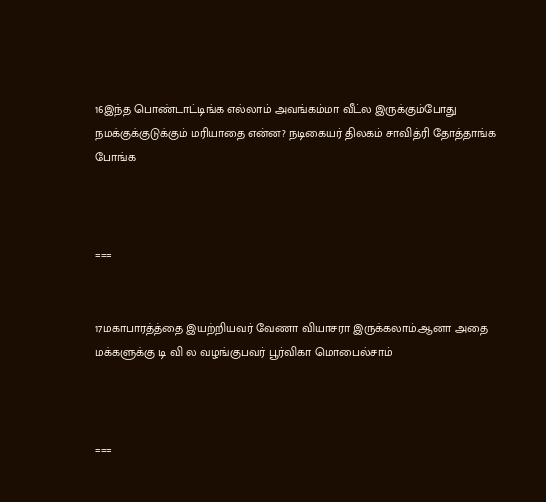16இந்த பொண்டாட்டிங்க எல்லாம் அவங்கம்மா வீட்ல இருக்கும்போது நமக்குக்குடுக்கும் மரியாதை என்ன? நடிகையர் திலகம் சாவித்ரி தோத்தாங்க போங்க



===


17மகாபாரத்த்தை இயற்றியவர் வேணா வியாசரா இருக்கலாம்.ஆனா அதை மக்களுக்கு டி வி ல வழங்குபவர் பூர்விகா மொபைல்சாம்



===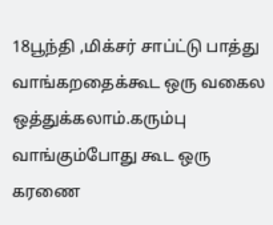18பூந்தி ,மிக்சர் சாப்ட்டு பாத்து வாங்கறதைக்கூட ஒரு வகைல ஒத்துக்கலாம்.கரும்பு வாங்கும்போது கூட ஒரு கரணை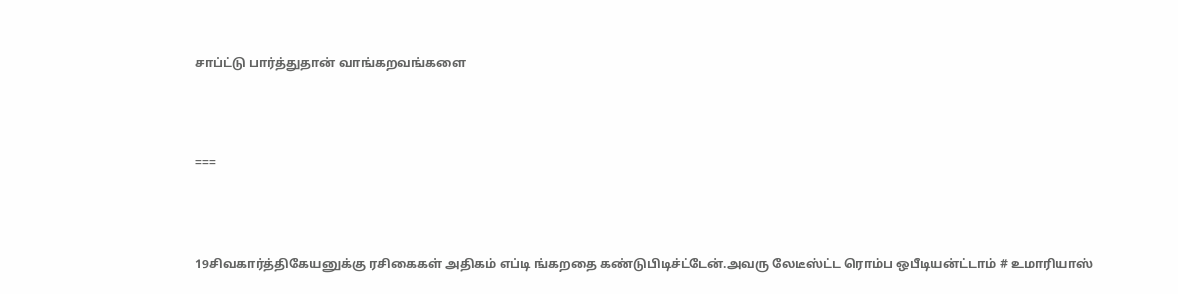சாப்ட்டு பார்த்துதான் வாங்கறவங்களை



===



19சிவகார்த்திகேயனுக்கு ரசிகைகள் அதிகம் எப்டி ங்கறதை கண்டுபிடிச்ட்டேன்.அவரு லேடீஸ்ட்ட ரொம்ப ஒபீடியன்ட்டாம் # உமாரியாஸ்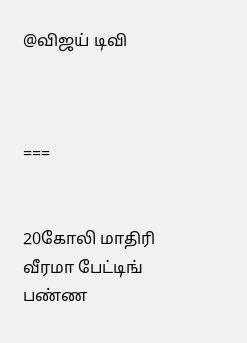@விஜய் டிவி



===


20கோலி மாதிரி வீரமா பேட்டிங் பண்ண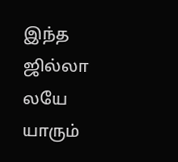இந்த ஜில்லா லயே யாரும்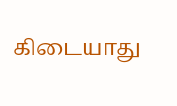கிடையாது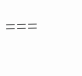===